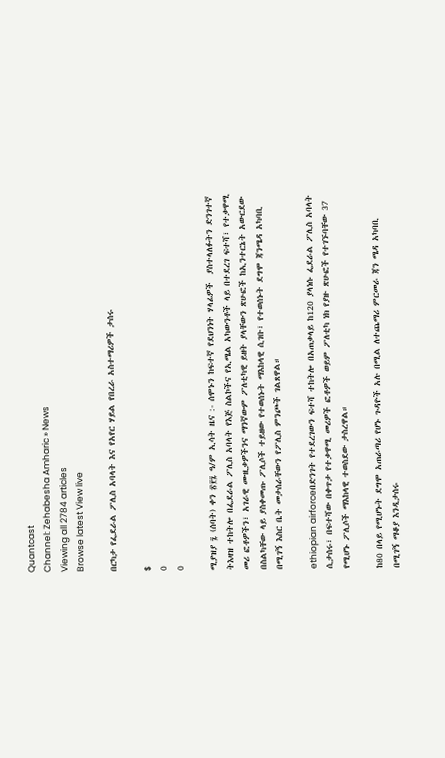Quantcast
Channel: Zehabesha Amharic » News
Viewing all 2784 articles
Browse latest View live

በርካታ የፌደራል ፖሊስ አባላት እና የአየር ሃይል የበረራ አስተማሪዎች ታሰሩ

$
0
0

ሚያዝያ ፯ (ሰባት) ቀን ፳፻፯ ዓ/ም ኢሳት ዜና :- ሰሞኑን ከፍተኛ የደህንነት ሃላፊዎች  ያስተላለፉትን ድንገተኛ ትእዛዝ ተከትሎ በፌደራል ፖሊስ አባላት የእጅ ስልኮችና የኢሜል አካውንቶች ላይ በተደረገ ፍተሻ፣ የተቃዋሚ መሪ ፎቶዎችን፣ አገራዊ ሙዚቃዎችንና ማንኛውም ፖለቲካዊ ይዘት ያላቸውን ጽሁፎች ከኢንተርኔት አውርደው በስልካቸው ላይ ያስቀመጡ ፖሊሶች ተይዘው የተወሰኑት ማእከላዊ ሲገቡ፣ የተወሰኑት ደግሞ ጃንሜዳ አካባቢ በሚገኝ እስር ቤት መታሰራቸውን የፖሊስ ምንጮች ገልጸዋል።

ethiopian airforceበድንገት የተደረገውን ፍተሻ ተከትሎ በአጠቃላይ ከ120 ያላነሱ ፌደራል ፖሊስ አባላት ሲታሰሩ፣ በፍተሻው በቀጥታ የተቃዋሚ መሪዎች ፎቶዎች ወይም ፖለቲካ ነክ የያዙ ጽሁፎች የተገኙባቸው 37 የሚሆኑ ፖሊሶች ማእከላዊ ተወስደው ታስረዋል።

ከ80 በላይ የሚሆኑት ደግሞ አጠራጣሪ የሆኑ ጉዳዮች አሉ በሚል ለተጨማሪ ምርመራ ጃን ሜዳ አካባቢ በሚገኝ ማቆያ እንዲታሰሩ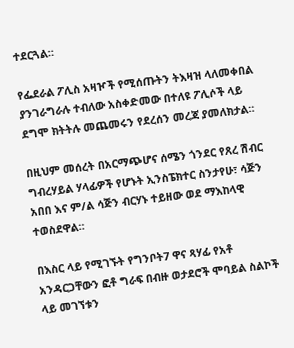ተደርጓል።

የፌደራል ፖሊስ አዛዦች የሚሰጡትን ትእዛዝ ላለመቀበል ያንገራግራሉ ተብለው አስቀድመው በተለዩ ፖሊሶች ላይ ደግሞ ክትትሉ መጨመሩን የደረሰን መረጃ ያመለክታል።

በዚህም መሰረት በአርማጭሆና ሰሜን ጎንደር የጸረ ሽብር ግብረሃይል ሃላፊዎች የሆኑት ኢንስፔክተር ስንታየሁ፣ ሳጅን አበበ እና ም/ል ሳጅን ብርሃኑ ተይዘው ወደ ማእከላዊ ተወስደዋል።

በእስር ላይ የሚገኙት የግንቦት7 ዋና ጻሃፊ የአቶ አንዳርጋቸውን ፎቶ ግራፍ በብዙ ወታደሮች ሞባይል ስልኮች ላይ መገኘቱን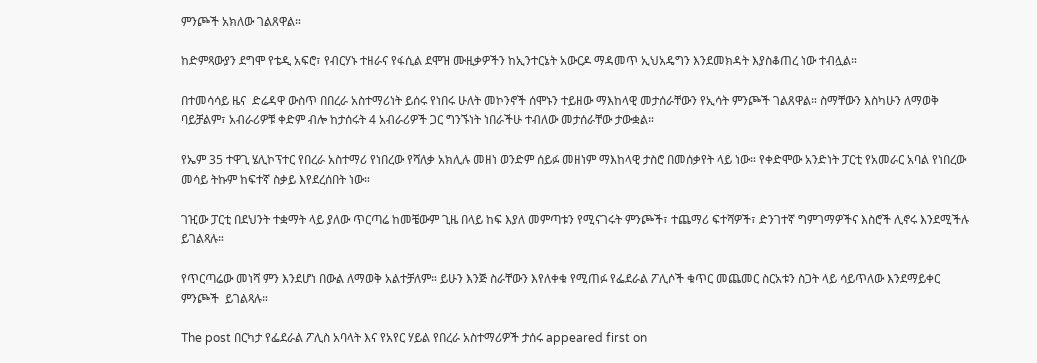ምንጮች አክለው ገልጸዋል።

ከድምጻውያን ደግሞ የቴዲ አፍሮ፣ የብርሃኑ ተዘራና የፋሲል ደሞዝ ሙዚቃዎችን ከኢንተርኔት አውርዶ ማዳመጥ ኢህአዴግን እንደመክዳት እያስቆጠረ ነው ተብሏል።

በተመሳሳይ ዜና  ድሬዳዋ ውስጥ በበረራ አስተማሪነት ይሰሩ የነበሩ ሁለት መኮንኖች ሰሞኑን ተይዘው ማእከላዊ መታሰራቸውን የኢሳት ምንጮች ገልጸዋል። ስማቸውን እስካሁን ለማወቅ ባይቻልም፣ አብራሪዎቹ ቀድም ብሎ ከታሰሩት 4 አብራሪዎች ጋር ግንኙነት ነበራችሁ ተብለው መታሰራቸው ታውቋል።

የኤም 35 ተዋጊ ሄሊኮፕተር የበረራ አስተማሪ የነበረው የሻለቃ አክሊሉ መዘነ ወንድም ሰይፉ መዘነም ማእከላዊ ታስሮ በመሰቃየት ላይ ነው። የቀድሞው አንድነት ፓርቲ የአመራር አባል የነበረው መሳይ ትኩም ከፍተኛ ስቃይ እየደረሰበት ነው።

ገዢው ፓርቲ በደህንት ተቋማት ላይ ያለው ጥርጣሬ ከመቼውም ጊዜ በላይ ከፍ እያለ መምጣቱን የሚናገሩት ምንጮች፣ ተጨማሪ ፍተሻዎች፣ ድንገተኛ ግምገማዎችና እስሮች ሊኖሩ እንደሚችሉ ይገልጻሉ።

የጥርጣሬው መነሻ ምን እንደሆነ በውል ለማወቅ አልተቻለም። ይሁን እንጅ ስራቸውን እየለቀቁ የሚጠፉ የፌደራል ፖሊሶች ቁጥር መጨመር ስርአቱን ስጋት ላይ ሳይጥለው እንደማይቀር ምንጮች  ይገልጻሉ።

The post በርካታ የፌደራል ፖሊስ አባላት እና የአየር ሃይል የበረራ አስተማሪዎች ታሰሩ appeared first on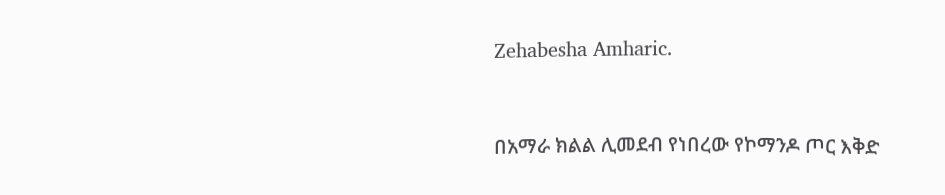Zehabesha Amharic.


በአማራ ክልል ሊመደብ የነበረው የኮማንዶ ጦር እቅድ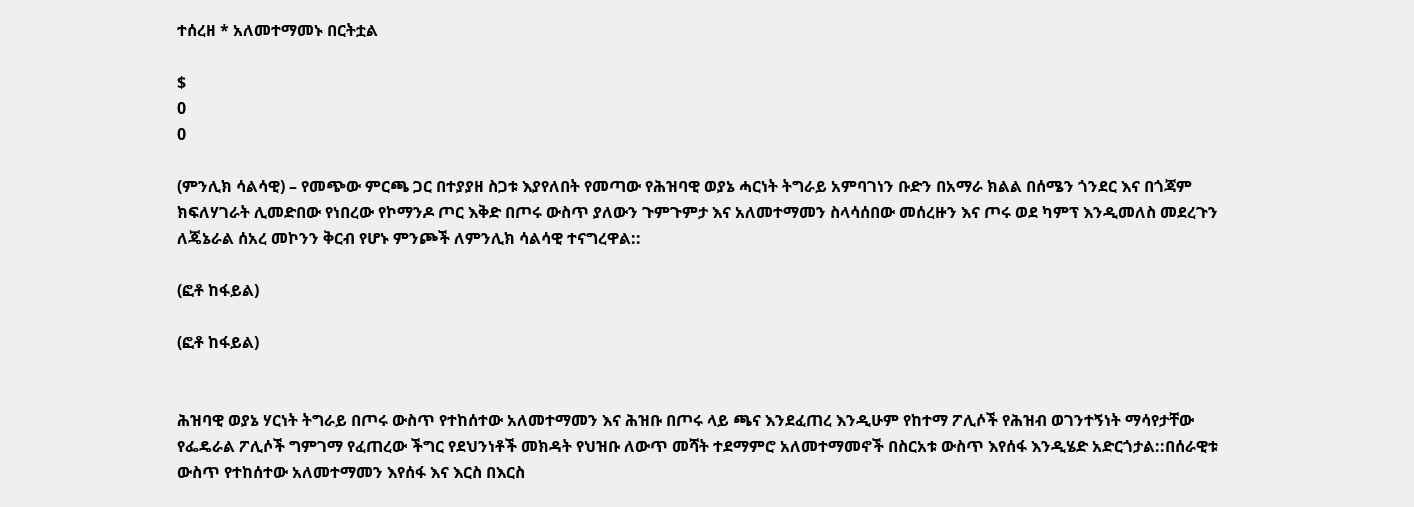ተሰረዘ * አለመተማመኑ በርትቷል

$
0
0

(ምንሊክ ሳልሳዊ) – የመጭው ምርጫ ጋር በተያያዘ ስጋቱ እያየለበት የመጣው የሕዝባዊ ወያኔ ሓርነት ትግራይ አምባገነን ቡድን በአማራ ክልል በሰሜን ጎንደር እና በጎጃም ክፍለሃገራት ሊመድበው የነበረው የኮማንዶ ጦር እቅድ በጦሩ ውስጥ ያለውን ጉምጉምታ እና አለመተማመን ስላሳሰበው መሰረዙን እና ጦሩ ወደ ካምፕ እንዲመለስ መደረጉን ለጄኔራል ሰአረ መኮንን ቅርብ የሆኑ ምንጮች ለምንሊክ ሳልሳዊ ተናግረዋል::

(ፎቶ ከፋይል)

(ፎቶ ከፋይል)


ሕዝባዊ ወያኔ ሃርነት ትግራይ በጦሩ ውስጥ የተከሰተው አለመተማመን እና ሕዝቡ በጦሩ ላይ ጫና እንደፈጠረ እንዲሁም የከተማ ፖሊሶች የሕዝብ ወገንተኝነት ማሳየታቸው የፌዴራል ፖሊሶች ግምገማ የፈጠረው ችግር የደህንነቶች መክዳት የህዝቡ ለውጥ መሻት ተደማምሮ አለመተማመኖች በስርአቱ ውስጥ እየሰፋ እንዲሄድ አድርጎታል::በሰራዊቱ ውስጥ የተከሰተው አለመተማመን እየሰፋ እና እርስ በእርስ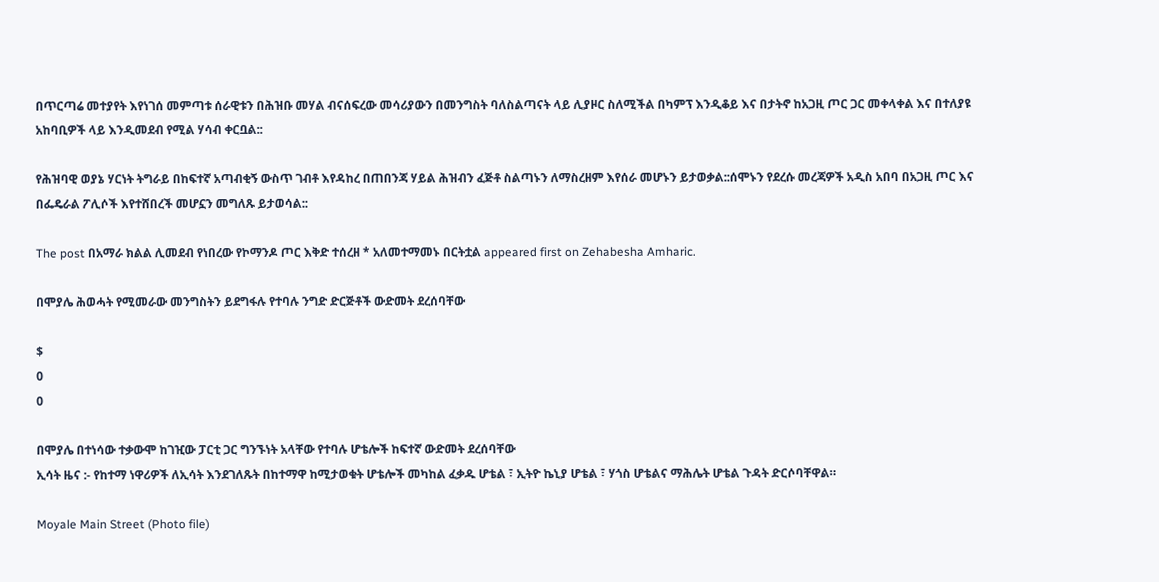በጥርጣሬ መተያየት እየነገሰ መምጣቱ ሰራዊቱን በሕዝቡ መሃል ብናሰፍረው መሳሪያውን በመንግስት ባለስልጣናት ላይ ሊያዞር ስለሚችል በካምፕ እንዲቆይ እና በታትኖ ከአጋዚ ጦር ጋር መቀላቀል እና በተለያዩ አከባቢዎች ላይ እንዲመደብ የሚል ሃሳብ ቀርቧል::

የሕዝባዊ ወያኔ ሃርነት ትግራይ በከፍተኛ አጣብቂኝ ውስጥ ገብቶ እየዳከረ በጠበንጃ ሃይል ሕዝብን ፈጅቶ ስልጣኑን ለማስረዘም እየሰራ መሆኑን ይታወቃል::ሰሞኑን የደረሱ መረጃዎች አዲስ አበባ በአጋዚ ጦር እና በፌዴራል ፖሊሶች እየተሸበረች መሆኗን መግለጹ ይታወሳል::

The post በአማራ ክልል ሊመደብ የነበረው የኮማንዶ ጦር እቅድ ተሰረዘ * አለመተማመኑ በርትቷል appeared first on Zehabesha Amharic.

በሞያሌ ሕወሓት የሚመራው መንግስትን ይደግፋሉ የተባሉ ንግድ ድርጅቶች ውድመት ደረሰባቸው

$
0
0

በሞያሌ በተነሳው ተቃውሞ ከገዢው ፓርቲ ጋር ግንኙነት አላቸው የተባሉ ሆቴሎች ከፍተኛ ውድመት ደረሰባቸው
ኢሳት ዜና :- የከተማ ነዋሪዎች ለኢሳት እንደገለጹት በከተማዋ ከሚታወቁት ሆቴሎች መካከል ፈቃዱ ሆቴል ፣ ኢትዮ ኬኒያ ሆቴል ፣ ሃጎስ ሆቴልና ማሕሌት ሆቴል ጉዳት ድርሶባቸዋል።

Moyale Main Street (Photo file)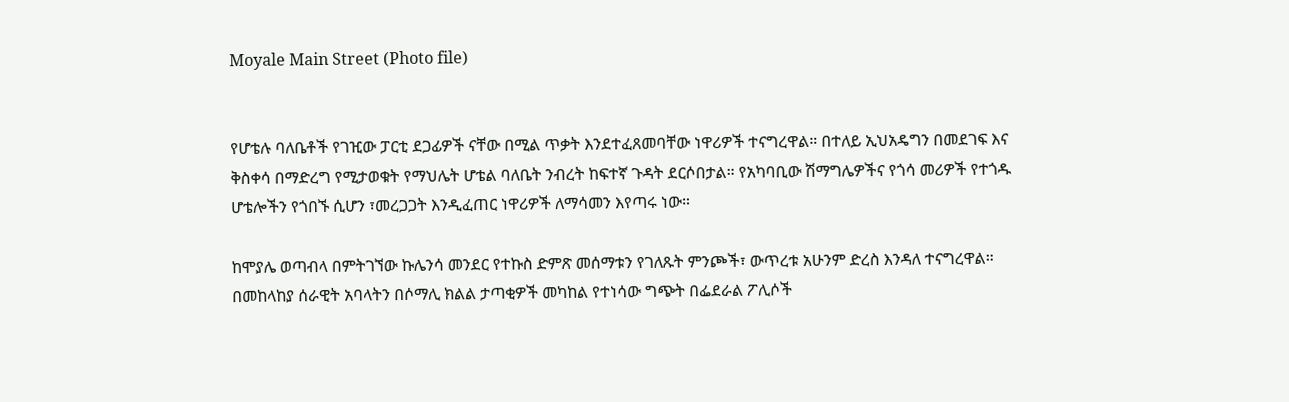Moyale Main Street (Photo file)


የሆቴሉ ባለቤቶች የገዢው ፓርቲ ደጋፊዎች ናቸው በሚል ጥቃት እንደተፈጸመባቸው ነዋሪዎች ተናግረዋል። በተለይ ኢህአዴግን በመደገፍ እና ቅስቀሳ በማድረግ የሚታወቁት የማህሌት ሆቴል ባለቤት ንብረት ከፍተኛ ጉዳት ደርሶበታል። የአካባቢው ሽማግሌዎችና የጎሳ መሪዎች የተጎዱ ሆቴሎችን የጎበኙ ሲሆን ፣መረጋጋት እንዲፈጠር ነዋሪዎች ለማሳመን እየጣሩ ነው።

ከሞያሌ ወጣብላ በምትገኘው ኩሌንሳ መንደር የተኩስ ድምጽ መሰማቱን የገለጹት ምንጮች፣ ውጥረቱ አሁንም ድረስ እንዳለ ተናግረዋል። በመከላከያ ሰራዊት አባላትን በሶማሊ ክልል ታጣቂዎች መካከል የተነሳው ግጭት በፌደራል ፖሊሶች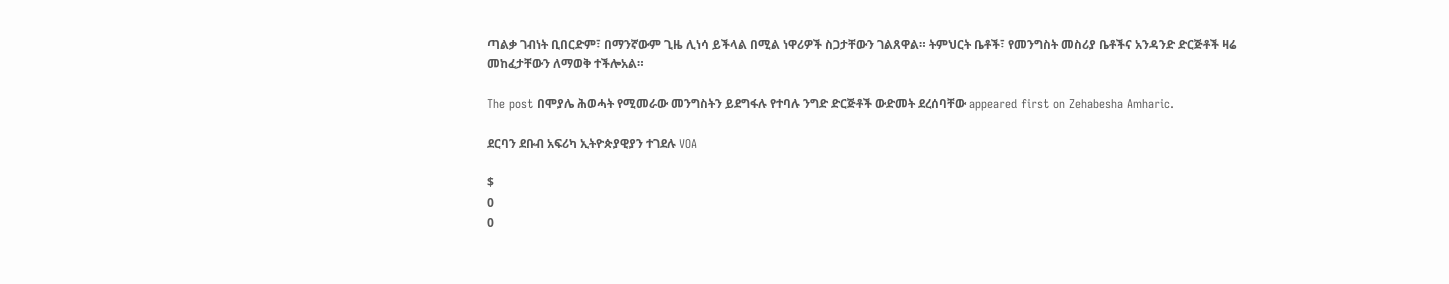ጣልቃ ገብነት ቢበርድም፣ በማንኛውም ጊዜ ሊነሳ ይችላል በሚል ነዋሪዎች ስጋታቸውን ገልጸዋል። ትምህርት ቤቶች፣ የመንግስት መስሪያ ቤቶችና አንዳንድ ድርጅቶች ዛሬ መከፈታቸውን ለማወቅ ተችሎአል።

The post በሞያሌ ሕወሓት የሚመራው መንግስትን ይደግፋሉ የተባሉ ንግድ ድርጅቶች ውድመት ደረሰባቸው appeared first on Zehabesha Amharic.

ደርባን ደቡብ አፍሪካ ኢትዮጵያዊያን ተገደሉ VOA

$
0
0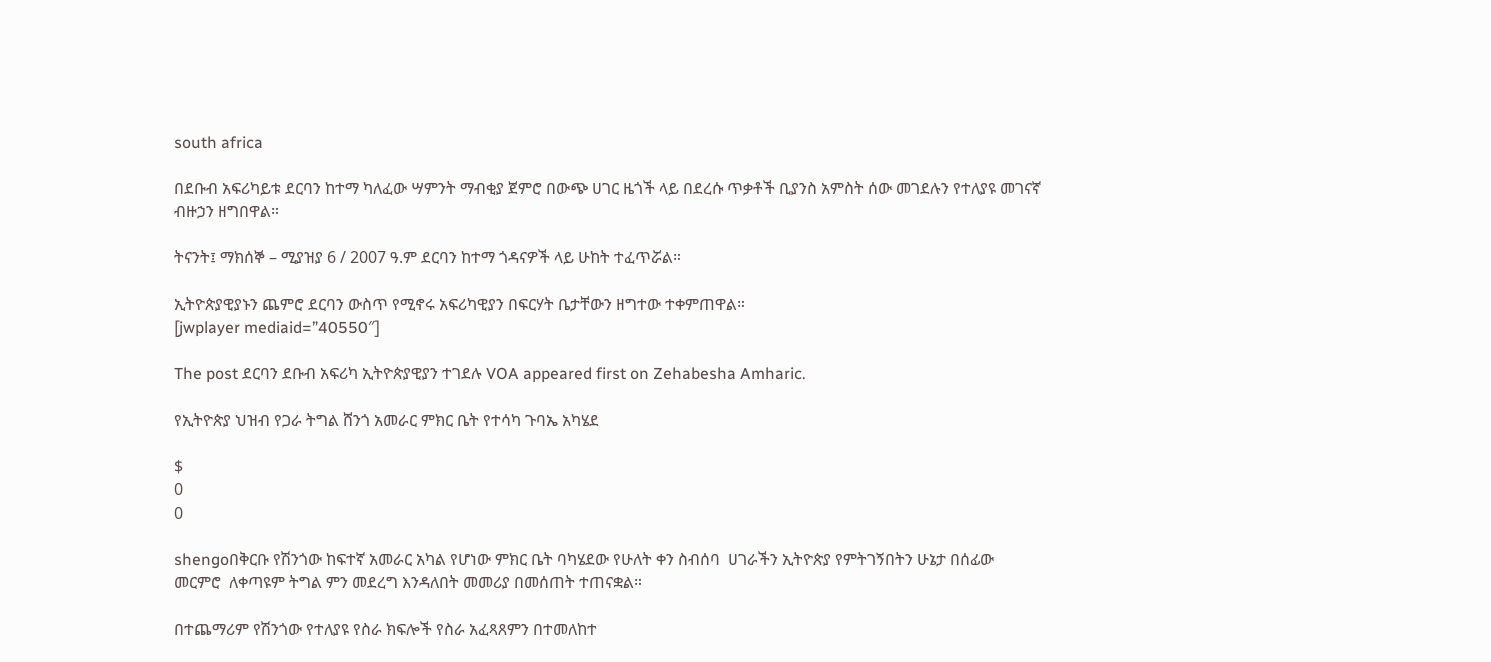south africa

በደቡብ አፍሪካይቱ ደርባን ከተማ ካለፈው ሣምንት ማብቂያ ጀምሮ በውጭ ሀገር ዜጎች ላይ በደረሱ ጥቃቶች ቢያንስ አምስት ሰው መገደሉን የተለያዩ መገናኛ ብዙኃን ዘግበዋል።

ትናንት፤ ማክሰኞ – ሚያዝያ 6 / 2007 ዓ.ም ደርባን ከተማ ጎዳናዎች ላይ ሁከት ተፈጥሯል።

ኢትዮጵያዊያኑን ጨምሮ ደርባን ውስጥ የሚኖሩ አፍሪካዊያን በፍርሃት ቤታቸውን ዘግተው ተቀምጠዋል።
[jwplayer mediaid=”40550″]

The post ደርባን ደቡብ አፍሪካ ኢትዮጵያዊያን ተገደሉ VOA appeared first on Zehabesha Amharic.

የኢትዮጵያ ህዝብ የጋራ ትግል ሸንጎ አመራር ምክር ቤት የተሳካ ጉባኤ አካሄደ

$
0
0

shengoበቅርቡ የሽንጎው ከፍተኛ አመራር አካል የሆነው ምክር ቤት ባካሄደው የሁለት ቀን ስብሰባ  ሀገራችን ኢትዮጵያ የምትገኝበትን ሁኔታ በሰፊው መርምሮ  ለቀጣዩም ትግል ምን መደረግ እንዳለበት መመሪያ በመሰጠት ተጠናቋል።

በተጨማሪም የሽንጎው የተለያዩ የስራ ክፍሎች የስራ አፈጻጸምን በተመለከተ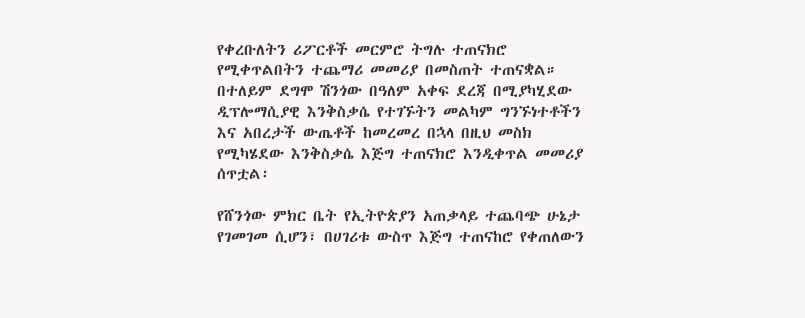የቀረቡለትን ሪፖርቶች መርምሮ ትግሉ ተጠናክሮ የሚቀጥልበትን ተጨማሪ መመሪያ በመስጠት ተጠናቋል። በተለይም ደግሞ ሽንጎው በዓለም አቀፍ ደረጃ በሚያካሂደው ዲፕሎማሲያዊ እንቅስቃሴ የተገኙትን መልካም ግንኙነተቶችን እና አበረታች ውጤቶች ከመረመረ በኋላ በዚህ መስክ የሚካሄደው እንቅስቃሴ እጅግ ተጠናክሮ እንዲቀጥል መመሪያ ሰጥቷል፡

የሸንጎው ምክር ቤት የኢትዮጵያን አጠቃላይ ተጨባጭ ሁኔታ የገመገመ ሲሆን፣ በሀገሪቱ ውስጥ እጅግ ተጠናከሮ የቀጠለውን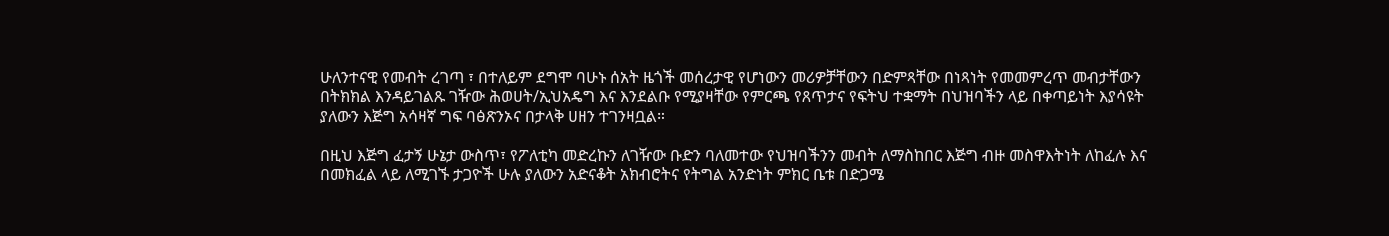ሁለንተናዊ የመብት ረገጣ ፣ በተለይም ደግሞ ባሁኑ ሰአት ዜጎች መሰረታዊ የሆነውን መሪዎቻቸውን በድምጻቸው በነጻነት የመመምረጥ መብታቸውን በትክክል እንዳይገልጹ ገዥው ሕወሀት/ኢህአዴግ እና እንደልቡ የሚያዛቸው የምርጫ የጸጥታና የፍትህ ተቋማት በህዝባችን ላይ በቀጣይነት እያሳዩት ያለውን እጅግ አሳዛኛ ግፍ ባፅጽንኦና በታላቅ ሀዘን ተገንዛቧል።

በዚህ እጅግ ፈታኝ ሁኔታ ውስጥ፣ የፖለቲካ መድረኩን ለገዥው ቡድን ባለመተው የህዝባችንን መብት ለማስከበር እጅግ ብዙ መስዋእትነት ለከፈሉ እና በመክፈል ላይ ለሚገኙ ታጋዮች ሁሉ ያለውን አድናቆት አክብሮትና የትግል አንድነት ምክር ቤቱ በድጋሜ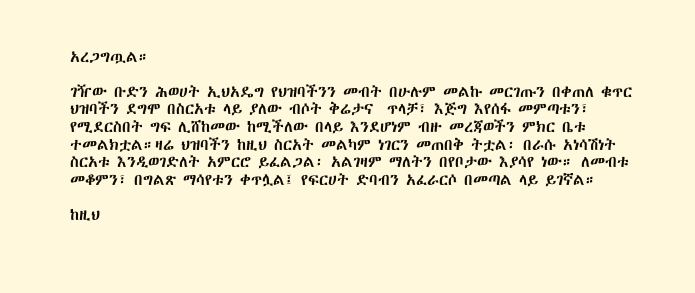አረጋግጧል።

ገዥው ቡድን ሕወሀት ኢህአዴግ የህዝባችንን መብት በሁሉም መልኩ መርገጡን በቀጠለ ቁጥር ህዝባችን ደግሞ በስርአቱ ላይ ያለው ብሶት ቅሬታና  ጥላቻ፣ እጅግ እየሰፋ መምጣቱን፣ የሚደርስበት ግፍ ሊሸከመው ከሚችለው በላይ እንደሆነም ብዙ መረጃወችን ምክር ቤቱ ተመልክቷል።ዛሬ ህዝባችን ከዚህ ስርአት መልካም ነገርን መጠበቅ ትቷል፡ በራሱ አነሳሽነት ስርአቱ እንዲወገድለት አምርሮ ይፈልጋል፡ አልገዛም ማለትን በየቦታው እያሳየ ነው። ለመብቱ መቆምን፣ በግልጽ ማሳየቱን ቀጥሏል፤ የፍርሀት ድባብን አፈራርሶ በመጣል ላይ ይገኛል።

ከዚህ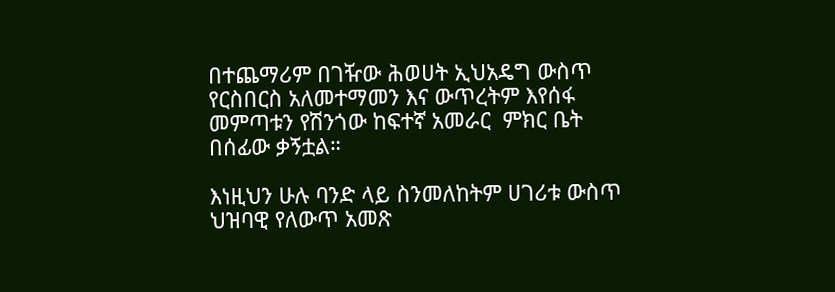በተጨማሪም በገዥው ሕወሀት ኢህአዴግ ውስጥ የርስበርስ አለመተማመን እና ውጥረትም እየሰፋ መምጣቱን የሽንጎው ከፍተኛ አመራር  ምክር ቤት በሰፊው ቃኝቷል።

እነዚህን ሁሉ ባንድ ላይ ስንመለከትም ሀገሪቱ ውስጥ ህዝባዊ የለውጥ አመጽ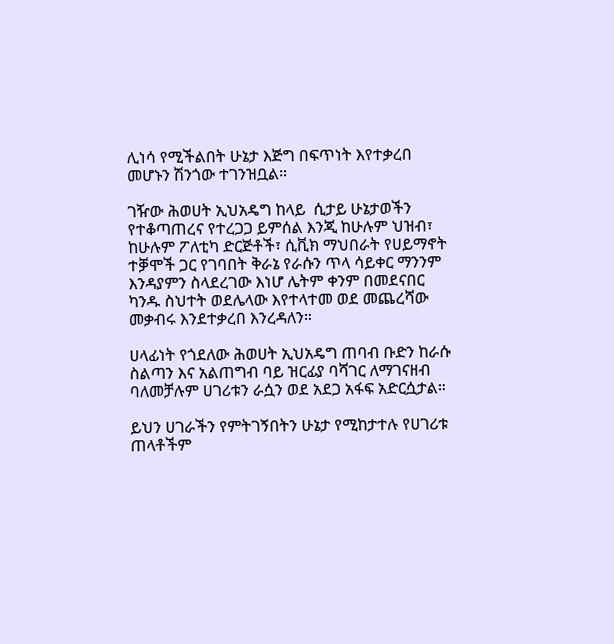ሊነሳ የሚችልበት ሁኔታ እጅግ በፍጥነት እየተቃረበ መሆኑን ሽንጎው ተገንዝቧል።

ገዥው ሕወሀት ኢህአዴግ ከላይ  ሲታይ ሁኔታወችን የተቆጣጠረና የተረጋጋ ይምሰል እንጂ ከሁሉም ህዝብ፣ ከሁሉም ፖለቲካ ድርጅቶች፣ ሲቪክ ማህበራት የሀይማኖት ተቓሞች ጋር የገባበት ቅራኔ የራሱን ጥላ ሳይቀር ማንንም እንዳያምን ስላደረገው እነሆ ሌትም ቀንም በመደናበር ካንዱ ስህተት ወደሌላው እየተላተመ ወደ መጨረሻው መቃብሩ እንደተቃረበ እንረዳለን።

ሀላፊነት የጎደለው ሕወሀት ኢህአዴግ ጠባብ ቡድን ከራሱ ስልጣን እና አልጠግብ ባይ ዝርፊያ ባሻገር ለማገናዘብ ባለመቻሉም ሀገሪቱን ራሷን ወደ አደጋ አፋፍ አድርሷታል።

ይህን ሀገራችን የምትገኝበትን ሁኔታ የሚከታተሉ የሀገሪቱ ጠላቶችም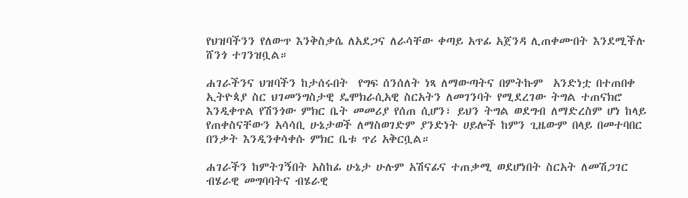የህዝባችንን የለውጥ እንቅስቃሴ ለአደጋና ለራሳቸው ቀጣይ አጥፊ አጀንዳ ሊጠቀሙበት እንደሚችሉ ሸንጎ ተገንዝቧል።

ሐገራችንና ህዝባችን ከታሰሩበት  የግፍ ሰንሰለት ነጻ ለማውጣትና በምትኩም  አንድነቷ በተጠበቀ ኢትዮጳያ ስር ህገመንግስታዊ ዴሞክራሲአዊ ስርአትን ለመገንባት የሚደረገው ትግል ተጠናክሮ እንዲቀጥል የሽንጎው ምክር ቤት መመሪያ የሰጠ ሲሆን፣ ይህን ትግል ወደግብ ለማድረስም ሆነ ከላይ የጠቀስናቸውን አሳሳቢ ሁኔታወች ለማስወገድም ያንድነት ሀይሎች ከምን ጊዜውም በላይ በመተባበር በንቃት እንዲንቀሳቀሱ ምክር ቤቱ ጥሪ አቅርቧል።

ሐገራችን ከምትገኝበት አስከፊ ሁኔታ ሁሉም አሽናፊና ተጠቃሚ ወደሆነበት ስርአት ለመሽጋገር ብሄራዊ መግባባትና ብሄራዊ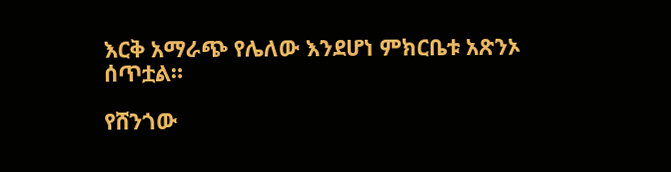እርቅ አማራጭ የሌለው እንደሆነ ምክርቤቱ አጽንኦ ሰጥቷል።

የሸንጎው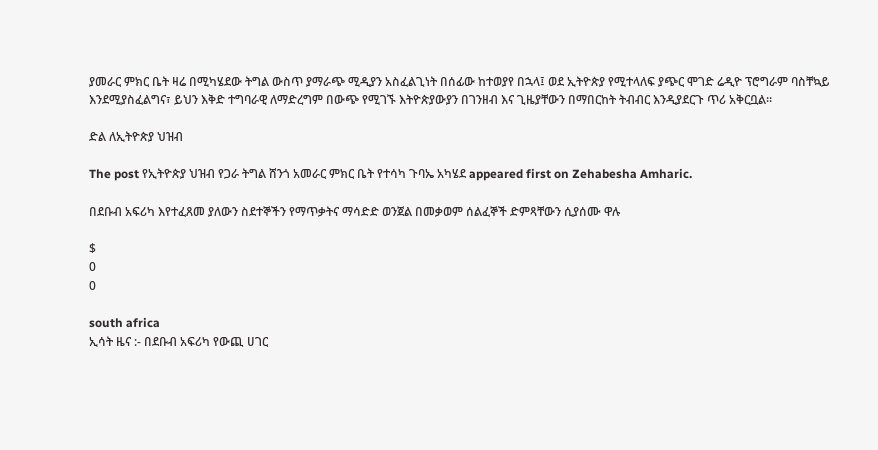ያመራር ምክር ቤት ዛሬ በሚካሄደው ትግል ውስጥ ያማራጭ ሚዲያን አስፈልጊነት በሰፊው ከተወያየ በኋላ፤ ወደ ኢትዮጵያ የሚተላለፍ ያጭር ሞገድ ሬዲዮ ፕሮግራም ባስቸኳይ እንደሚያስፈልግና፣ ይህን እቅድ ተግባራዊ ለማድረግም በውጭ የሚገኙ እትዮጵያውያን በገንዘብ እና ጊዜያቸውን በማበርከት ትብብር እንዲያደርጉ ጥሪ አቅርቧል።

ድል ለኢትዮጵያ ህዝብ

The post የኢትዮጵያ ህዝብ የጋራ ትግል ሸንጎ አመራር ምክር ቤት የተሳካ ጉባኤ አካሄደ appeared first on Zehabesha Amharic.

በደቡብ አፍሪካ እየተፈጸመ ያለውን ስደተኞችን የማጥቃትና ማሳድድ ወንጀል በመቃወም ሰልፈኞች ድምጻቸውን ሲያሰሙ ዋሉ

$
0
0

south africa
ኢሳት ዜና :- በደቡብ አፍሪካ የውጪ ሀገር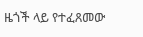ዜጎች ላይ የተፈጸመው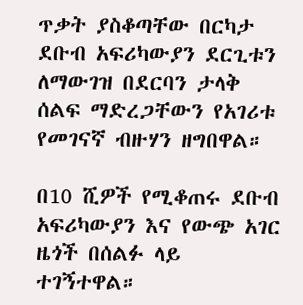ጥቃት ያስቆጣቸው በርካታ ደቡብ አፍሪካውያን ደርጊቱን ለማውገዝ በደርባን ታላቅ ሰልፍ ማድረጋቸውን የአገሪቱ የመገናኛ ብዙሃን ዘግበዋል።

በ10 ሺዎች የሚቆጠሩ ደቡብ አፍሪካውያን እና የውጭ አገር ዜጎች በሰልፉ ላይ ተገኝተዋል።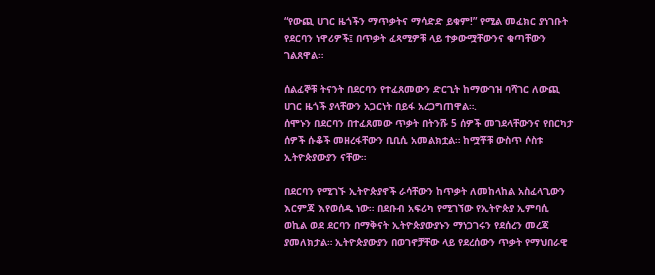“የውጪ ሀገር ዜጎችን ማጥቃትና ማሳድድ ይቁም!” የሚል መፈክር ያነገቡት የደርባን ነዋሪዎች፤ በጥቃት ፈጻሚዎቹ ላይ ተቃውሟቸውንና ቁጣቸውን ገልጸዋል።

ሰልፈኞቹ ትናንት በደርባን የተፈጸመውን ድርጊት ከማውገዝ ባሻገር ለውጪ ሀገር ዜጎች ያላቸውን አጋርነት በይፋ አረጋግጠዋል።.
ሰሞኑን በደርባን በተፈጸመው ጥቃት በትንሹ 5 ሰዎች መገደላቸውንና የበርካታ ሰዎች ሱቆች መዘረፋቸውን ቢቢሲ አመልክቷል። ከሟቾቹ ውስጥ ሶስቱ ኢትዮጵያውያን ናቸው።

በደርባን የሚገኙ ኢትዮጵያኖች ራሳቸውን ከጥቃት ለመከላከል አስፈላጊውን እርምጃ እየወሰዱ ነው። በደቡብ አፍሪካ የሚገኘው የኢትዮጵያ ኢምባሲ ወኪል ወደ ደርባን በማቅናት ኢትዮጵያውያኑን ማነጋገሩን የደሰረን መረጃ ያመለክታል። ኢትዮጵያውያን በወገኖቻቸው ላይ የደረሰውን ጥቃት የማህበራዊ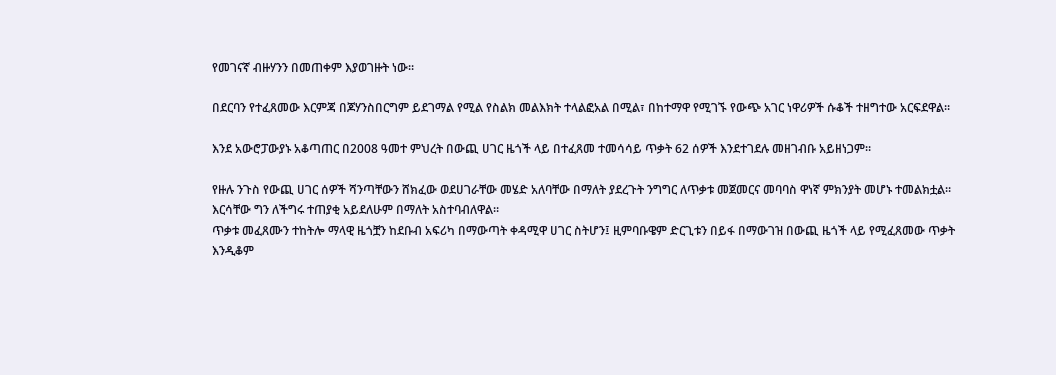የመገናኛ ብዙሃንን በመጠቀም እያወገዙት ነው።

በደርባን የተፈጸመው እርምጃ በጆሃንስበርግም ይደገማል የሚል የስልክ መልእክት ተላልፎአል በሚል፣ በከተማዋ የሚገኙ የውጭ አገር ነዋሪዎች ሱቆች ተዘግተው አርፍደዋል።

እንደ አውሮፓውያኑ አቆጣጠር በ2008 ዓመተ ምህረት በውጪ ሀገር ዜጎች ላይ በተፈጸመ ተመሳሳይ ጥቃት 62 ሰዎች እንደተገደሉ መዘገብቡ አይዘነጋም።

የዙሉ ንጉስ የውጪ ሀገር ሰዎች ሻንጣቸውን ሸክፈው ወደሀገራቸው መሄድ አለባቸው በማለት ያደረጉት ንግግር ለጥቃቱ መጀመርና መባባስ ዋነኛ ምክንያት መሆኑ ተመልክቷል። እርሳቸው ግን ለችግሩ ተጠያቂ አይደለሁም በማለት አስተባብለዋል።
ጥቃቱ መፈጸሙን ተከትሎ ማላዊ ዜጎቿን ከደቡብ አፍሪካ በማውጣት ቀዳሚዋ ሀገር ስትሆን፤ ዚምባቡዌም ድርጊቱን በይፋ በማውገዝ በውጪ ዜጎች ላይ የሚፈጸመው ጥቃት እንዲቆም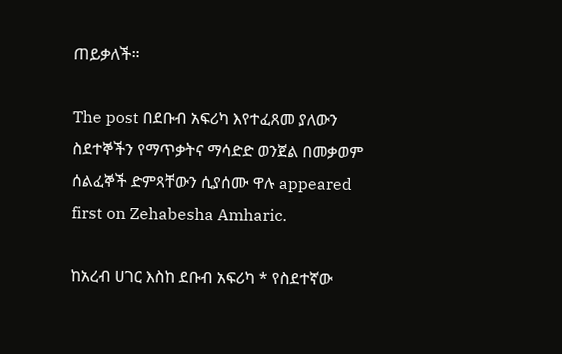ጠይቃለች።

The post በደቡብ አፍሪካ እየተፈጸመ ያለውን ስደተኞችን የማጥቃትና ማሳድድ ወንጀል በመቃወም ሰልፈኞች ድምጻቸውን ሲያሰሙ ዋሉ appeared first on Zehabesha Amharic.

ከአረብ ሀገር እስከ ደቡብ አፍሪካ * የስደተኛው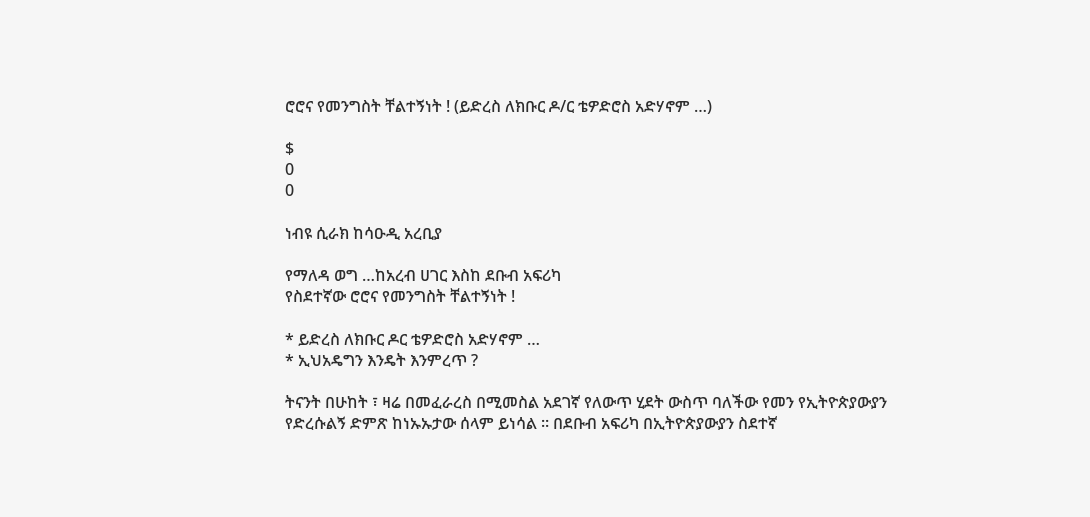ሮሮና የመንግስት ቸልተኝነት ! (ይድረስ ለክቡር ዶ/ር ቴዎድሮስ አድሃኖም …)

$
0
0

ነብዩ ሲራክ ከሳዑዲ አረቢያ

የማለዳ ወግ …ከአረብ ሀገር እስከ ደቡብ አፍሪካ
የስደተኛው ሮሮና የመንግስት ቸልተኝነት !

* ይድረስ ለክቡር ዶር ቴዎድሮስ አድሃኖም …
* ኢህአዴግን እንዴት እንምረጥ ?

ትናንት በሁከት ፣ ዛሬ በመፈራረስ በሚመስል አደገኛ የለውጥ ሂደት ውስጥ ባለችው የመን የኢትዮጵያውያን የድረሱልኝ ድምጽ ከነኡኡታው ሰላም ይነሳል ። በደቡብ አፍሪካ በኢትዮጵያውያን ስደተኛ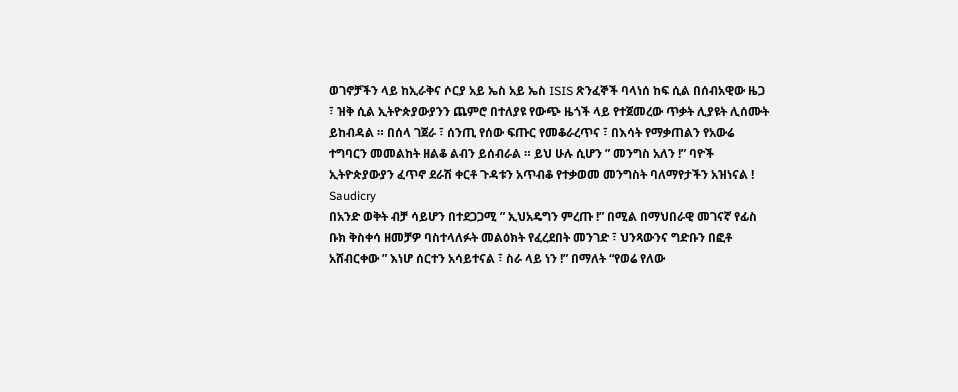ወገኖቻችን ላይ ከኢራቅና ሶርያ አይ ኤስ አይ ኤስ ISIS ጽንፈኞች ባላነሰ ከፍ ሲል በሰብአዊው ዜጋ ፣ ዝቅ ሲል ኢትዮጵያውያንን ጨምሮ በተለያዩ የውጭ ዜጎች ላይ የተጀመረው ጥቃት ሊያዩት ሊሰሙት ይከብዳል ። በሰላ ገጀራ ፣ ሰንጢ የሰው ፍጡር የመቆራረጥና ፣ በእሳት የማቃጠልን የአውሬ ተግባርን መመልከት ዘልቆ ልብን ይሰብራል ። ይህ ሁሉ ሲሆን ” መንግስ አለን !” ባዮች ኢትዮጵያውያን ፈጥኖ ደራሽ ቀርቶ ጉዳቱን አጥብቆ የተቃወመ መንግስት ባለማየታችን አዝነናል !
Saudicry
በአንድ ወቅት ብቻ ሳይሆን በተደጋጋሚ ” ኢህአዴግን ምረጡ !” በሚል በማህበራዊ መገናኛ የፊስ ቡክ ቅስቀሳ ዘመቻዎ ባስተላለፉት መልዕክት የፈረደበት መንገድ ፣ ህንጻውንና ግድቡን በፎቶ አሸብርቀው ” እነሆ ሰርተን አሳይተናል ፣ ስራ ላይ ነን !” በማለት “የወሬ የለው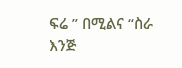ፍሬ ” በሚልና “ስራ እንጅ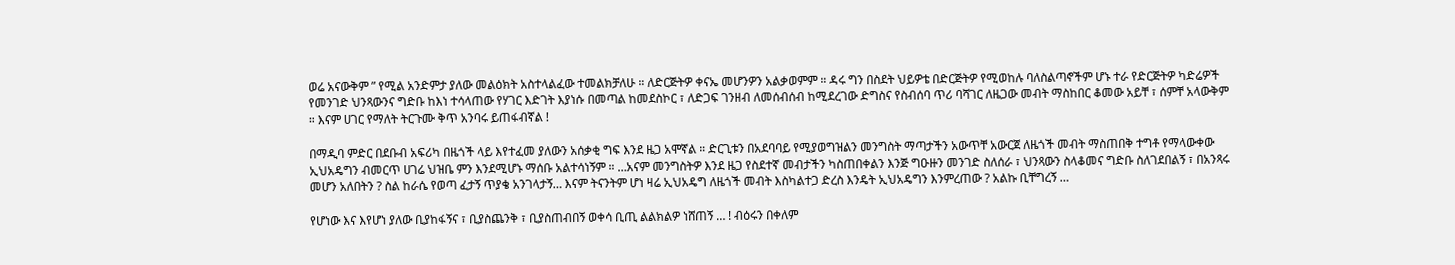ወሬ አናውቅም ” የሚል አንድምታ ያለው መልዕክት አስተላልፈው ተመልክቻለሁ ። ለድርጅትዎ ቀናኤ መሆንዎን አልቃወምም ። ዳሩ ግን በስደት ህይዎቴ በድርጅትዎ የሚወከሉ ባለስልጣኖችም ሆኑ ተራ የድርጅትዎ ካድሬዎች የመንገድ ህንጻውንና ግድቡ ከእነ ተሳላጠው የሃገር እድገት እያነሱ በመጣል ከመደስኮር ፣ ለድጋፍ ገንዘብ ለመሰብሰብ ከሚደረገው ድግስና የስብሰባ ጥሪ ባሻገር ለዜጋው መብት ማስከበር ቆመው አይቸ ፣ ሰምቸ አላውቅም ። እናም ሀገር የማለት ትርጉሙ ቅጥ አንባሩ ይጠፋብኛል !

በማዲባ ምድር በደቡብ አፍሪካ በዜጎች ላይ እየተፈመ ያለውን አሰቃቂ ግፍ እንደ ዜጋ አሞኛል ። ድርጊቱን በአደባባይ የሚያወግዝልን መንግስት ማጣታችን አውጥቸ አውርጀ ለዜጎች መብት ማስጠበቅ ተግቶ የማላውቀው ኢህአዴግን ብመርጥ ሀገሬ ህዝቤ ምን እንደሚሆኑ ማሰቡ አልተሳነኝም ። …አናም መንግስትዎ እንደ ዜጋ የስደተኛ መብታችን ካስጠበቀልን እንጅ ግዑዙን መንገድ ስለሰራ ፣ ህንጻውን ስላቆመና ግድቡ ስለገደበልኝ ፣ በአንጻሩ መሆን አለበትን ? ስል ከራሴ የወጣ ፈታኝ ጥያቄ አንገላታኝ… እናም ትናንትም ሆነ ዛሬ ኢህአዴግ ለዜጎች መብት እስካልተጋ ድረስ እንዴት ኢህአዴግን እንምረጠው ? አልኩ ቢቸግረኝ …

የሆነው እና እየሆነ ያለው ቢያከፋኝና ፣ ቢያስጨንቅ ፣ ቢያስጠብበኝ ወቀሳ ቢጢ ልልክልዎ ነሸጠኝ … ! ብዕሩን በቀለም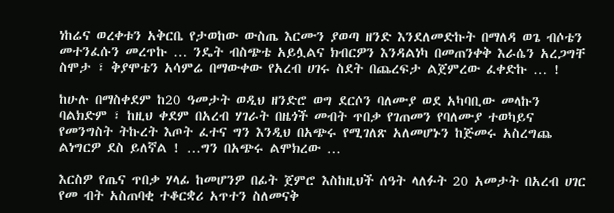ነከሬና ወረቀቱን አቅርቤ የታወከው ውስጤ እርሙን ያወጣ ዘንድ እንደለመድኩት በማለዳ ወጌ ብሶቴን መተንፈሱን መረጥኩ … ንዴት ብስጭቴ አይሏልና ክብርዎን እንዳልነካ በመጠንቀቅ እራሴን አረጋግቸ ስሞታ ፣ ቅያሞቴን አሳምሬ በማውቀው የአረብ ሀገሩ ስደት በጨረፍታ ልጀምረው ፈቀድኩ … !

ከሁሉ በማስቀደም ከ20 ዓመታት ወዲህ ዘንድሮ ወግ ደርሶን ባለሙያ ወደ አካባቢው መላኩን ባልክድም ፣ ከዚህ ቀደም በአረብ ሃገራት በዜጎች መብት ጥበቃ የገጠመን የባለሙያ ተወካይና የመንግስት ትኩረት እጦት ፈተና ግን እንዲህ በአጭሩ የሚገለጽ አለመሆኑን ከጅመሩ አስረግጨ ልነግርዎ ደስ ይለኛል ! …ግን በአጭሩ ልሞክረው …

እርስዎ የጤና ጥበቃ ሃላፊ ከመሆንዎ በፊት ጀምሮ እስከዚህች ሰዓት ላለፉት 20 አመታት በአረብ ሀገር የመ ብት አስጠባቂ ተቆርቋሪ አጥተን ስለመናቅ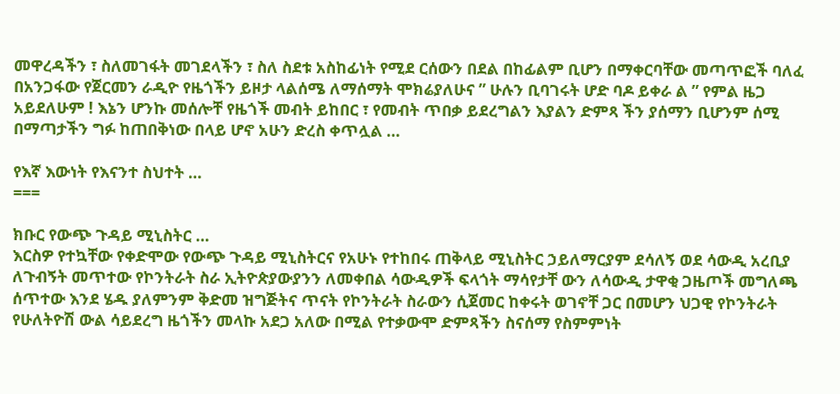መዋረዳችን ፣ ስለመገፋት መገደላችን ፣ ስለ ስደቱ አስከፊነት የሚደ ርሰውን በደል በከፊልም ቢሆን በማቀርባቸው መጣጥፎች ባለፈ በአንጋፋው የጀርመን ራዲዮ የዜጎችን ይዞታ ላልሰሜ ለማሰማት ሞክሬያለሁና ” ሁሉን ቢባገሩት ሆድ ባዶ ይቀራ ል ” የምል ዜጋ አይደለሁም ! እኔን ሆንኩ መሰሎቸ የዜጎች መብት ይከበር ፣ የመብት ጥበቃ ይደረግልን እያልን ድምጻ ችን ያሰማን ቢሆንም ሰሚ በማጣታችን ግፉ ከጠበቅነው በላይ ሆኖ አሁን ድረስ ቀጥሏል …

የእኛ እውነት የእናንተ ስህተት …
===

ክቡር የውጭ ጉዳይ ሚኒስትር …
እርስዎ የተኳቸው የቀድሞው የውጭ ጉዳይ ሚኒስትርና የአሁኑ የተከበሩ ጠቅላይ ሚኒስትር ኃይለማርያም ደሳለኝ ወደ ሳውዲ አረቢያ ለጉብኝት መጥተው የኮንትራት ስራ ኢትዮጵያውያንን ለመቀበል ሳውዲዎች ፍላጎት ማሳየታቸ ውን ለሳውዲ ታዋቂ ጋዜጦች መግለጫ ሰጥተው እንደ ሄዱ ያለምንም ቅድመ ዝግጅትና ጥናት የኮንትራት ስራውን ሲጀመር ከቀሩት ወገኖቸ ጋር በመሆን ህጋዊ የኮንትራት የሁለትዮሽ ውል ሳይደረግ ዜጎችን መላኩ አደጋ አለው በሚል የተቃውሞ ድምጻችን ስናሰማ የስምምነት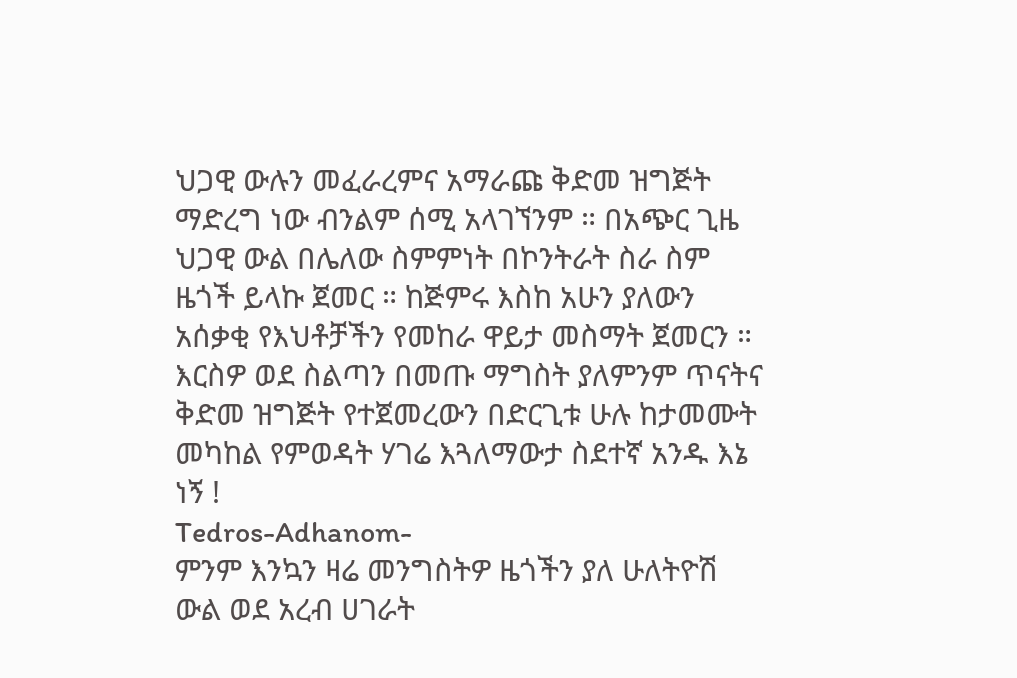ህጋዊ ውሉን መፈራረምና አማራጩ ቅድመ ዝግጅት ማድረግ ነው ብንልም ሰሚ አላገኘንም ። በአጭር ጊዜ ህጋዊ ውል በሌለው ስምምነት በኮንትራት ስራ ስም ዜጎች ይላኩ ጀመር ። ከጅምሩ እስከ አሁን ያለውን አሰቃቂ የእህቶቻችን የመከራ ዋይታ መስማት ጀመርን ። እርስዎ ወደ ስልጣን በመጡ ማግስት ያለምንም ጥናትና ቅድመ ዝግጅት የተጀመረውን በድርጊቱ ሁሉ ከታመሙት መካከል የምወዳት ሃገሬ እጓለማውታ ስደተኛ አንዱ እኔ ነኝ !
Tedros-Adhanom-
ምንም እንኳን ዛሬ መንግስትዎ ዜጎችን ያለ ሁለትዮሽ ውል ወደ አረብ ሀገራት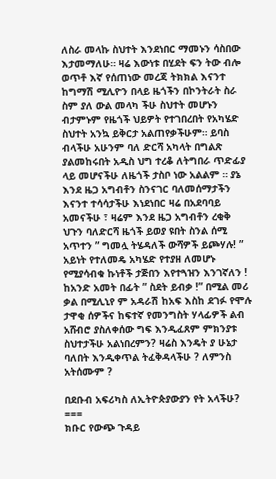ለስራ መላኩ ስህተት እንደነበር ማመኑን ሳስበው እታመማለሁ። ዛሬ እውነቱ በሂደት ፍን ትው ብሎ ወጥቶ እኛ የሰጠነው መረጃ ትክክል እናንተ ከግማሽ ሚሊዮን በላይ ዜጎችን በኮንትራት ስራ ስም ያለ ውል መላካ ችሁ ስህተት መሆኑን ብታምኑም የዜጎች ህይዎት የተገበረበት የአካሄድ ስህተት አንኳ ይቅርታ አልጠየቃችሁም። ይባስ ብላችሁ አሁንም ባለ ድርሻ አካላት በግልጽ ያልመከሩበት አዲስ ህግ ተረቆ ለትግበራ ጥድፊያ ላይ መሆናችሁ ለዜጎች ታስቦ ነው አልልም ። ያኔ እንደ ዜጋ አግብቶን ስንናገር ባለመሰማታችን እናንተ ተሳሳታችሁ እነደነበር ዛሬ በአደባባይ አመናችሁ ፣ ዛሬም እንደ ዜጋ አግብቶን ረቂቅ ህጉን ባለድርሻ ዜጎች ይወያ ዩበት ስንል ሰሚ አጥተን ” ግመሏ ትሄዳለች ውሻዎች ይጮሃሉ! ” አይነት የተለመዴ አካሄድ የተያዘ ለመሆኑ የሚያሳብቁ ኩነቶች ታጅበን እየተጓዝን እንገኛለን ! ከአንድ አመት በፊት ” ስደት ይብቃ !” በሚል መሪ ቃል በሚሊኒየ ም አዳራሽ ከአፍ እስከ ደገፉ የሞሉ ታዋቂ ሰዎችና ከፍተኛ የመንግስት ሃላፊዎች ልብ አሸብሮ ያስለቀሰው ግፍ እንዲፈጸም ምክንያቱ ስህተታችሁ አልነበረምን? ዛሬስ እንዴት ያ ሁኔታ ባለበት እንዲቀጥል ትፈቅዳላችሁ ? ለምንስ አትሰሙም ?

በደቡብ አፍሪካስ ለኢትዮጵያውያን የት አላችሁ?
===
ክቡር የውጭ ጉዳይ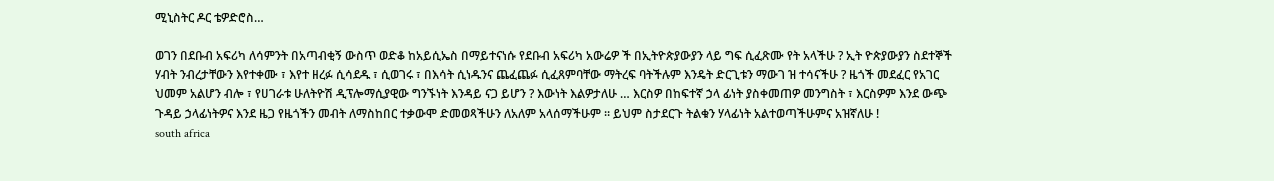ሚኒስትር ዶር ቴዎድሮስ…

ወገን በደቡብ አፍሪካ ለሳምንት በአጣብቂኝ ውስጥ ወድቆ ከአይሲኤስ በማይተናነሱ የደቡብ አፍሪካ አውሬዎ ች በኢትዮጵያውያን ላይ ግፍ ሲፈጽሙ የት አላችሁ ? ኢት ዮጵያውያን ስደተኞች ሃብት ንብረታቸውን እየተቀሙ ፣ እየተ ዘረፉ ሲሳደዱ ፣ ሲወገሩ ፣ በእሳት ሲነዱንና ጨፈጨፉ ሲፈጸምባቸው ማትረፍ ባትችሉም እንዴት ድርጊቱን ማውገ ዝ ተሳናችሁ ? ዜጎች መደፈር የአገር ህመም አልሆን ብሎ ፣ የሀገራቱ ሁለትዮሽ ዲፕሎማሲያዊው ግንኙነት እንዳይ ናጋ ይሆን ? እውነት እልዎታለሁ … እርስዎ በከፍተኛ ኃላ ፊነት ያስቀመጠዎ መንግስት ፣ እርስዎም እንደ ውጭ ጉዳይ ኃላፊነትዎና እንደ ዜጋ የዜጎችን መብት ለማስከበር ተቃውሞ ድመወጻችሁን ለአለም አላሰማችሁም ። ይህም ስታደርጉ ትልቁን ሃላፊነት አልተወጣችሁምና አዝኛለሁ !
south africa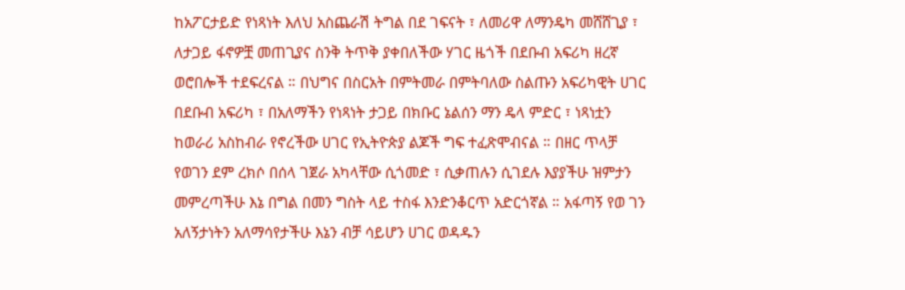ከአፖርታይድ የነጻነት እለህ አስጨራሽ ትግል በደ ገፍናት ፣ ለመሪዋ ለማንዴካ መሸሸጊያ ፣ ለታጋይ ፋኖዎቿ መጠጊያና ስንቅ ትጥቅ ያቀበለችው ሃገር ዜጎች በደቡብ አፍሪካ ዘረኛ ወሮበሎች ተደፍረናል ። በህግና በስርአት በምትመራ በምትባለው ስልጡን አፍሪካዊት ሀገር በደቡብ አፍሪካ ፣ በአለማችን የነጻነት ታጋይ በክቡር ኔልሰን ማን ዴላ ምድር ፣ ነጻነቷን ከወራሪ አስከብራ የኖረችው ሀገር የኢትዮጵያ ልጆች ግፍ ተፈጽሞብናል ። በዘር ጥላቻ የወገን ደም ረክሶ በሰላ ገጀራ አካላቸው ሲጎመድ ፣ ሲቃጠሉን ሲገደሉ እያያችሁ ዝምታን መምረጣችሁ እኔ በግል በመን ግስት ላይ ተስፋ እንድንቆርጥ አድርጎኛል ። አፋጣኝ የወ ገን አለኝታነትን አለማሳየታችሁ እኔን ብቻ ሳይሆን ሀገር ወዳዱን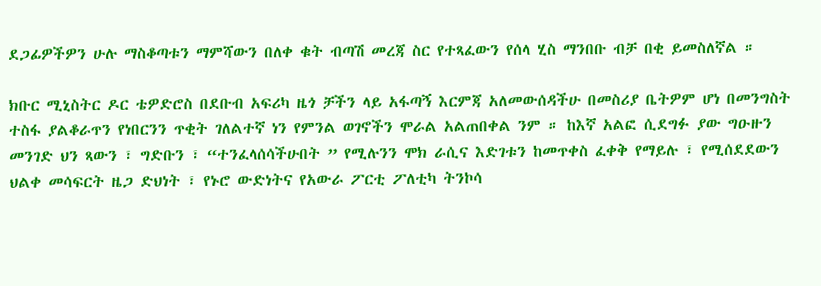ደጋፊዎችዎን ሁሉ ማስቆጣቱን ማምሻውን በለቀ ቁት ብጣሽ መረጃ ስር የተጻፈውን የሰላ ሂስ ማንበቡ ብቻ በቂ ይመስለኛል ።

ክቡር ሚኒስትር ዶር ቴዎድሮስ በደቡብ አፍሪካ ዜጎ ቻችን ላይ አፋጣኝ እርምጃ አለመውሰዳችሁ በመስሪያ ቤትዎም ሆነ በመንግስት ተስፋ ያልቆራጥን የነበርንን ጥቂት ገለልተኛ ነን የምንል ወገኖችን ሞራል አልጠበቀል ንም ። ከእኛ አልፎ ሲደግፉ ያው ግዑዙን መንገድ ህን ጻውን ፣ ግድቡን ፣ “ተንፈላሰሳችሁበት ” የሚሉንን ሞክ ራሲና እድገቱን ከመጥቀስ ፈቀቅ የማይሉ ፣ የሚሰደደውን ህልቀ መሳፍርት ዜጋ ድህነት ፣ የኑሮ ውድነትና የአውራ ፖርቲ ፖለቲካ ትንኮሳ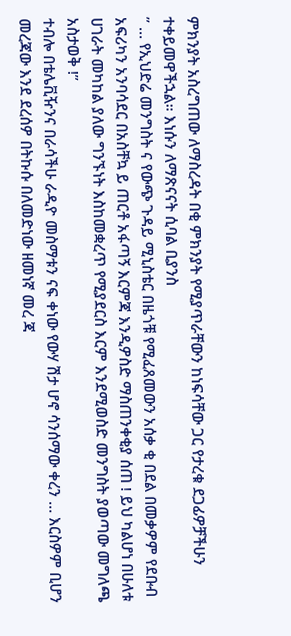ምክንያት አስረግጠው ለማስረዳት በቂ ምክንያት የሚያጥራቸውን ከነፍሳቸው ጋር የታረቁ ደጋፊዎቻችሁን ተቀይመዋችኋል። እነሱን ለማጽናናት ሲባል ቢያንስ
” … የኢህድሬ መንግስት ና የውጭ ጉዳይ ሚኒስቴር በዜጎቹ የሚፈጸመውን አሰቃ ቂ በደል በመቃዎም የደቡብ አፍሪካን አንባሳደር በአስቸኳ ይ ጠርቶ አፋጣኝ እርምጃ እንዲዎስድ ማስጠንቀቂያ ሰጠ ! ይህ ካልሆነ በሁለቱ ሀገራት መካከል ያለው ግንኙነት እስከመቋረጥ የሚያደርስ እርም እንደሚወስድ መንግስት ያወጣው መግለጫ አስታወቅ !”
ተብሎ በቴሌቪዥንና በራሳችሁ ራዲዮ መስማቱን ናፍ ቀነው የውሃ ሽታ ሆኖ ሳንሰማው ቀረን … እርስዎም ቢሆን መረጃው እንደ ደረሰዎ በትኩሱ በለመድነው ዘመነኛ መረ ጃ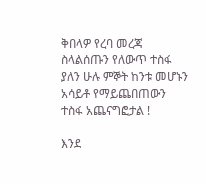ቅበላዎ የረባ መረጃ ስላልሰጡን የለውጥ ተስፋ ያለን ሁሉ ምኞት ከንቱ መሆኑን አሳይቶ የማይጨበጠውን ተስፋ አጨናግፎታል !

እንደ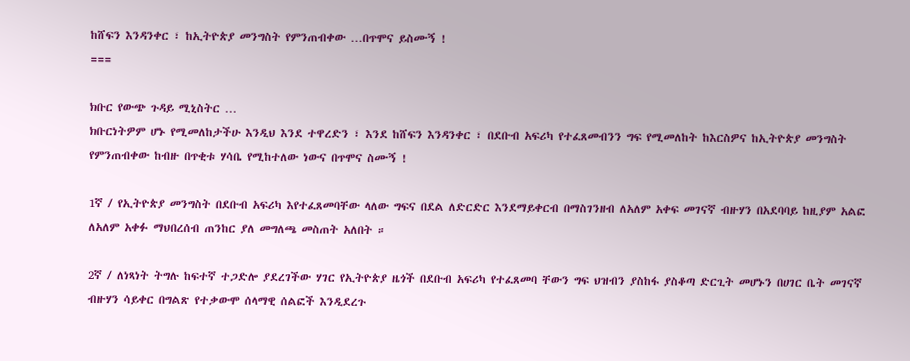ከሸፍን እንዳንቀር ፣ ከኢትዮጵያ መንግስት የምንጠብቀው …በጥሞና ይስሙኝ !
===

ክቡር የውጭ ጉዳይ ሚኒስትር …
ክቡርነትዎም ሆኑ የሚመለከታችሁ እንዲህ እንደ ተዋረድን ፣ እንደ ከሸፍን እንዳንቀር ፣ በደቡብ አፍሪካ የተፈጸመብንን ግፍ የሚመለከት ከእርስዎና ከኢትዮጵያ መንግስት የምንጠብቀው ከብዙ በጥቂቱ ሃሳቤ የሚከተለው ነውና በጥሞና ስሙኝ !

1ኛ / የኢትዮጵያ መንግስት በደቡብ አፍሪካ እየተፈጸመባቸው ላለው ግፍና በደል ለድርድር እንደማይቀርብ በማስገንዘብ ለአለም አቀፍ መገናኛ ብዙሃን በአደባባይ ከዚያም አልፎ ለአለም አቀፉ ማህበረሰብ ጠንከር ያለ መግለጫ መስጠት አለበት ።

2ኛ / ለነጻነት ትግሉ ከፍተኛ ተጋድሎ ያደረገችው ሃገር የኢትዮጵያ ዜጎች በደቡብ አፍሪካ የተፈጸመባ ቸውን ግፍ ህዝብን ያስከፋ ያስቆጣ ድርጊት መሆኑን በሀገር ቤት መገናኛ ብዙሃን ሳይቀር በግልጽ የተቃውሞ ሰላማዊ ሰልፎች እንዲደረጉ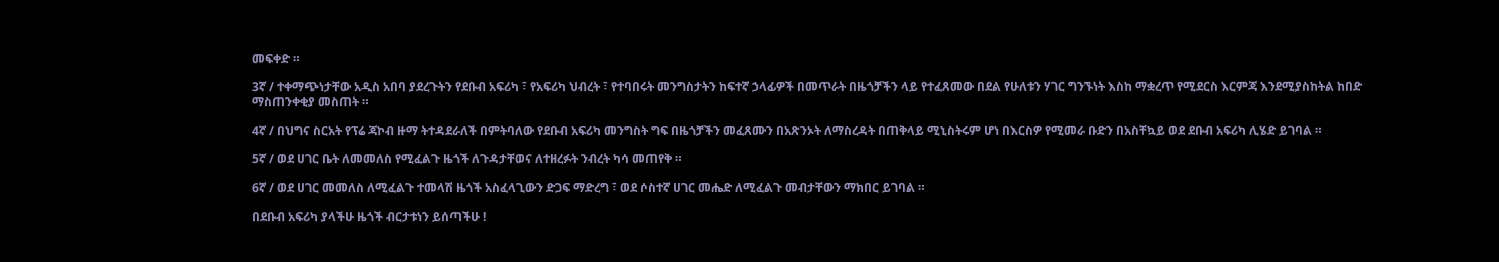መፍቀድ ።

3ኛ / ተቀማጭነታቸው አዲስ አበባ ያደረጉትን የደቡብ አፍሪካ ፣ የአፍሪካ ህብረት ፣ የተባበሩት መንግስታትን ከፍተኛ ኃላፊዎች በመጥራት በዜጎቻችን ላይ የተፈጸመው በደል የሁለቱን ሃገር ግንኙነት እስከ ማቋረጥ የሚደርስ እርምጃ እንደሚያስከትል ከበድ ማስጠንቀቂያ መስጠት ።

4ኛ / በህግና ስርአት የፕሬ ጃኮብ ዙማ ትተዳደራለች በምትባለው የደቡብ አፍሪካ መንግስት ግፍ በዜጎቻችን መፈጸሙን በአጽንኦት ለማስረዳት በጠቅላይ ሚኒስትሩም ሆነ በእርስዎ የሚመራ ቡድን በአስቸኳይ ወደ ደቡብ አፍሪካ ሊሄድ ይገባል ።

5ኛ / ወደ ሀገር ቤት ለመመለስ የሚፈልጉ ዜጎች ለጉዳታቸወና ለተዘረፉት ንብረት ካሳ መጠየቅ ።

6ኛ / ወደ ሀገር መመለስ ለሚፈልጉ ተመላሽ ዜጎች አስፈላጊውን ድጋፍ ማድረግ ፣ ወደ ሶስተኛ ሀገር መሔድ ለሚፈልጉ መብታቸውን ማክበር ይገባል ።

በደቡብ አፍሪካ ያላችሁ ዜጎች ብርታቱነን ይሰጣችሁ !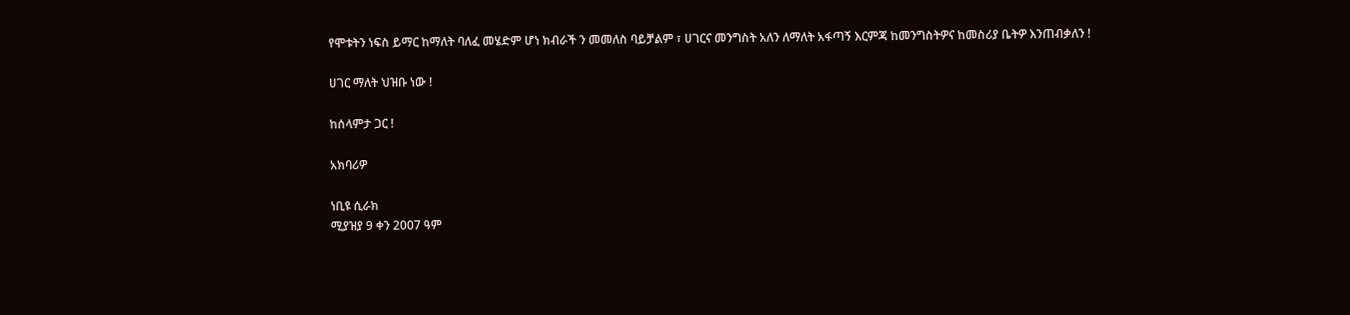የሞቱትን ነፍስ ይማር ከማለት ባለፈ መሄድም ሆነ ክብራች ን መመለስ ባይቻልም ፣ ሀገርና መንግስት አለን ለማለት አፋጣኝ እርምጃ ከመንግስትዎና ከመስሪያ ቤትዎ እንጠብቃለን !

ሀገር ማለት ህዝቡ ነው !

ከሰላምታ ጋር !

አክባሪዎ

ነቢዩ ሲራክ
ሚያዝያ 9 ቀን 2007 ዓም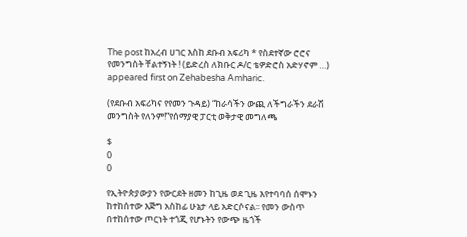The post ከአረብ ሀገር እስከ ደቡብ አፍሪካ * የስደተኛው ሮሮና የመንግስት ቸልተኝነት ! (ይድረስ ለክቡር ዶ/ር ቴዎድሮስ አድሃኖም …) appeared first on Zehabesha Amharic.

(የደቡብ አፍሪካና የየመን ጉዳይ) “ከራሳችን ውጪ ለችግራችን ደራሽ መንግስት የለንም!”የሰማያዊ ፓርቲ ወቅታዊ መግለጫ

$
0
0

የኢትዮጵያውያን የውርደት ዘመን ከጊዜ ወደ ጊዜ እየተባባሰ ሰሞኑን ከተከሰተው እጅግ አስከፊ ሁኔታ ላይ አድርሶናል፡፡ የመን ውስጥ በተከሰተው ጦርነት ተጎጂ የሆኑትን የውጭ ዜጎች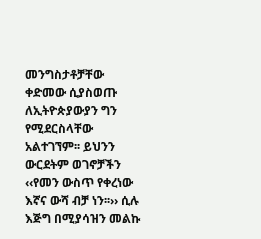መንግስታቶቻቸው ቀድመው ሲያስወጡ ለኢትዮጵያውያን ግን የሚደርስላቸው አልተገኘም፡፡ ይህንን ውርደትም ወገኖቻችን ‹‹የመን ውስጥ የቀረነው እኛና ውሻ ብቻ ነን፡፡›› ሲሉ እጅግ በሚያሳዝን መልኩ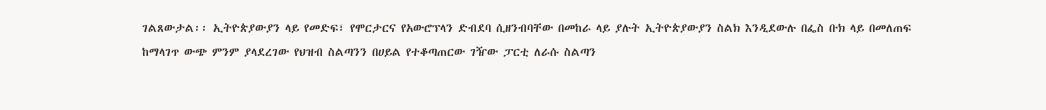ገልጸውታል፡፡ ኢትዮጵያውያን ላይ የመድፍ፣ የሞርታርና የአውሮፕላን ድብደባ ሲዘንብባቸው በመከራ ላይ ያሉት ኢትዮጵያውያን ስልክ እንዲደውሉ በፌስ ቡክ ላይ በመለጠፍ ከማላገጥ ውጭ ምንም ያላደረገው የህዝብ ስልጣንን በሀይል የተቆጣጠርው ገዥው ፓርቲ ለራሱ ስልጣን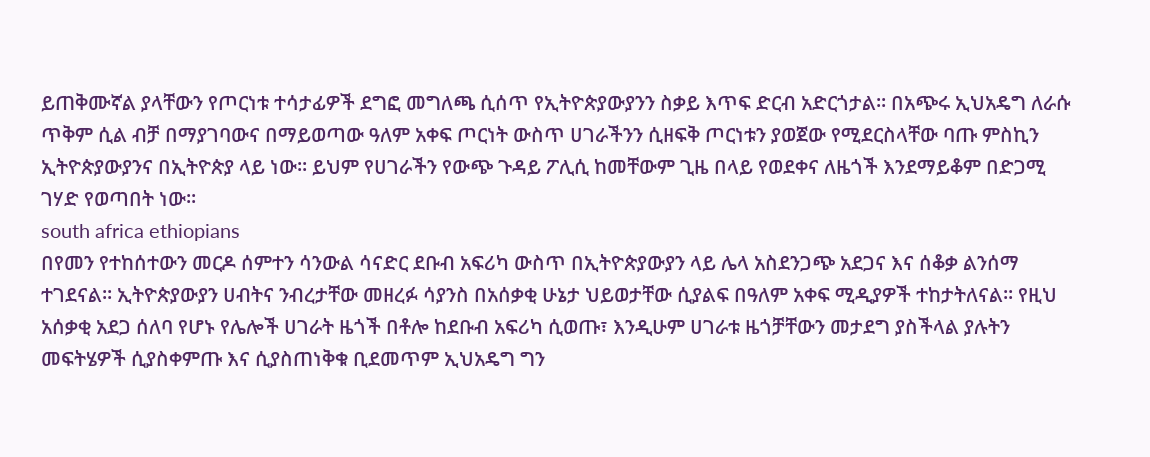ይጠቅሙኛል ያላቸውን የጦርነቱ ተሳታፊዎች ደግፎ መግለጫ ሲሰጥ የኢትዮጵያውያንን ስቃይ እጥፍ ድርብ አድርጎታል፡፡ በአጭሩ ኢህአዴግ ለራሱ ጥቅም ሲል ብቻ በማያገባውና በማይወጣው ዓለም አቀፍ ጦርነት ውስጥ ሀገራችንን ሲዘፍቅ ጦርነቱን ያወጀው የሚደርስላቸው ባጡ ምስኪን ኢትዮጵያውያንና በኢትዮጵያ ላይ ነው፡፡ ይህም የሀገራችን የውጭ ጉዳይ ፖሊሲ ከመቸውም ጊዜ በላይ የወደቀና ለዜጎች እንደማይቆም በድጋሚ ገሃድ የወጣበት ነው፡፡
south africa ethiopians
በየመን የተከሰተውን መርዶ ሰምተን ሳንውል ሳናድር ደቡብ አፍሪካ ውስጥ በኢትዮጵያውያን ላይ ሌላ አስደንጋጭ አደጋና እና ሰቆቃ ልንሰማ ተገደናል፡፡ ኢትዮጵያውያን ሀብትና ንብረታቸው መዘረፉ ሳያንስ በአሰቃቂ ሁኔታ ህይወታቸው ሲያልፍ በዓለም አቀፍ ሚዲያዎች ተከታትለናል፡፡ የዚህ አሰቃቂ አደጋ ሰለባ የሆኑ የሌሎች ሀገራት ዜጎች በቶሎ ከደቡብ አፍሪካ ሲወጡ፣ እንዲሁም ሀገራቱ ዜጎቻቸውን መታደግ ያስችላል ያሉትን መፍትሄዎች ሲያስቀምጡ እና ሲያስጠነቅቁ ቢደመጥም ኢህአዴግ ግን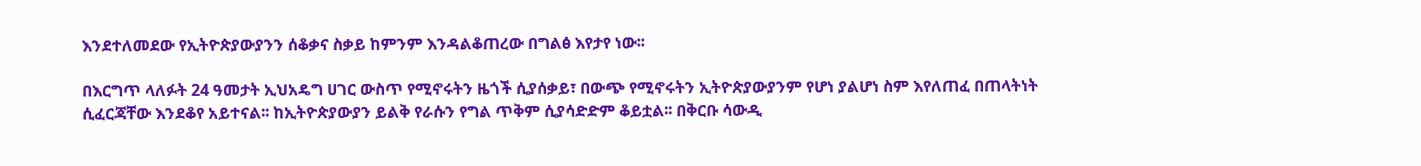እንደተለመደው የኢትዮጵያውያንን ሰቆቃና ስቃይ ከምንም እንዳልቆጠረው በግልፅ እየታየ ነው፡፡

በእርግጥ ላለፉት 24 ዓመታት ኢህአዴግ ሀገር ውስጥ የሚኖሩትን ዜጎች ሲያሰቃይ፣ በውጭ የሚኖሩትን ኢትዮጵያውያንም የሆነ ያልሆነ ስም እየለጠፈ በጠላትነት ሲፈርጃቸው እንደቆየ አይተናል፡፡ ከኢትዮጵያውያን ይልቅ የራሱን የግል ጥቅም ሲያሳድድም ቆይቷል፡፡ በቅርቡ ሳውዲ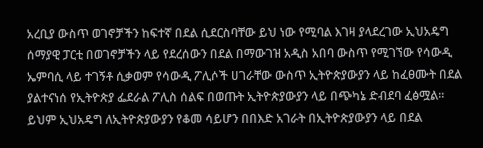አረቢያ ውስጥ ወገኖቻችን ከፍተኛ በደል ሲደርስባቸው ይህ ነው የሚባል እገዛ ያላደረገው ኢህአዴግ ሰማያዊ ፓርቲ በወገኖቻችን ላይ የደረሰውን በደል በማውገዝ አዲስ አበባ ውስጥ የሚገኘው የሳውዲ ኤምባሲ ላይ ተገኝቶ ሲቃወም የሳውዲ ፖሊሶች ሀገራቸው ውስጥ ኢትዮጵያውያን ላይ ከፈፀሙት በደል ያልተናነሰ የኢትዮጵያ ፌደራል ፖሊስ ሰልፍ በወጡት ኢትዮጵያውያን ላይ በጭካኔ ድብደባ ፈፅሟል፡፡ ይህም ኢህአዴግ ለኢትዮጵያውያን የቆመ ሳይሆን በበእድ አገራት በኢትዮጵያውያን ላይ በደል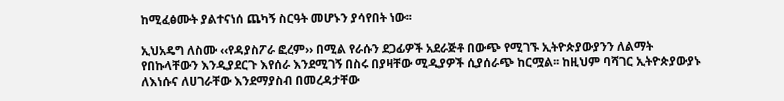ከሚፈፅሙት ያልተናነሰ ጨካኝ ስርዓት መሆኑን ያሳየበት ነው፡፡

ኢህአዴግ ለስሙ ‹‹የዳያስፖራ ፎረም›› በሚል የራሱን ደጋፊዎች አደራጅቶ በውጭ የሚገኙ ኢትዮጵያውያንን ለልማት የበኩላቸውን እንዲያደርጉ እየሰራ እንደሚገኝ በስሩ በያዛቸው ሚዲያዎች ሲያሰራጭ ከርሟል፡፡ ከዚህም ባሻገር ኢትዮጵያውያኑ ለእነሱና ለሀገራቸው እንደማያስብ በመረዳታቸው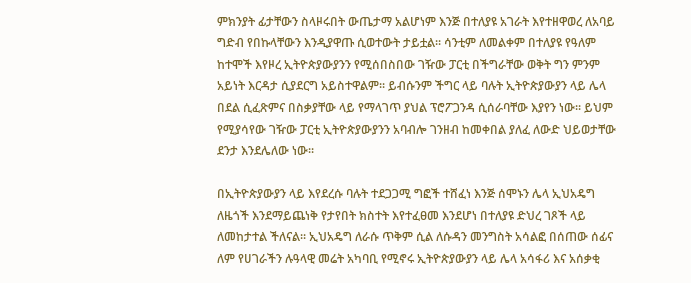ምክንያት ፊታቸውን ስላዞሩበት ውጤታማ አልሆነም እንጅ በተለያዩ አገራት እየተዘዋወረ ለአባይ ግድብ የበኩላቸውን እንዲያዋጡ ሲወተውት ታይቷል፡፡ ሳንቲም ለመልቀም በተለያዩ የዓለም ከተሞች እየዞረ ኢትዮጵያውያንን የሚሰበስበው ገዥው ፓርቲ በችግራቸው ወቅት ግን ምንም አይነት እርዳታ ሲያደርግ አይስተዋልም፡፡ ይብሱንም ችግር ላይ ባሉት ኢትዮጵያውያን ላይ ሌላ በደል ሲፈጽምና በስቃያቸው ላይ የማላገጥ ያህል ፕሮፖጋንዳ ሲሰራባቸው እያየን ነው፡፡ ይህም የሚያሳየው ገዥው ፓርቲ ኢትዮጵያውያንን አባብሎ ገንዘብ ከመቀበል ያለፈ ለውድ ህይወታቸው ደንታ እንደሌለው ነው፡፡

በኢትዮጵያውያን ላይ እየደረሱ ባሉት ተደጋጋሚ ግፎች ተሸፈነ እንጅ ሰሞኑን ሌላ ኢህአዴግ ለዜጎች እንደማይጨነቅ የታየበት ክስተት እየተፈፀመ እንደሆነ በተለያዩ ድህረ ገጾች ላይ ለመከታተል ችለናል፡፡ ኢህአዴግ ለራሱ ጥቅም ሲል ለሱዳን መንግስት አሳልፎ በሰጠው ሰፊና ለም የሀገራችን ሉዓላዊ መሬት አካባቢ የሚኖሩ ኢትዮጵያውያን ላይ ሌላ አሳፋሪ እና አሰቃቂ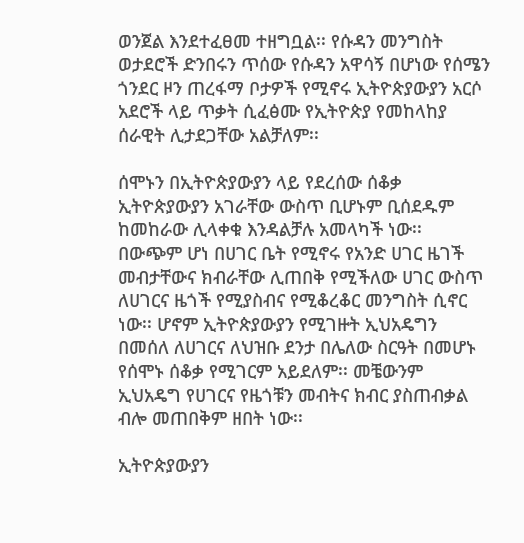ወንጀል እንደተፈፀመ ተዘግቧል፡፡ የሱዳን መንግስት ወታደሮች ድንበሩን ጥሰው የሱዳን አዋሳኝ በሆነው የሰሜን ጎንደር ዞን ጠረፋማ ቦታዎች የሚኖሩ ኢትዮጵያውያን አርሶ አደሮች ላይ ጥቃት ሲፈፅሙ የኢትዮጵያ የመከላከያ ሰራዊት ሊታደጋቸው አልቻለም፡፡

ሰሞኑን በኢትዮጵያውያን ላይ የደረሰው ሰቆቃ ኢትዮጵያውያን አገራቸው ውስጥ ቢሆኑም ቢሰደዱም ከመከራው ሊላቀቁ እንዳልቻሉ አመላካች ነው፡፡ በውጭም ሆነ በሀገር ቤት የሚኖሩ የአንድ ሀገር ዜገች መብታቸውና ክብራቸው ሊጠበቅ የሚችለው ሀገር ውስጥ ለሀገርና ዜጎች የሚያስብና የሚቆረቆር መንግስት ሲኖር ነው፡፡ ሆኖም ኢትዮጵያውያን የሚገዙት ኢህአዴግን በመሰለ ለሀገርና ለህዝቡ ደንታ በሌለው ስርዓት በመሆኑ የሰሞኑ ሰቆቃ የሚገርም አይደለም፡፡ መቼውንም ኢህአዴግ የሀገርና የዜጎቹን መብትና ክብር ያስጠብቃል ብሎ መጠበቅም ዘበት ነው፡፡

ኢትዮጵያውያን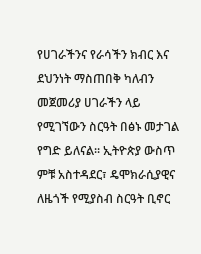የሀገራችንና የራሳችን ክብር እና ደህንነት ማስጠበቅ ካለብን መጀመሪያ ሀገራችን ላይ የሚገኘውን ስርዓት በፅኑ መታገል የግድ ይለናል፡፡ ኢትዮጵያ ውስጥ ምቹ አስተዳደር፣ ዴሞክራሲያዊና ለዜጎች የሚያስብ ስርዓት ቢኖር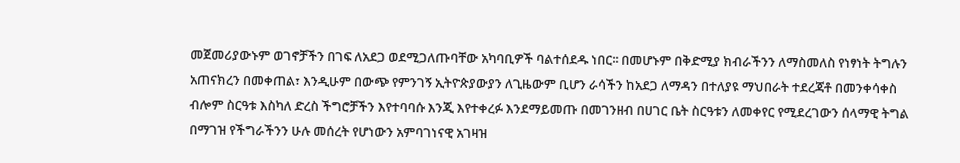መጀመሪያውኑም ወገኖቻችን በገፍ ለአደጋ ወደሚጋለጡባቸው አካባቢዎች ባልተሰደዱ ነበር፡፡ በመሆኑም በቅድሚያ ክብራችንን ለማስመለስ የነፃነት ትግሉን አጠናክረን በመቀጠል፣ እንዲሁም በውጭ የምንገኝ ኢትዮጵያውያን ለጊዜውም ቢሆን ራሳችን ከአደጋ ለማዳን በተለያዩ ማህበራት ተደረጃቶ በመንቀሳቀስ ብሎም ስርዓቱ እስካለ ድረስ ችግሮቻችን እየተባባሱ እንጂ እየተቀረፉ እንደማይመጡ በመገንዘብ በሀገር ቤት ስርዓቱን ለመቀየር የሚደረገውን ሰላማዊ ትግል በማገዝ የችግራችንን ሁሉ መሰረት የሆነውን አምባገነናዊ አገዛዝ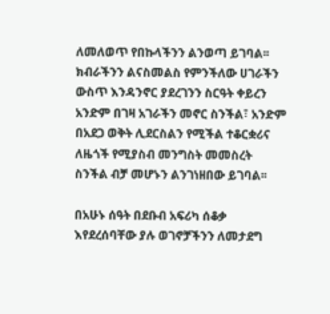ለመለወጥ የበኩላችንን ልንወጣ ይገባል፡፡ ክብራችንን ልናስመልስ የምንችለው ሀገራችን ውስጥ እንዳንኖር ያደረገንን ስርዓት ቀይረን አንድም በገዛ አገራችን መኖር ስንችል፣ አንድም በአደጋ ወቅት ሊደርስልን የሚችል ተቆርቋሪና ለዜጎች የሚያስብ መንግስት መመስረት ስንችል ብቻ መሆኑን ልንገነዘበው ይገባል፡፡

በአሁኑ ሰዓት በደቡብ አፍሪካ ሰቆቃ እየደረሰባቸው ያሉ ወገኖቻችንን ለመታደግ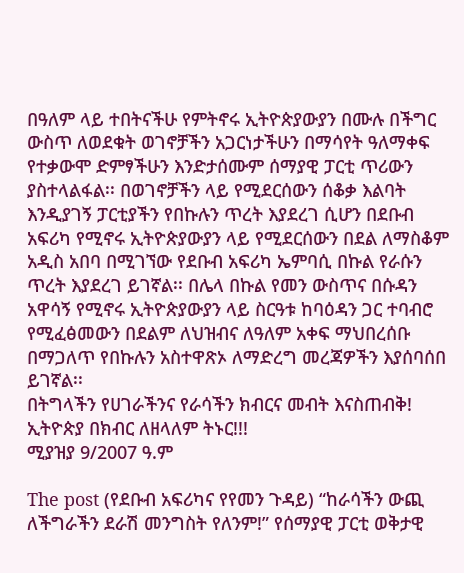በዓለም ላይ ተበትናችሁ የምትኖሩ ኢትዮጵያውያን በሙሉ በችግር ውስጥ ለወደቁት ወገኖቻችን አጋርነታችሁን በማሳየት ዓለማቀፍ የተቃውሞ ድምፃችሁን እንድታሰሙም ሰማያዊ ፓርቲ ጥሪውን ያስተላልፋል፡፡ በወገኖቻችን ላይ የሚደርሰውን ሰቆቃ እልባት እንዲያገኝ ፓርቲያችን የበኩሉን ጥረት እያደረገ ሲሆን በደቡብ አፍሪካ የሚኖሩ ኢትዮጵያውያን ላይ የሚደርሰውን በደል ለማስቆም አዲስ አበባ በሚገኘው የደቡብ አፍሪካ ኤምባሲ በኩል የራሱን ጥረት እያደረገ ይገኛል፡፡ በሌላ በኩል የመን ውስጥና በሱዳን አዋሳኝ የሚኖሩ ኢትዮጵያውያን ላይ ስርዓቱ ከባዕዳን ጋር ተባብሮ የሚፈፅመውን በደልም ለህዝብና ለዓለም አቀፍ ማህበረሰቡ በማጋለጥ የበኩሉን አስተዋጽኦ ለማድረግ መረጃዎችን እያሰባሰበ ይገኛል፡፡
በትግላችን የሀገራችንና የራሳችን ክብርና መብት እናስጠብቅ!
ኢትዮጵያ በክብር ለዘላለም ትኑር!!!
ሚያዝያ 9/2007 ዓ.ም

The post (የደቡብ አፍሪካና የየመን ጉዳይ) “ከራሳችን ውጪ ለችግራችን ደራሽ መንግስት የለንም!” የሰማያዊ ፓርቲ ወቅታዊ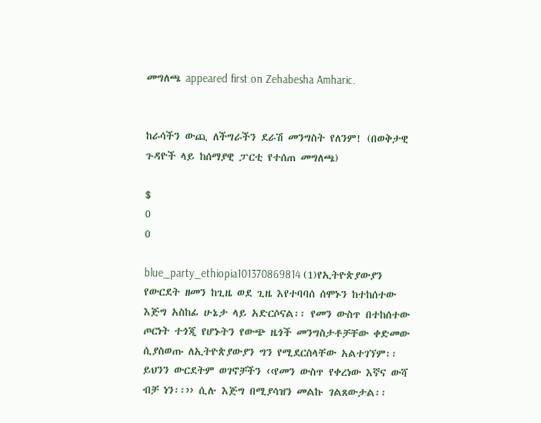መግለጫ appeared first on Zehabesha Amharic.


ከራሳችን ውጪ ለችግራችን ደራሽ መንግስት የለንም! (በወቅታዊ ጉዳዮች ላይ ከሰማያዊ ፓርቲ የተሰጠ መግለጫ)

$
0
0

blue_party_ethiopia101370869814 (1)የኢትዮጵያውያን የውርደት ዘመን ከጊዜ ወደ ጊዜ እየተባባሰ ሰሞኑን ከተከሰተው እጅግ አስከፊ ሁኔታ ላይ አድርሶናል፡፡ የመን ውስጥ በተከሰተው ጦርነት ተጎጂ የሆኑትን የውጭ ዜጎች መንግስታቶቻቸው ቀድመው ሲያስወጡ ለኢትዮጵያውያን ግን የሚደርስላቸው አልተገኘም፡፡ ይህንን ውርደትም ወገኖቻችን ‹‹የመን ውስጥ የቀረነው እኛና ውሻ ብቻ ነን፡፡›› ሲሉ እጅግ በሚያሳዝን መልኩ ገልጸውታል፡፡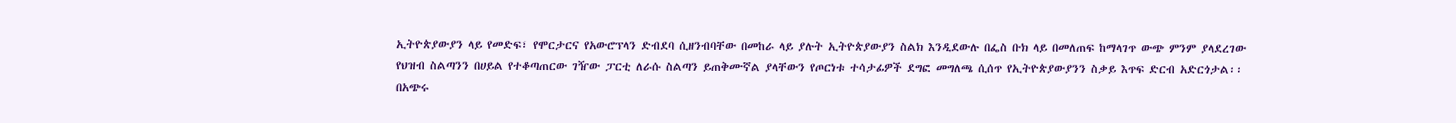ኢትዮጵያውያን ላይ የመድፍ፣ የሞርታርና የአውሮፕላን ድብደባ ሲዘንብባቸው በመከራ ላይ ያሉት ኢትዮጵያውያን ስልክ እንዲደውሉ በፌስ ቡክ ላይ በመለጠፍ ከማላገጥ ውጭ ምንም ያላደረገው የህዝብ ስልጣንን በሀይል የተቆጣጠርው ገዥው ፓርቲ ለራሱ ስልጣን ይጠቅሙኛል ያላቸውን የጦርነቱ ተሳታፊዎች ደግፎ መግለጫ ሲሰጥ የኢትዮጵያውያንን ስቃይ እጥፍ ድርብ አድርጎታል፡፡ በአጭሩ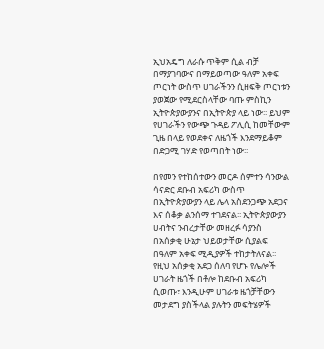ኢህአዴግ ለራሱ ጥቅም ሲል ብቻ በማያገባውና በማይወጣው ዓለም አቀፍ ጦርነት ውስጥ ሀገራችንን ሲዘፍቅ ጦርነቱን ያወጀው የሚደርስላቸው ባጡ ምስኪን ኢትዮጵያውያንና በኢትዮጵያ ላይ ነው፡፡ ይህም የሀገራችን የውጭ ጉዳይ ፖሊሲ ከመቸውም ጊዜ በላይ የወደቀና ለዜጎች እንደማይቆም በድጋሚ ገሃድ የወጣበት ነው፡፡

በየመን የተከሰተውን መርዶ ሰምተን ሳንውል ሳናድር ደቡብ አፍሪካ ውስጥ በኢትዮጵያውያን ላይ ሌላ አስደንጋጭ አደጋና እና ሰቆቃ ልንሰማ ተገደናል፡፡ ኢትዮጵያውያን ሀብትና ንብረታቸው መዘረፉ ሳያንስ በአሰቃቂ ሁኔታ ህይወታቸው ሲያልፍ በዓለም አቀፍ ሚዲያዎች ተከታትለናል፡፡ የዚህ አሰቃቂ አደጋ ሰለባ የሆኑ የሌሎች ሀገራት ዜጎች በቶሎ ከደቡብ አፍሪካ ሲወጡ፣ እንዲሁም ሀገራቱ ዜጎቻቸውን መታደግ ያስችላል ያሉትን መፍትሄዎች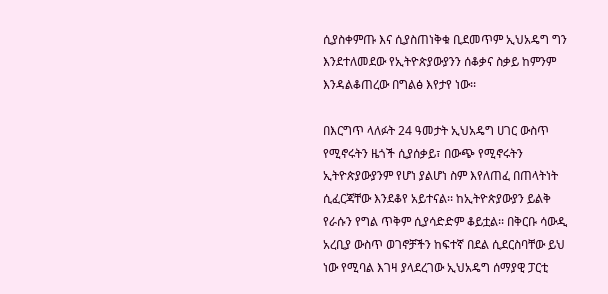ሲያስቀምጡ እና ሲያስጠነቅቁ ቢደመጥም ኢህአዴግ ግን እንደተለመደው የኢትዮጵያውያንን ሰቆቃና ስቃይ ከምንም እንዳልቆጠረው በግልፅ እየታየ ነው፡፡

በእርግጥ ላለፉት 24 ዓመታት ኢህአዴግ ሀገር ውስጥ የሚኖሩትን ዜጎች ሲያሰቃይ፣ በውጭ የሚኖሩትን ኢትዮጵያውያንም የሆነ ያልሆነ ስም እየለጠፈ በጠላትነት ሲፈርጃቸው እንደቆየ አይተናል፡፡ ከኢትዮጵያውያን ይልቅ የራሱን የግል ጥቅም ሲያሳድድም ቆይቷል፡፡ በቅርቡ ሳውዲ አረቢያ ውስጥ ወገኖቻችን ከፍተኛ በደል ሲደርስባቸው ይህ ነው የሚባል እገዛ ያላደረገው ኢህአዴግ ሰማያዊ ፓርቲ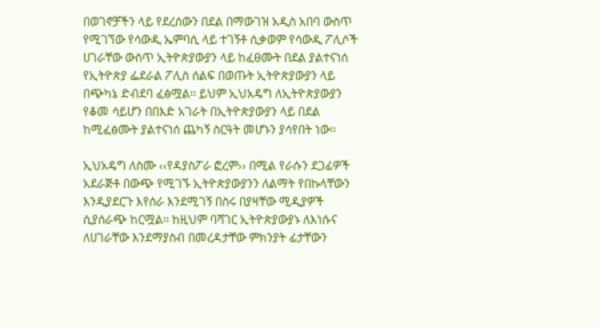በወገኖቻችን ላይ የደረሰውን በደል በማውገዝ አዲስ አበባ ውስጥ የሚገኘው የሳውዲ ኤምባሲ ላይ ተገኝቶ ሲቃወም የሳውዲ ፖሊሶች ሀገራቸው ውስጥ ኢትዮጵያውያን ላይ ከፈፀሙት በደል ያልተናነሰ የኢትዮጵያ ፌደራል ፖሊስ ሰልፍ በወጡት ኢትዮጵያውያን ላይ በጭካኔ ድብደባ ፈፅሟል፡፡ ይህም ኢህአዴግ ለኢትዮጵያውያን የቆመ ሳይሆን በበእድ አገራት በኢትዮጵያውያን ላይ በደል ከሚፈፅሙት ያልተናነሰ ጨካኝ ስርዓት መሆኑን ያሳየበት ነው፡፡

ኢህአዴግ ለስሙ ‹‹የዳያስፖራ ፎረም›› በሚል የራሱን ደጋፊዎች አደራጅቶ በውጭ የሚገኙ ኢትዮጵያውያንን ለልማት የበኩላቸውን እንዲያደርጉ እየሰራ እንደሚገኝ በስሩ በያዛቸው ሚዲያዎች ሲያሰራጭ ከርሟል፡፡ ከዚህም ባሻገር ኢትዮጵያውያኑ ለእነሱና ለሀገራቸው እንደማያስብ በመረዳታቸው ምክንያት ፊታቸውን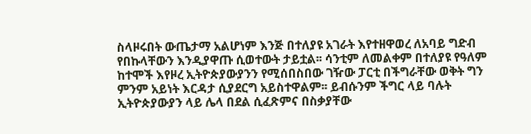ስላዞሩበት ውጤታማ አልሆነም እንጅ በተለያዩ አገራት እየተዘዋወረ ለአባይ ግድብ የበኩላቸውን እንዲያዋጡ ሲወተውት ታይቷል፡፡ ሳንቲም ለመልቀም በተለያዩ የዓለም ከተሞች እየዞረ ኢትዮጵያውያንን የሚሰበስበው ገዥው ፓርቲ በችግራቸው ወቅት ግን ምንም አይነት እርዳታ ሲያደርግ አይስተዋልም፡፡ ይብሱንም ችግር ላይ ባሉት ኢትዮጵያውያን ላይ ሌላ በደል ሲፈጽምና በስቃያቸው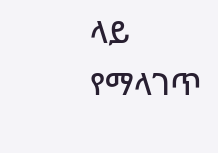ላይ የማላገጥ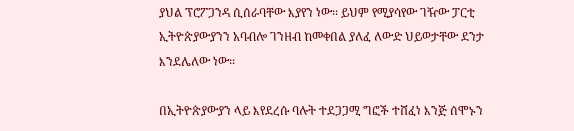ያህል ፕሮፖጋንዳ ሲሰራባቸው እያየን ነው፡፡ ይህም የሚያሳየው ገዥው ፓርቲ ኢትዮጵያውያንን አባብሎ ገንዘብ ከመቀበል ያለፈ ለውድ ህይወታቸው ደንታ እንደሌለው ነው፡፡

በኢትዮጵያውያን ላይ እየደረሱ ባሉት ተደጋጋሚ ግፎች ተሸፈነ እንጅ ሰሞኑን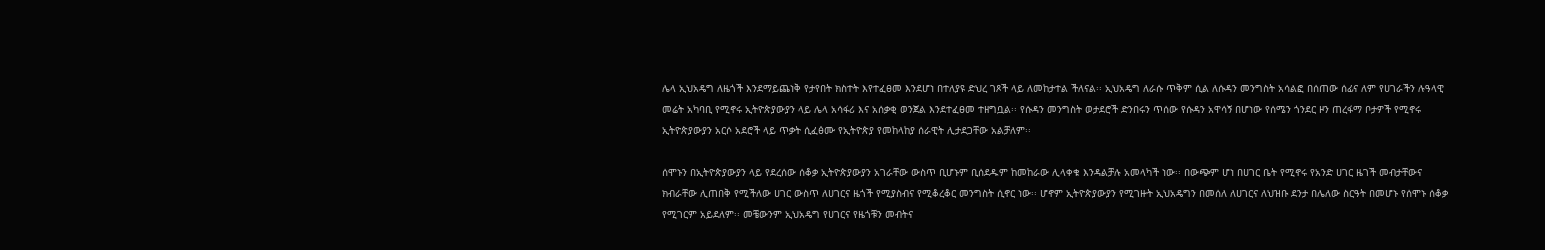ሌላ ኢህአዴግ ለዜጎች እንደማይጨነቅ የታየበት ክስተት እየተፈፀመ እንደሆነ በተለያዩ ድህረ ገጾች ላይ ለመከታተል ችለናል፡፡ ኢህአዴግ ለራሱ ጥቅም ሲል ለሱዳን መንግስት አሳልፎ በሰጠው ሰፊና ለም የሀገራችን ሉዓላዊ መሬት አካባቢ የሚኖሩ ኢትዮጵያውያን ላይ ሌላ አሳፋሪ እና አሰቃቂ ወንጀል እንደተፈፀመ ተዘግቧል፡፡ የሱዳን መንግስት ወታደሮች ድንበሩን ጥሰው የሱዳን አዋሳኝ በሆነው የሰሜን ጎንደር ዞን ጠረፋማ ቦታዎች የሚኖሩ ኢትዮጵያውያን አርሶ አደሮች ላይ ጥቃት ሲፈፅሙ የኢትዮጵያ የመከላከያ ሰራዊት ሊታደጋቸው አልቻለም፡፡

ሰሞኑን በኢትዮጵያውያን ላይ የደረሰው ሰቆቃ ኢትዮጵያውያን አገራቸው ውስጥ ቢሆኑም ቢሰደዱም ከመከራው ሊላቀቁ እንዳልቻሉ አመላካች ነው፡፡ በውጭም ሆነ በሀገር ቤት የሚኖሩ የአንድ ሀገር ዜገች መብታቸውና ክብራቸው ሊጠበቅ የሚችለው ሀገር ውስጥ ለሀገርና ዜጎች የሚያስብና የሚቆረቆር መንግስት ሲኖር ነው፡፡ ሆኖም ኢትዮጵያውያን የሚገዙት ኢህአዴግን በመሰለ ለሀገርና ለህዝቡ ደንታ በሌለው ስርዓት በመሆኑ የሰሞኑ ሰቆቃ የሚገርም አይደለም፡፡ መቼውንም ኢህአዴግ የሀገርና የዜጎቹን መብትና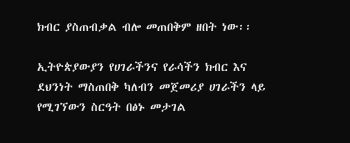ክብር ያስጠብቃል ብሎ መጠበቅም ዘበት ነው፡፡

ኢትዮጵያውያን የሀገራችንና የራሳችን ክብር እና ደህንነት ማስጠበቅ ካለብን መጀመሪያ ሀገራችን ላይ የሚገኘውን ስርዓት በፅኑ መታገል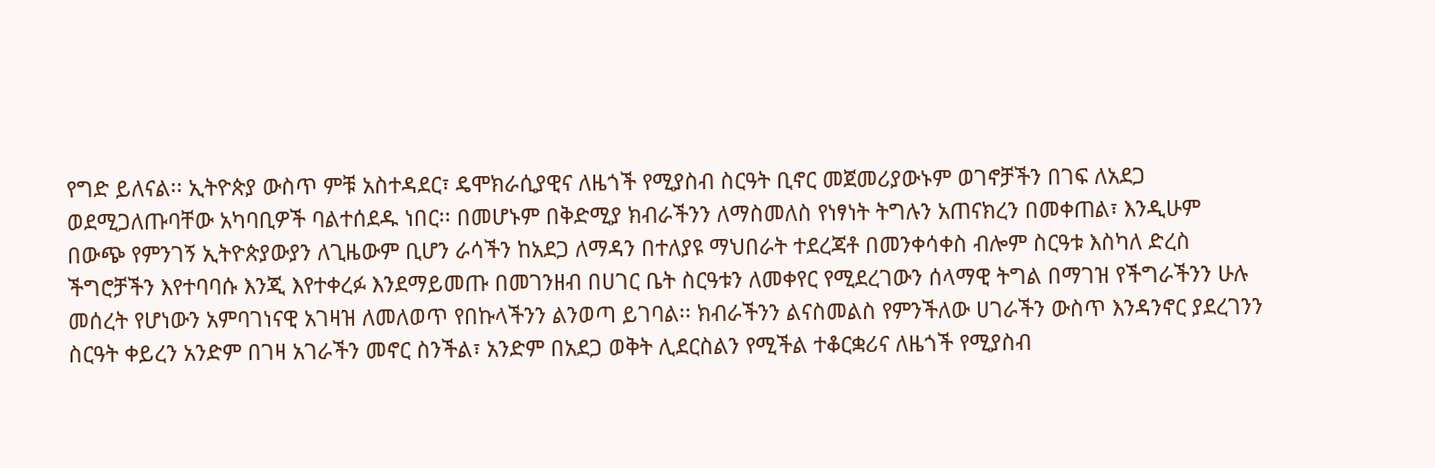የግድ ይለናል፡፡ ኢትዮጵያ ውስጥ ምቹ አስተዳደር፣ ዴሞክራሲያዊና ለዜጎች የሚያስብ ስርዓት ቢኖር መጀመሪያውኑም ወገኖቻችን በገፍ ለአደጋ ወደሚጋለጡባቸው አካባቢዎች ባልተሰደዱ ነበር፡፡ በመሆኑም በቅድሚያ ክብራችንን ለማስመለስ የነፃነት ትግሉን አጠናክረን በመቀጠል፣ እንዲሁም በውጭ የምንገኝ ኢትዮጵያውያን ለጊዜውም ቢሆን ራሳችን ከአደጋ ለማዳን በተለያዩ ማህበራት ተደረጃቶ በመንቀሳቀስ ብሎም ስርዓቱ እስካለ ድረስ ችግሮቻችን እየተባባሱ እንጂ እየተቀረፉ እንደማይመጡ በመገንዘብ በሀገር ቤት ስርዓቱን ለመቀየር የሚደረገውን ሰላማዊ ትግል በማገዝ የችግራችንን ሁሉ መሰረት የሆነውን አምባገነናዊ አገዛዝ ለመለወጥ የበኩላችንን ልንወጣ ይገባል፡፡ ክብራችንን ልናስመልስ የምንችለው ሀገራችን ውስጥ እንዳንኖር ያደረገንን ስርዓት ቀይረን አንድም በገዛ አገራችን መኖር ስንችል፣ አንድም በአደጋ ወቅት ሊደርስልን የሚችል ተቆርቋሪና ለዜጎች የሚያስብ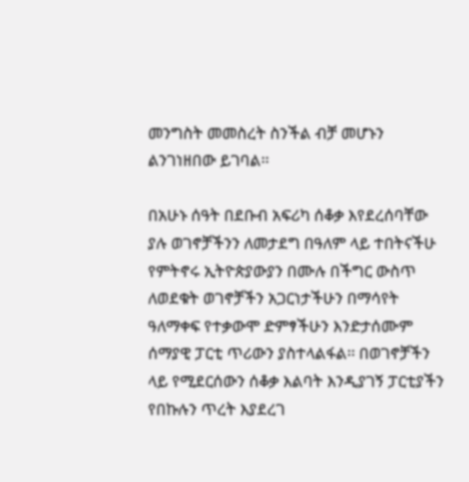መንግስት መመስረት ስንችል ብቻ መሆኑን ልንገነዘበው ይገባል፡፡

በአሁኑ ሰዓት በደቡብ አፍሪካ ሰቆቃ እየደረሰባቸው ያሉ ወገኖቻችንን ለመታደግ በዓለም ላይ ተበትናችሁ የምትኖሩ ኢትዮጵያውያን በሙሉ በችግር ውስጥ ለወደቁት ወገኖቻችን አጋርነታችሁን በማሳየት ዓለማቀፍ የተቃውሞ ድምፃችሁን እንድታሰሙም ሰማያዊ ፓርቲ ጥሪውን ያስተላልፋል፡፡ በወገኖቻችን ላይ የሚደርሰውን ሰቆቃ እልባት እንዲያገኝ ፓርቲያችን የበኩሉን ጥረት እያደረገ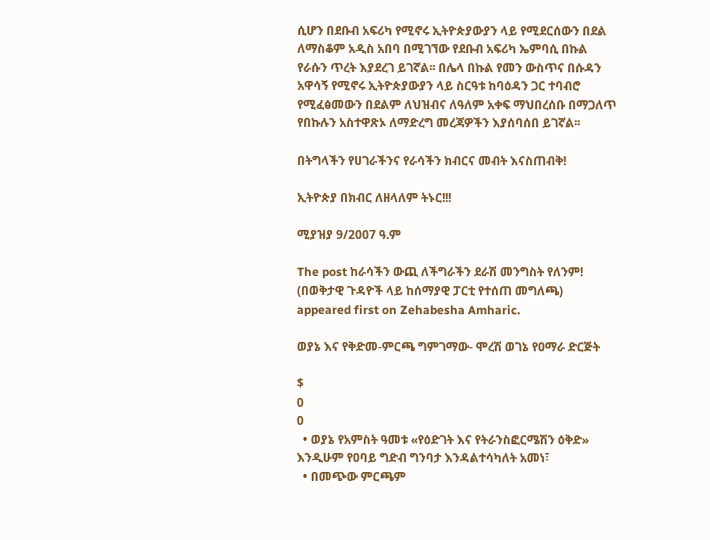ሲሆን በደቡብ አፍሪካ የሚኖሩ ኢትዮጵያውያን ላይ የሚደርሰውን በደል ለማስቆም አዲስ አበባ በሚገኘው የደቡብ አፍሪካ ኤምባሲ በኩል የራሱን ጥረት እያደረገ ይገኛል፡፡ በሌላ በኩል የመን ውስጥና በሱዳን አዋሳኝ የሚኖሩ ኢትዮጵያውያን ላይ ስርዓቱ ከባዕዳን ጋር ተባብሮ የሚፈፅመውን በደልም ለህዝብና ለዓለም አቀፍ ማህበረሰቡ በማጋለጥ የበኩሉን አስተዋጽኦ ለማድረግ መረጃዎችን እያሰባሰበ ይገኛል፡፡

በትግላችን የሀገራችንና የራሳችን ክብርና መብት እናስጠብቅ!

ኢትዮጵያ በክብር ለዘላለም ትኑር!!!

ሚያዝያ 9/2007 ዓ.ም

The post ከራሳችን ውጪ ለችግራችን ደራሽ መንግስት የለንም! (በወቅታዊ ጉዳዮች ላይ ከሰማያዊ ፓርቲ የተሰጠ መግለጫ) appeared first on Zehabesha Amharic.

ወያኔ እና የቅድመ-ምርጫ ግምገማው- ሞረሽ ወገኔ የዐማራ ድርጅት

$
0
0
  • ወያኔ የአምስት ዓመቱ «የዕድገት እና የትራንስፎርሜሽን ዕቅድ» እንዲሁም የዐባይ ግድብ ግንባታ እንዳልተሳካለት አመነ፣
  • በመጭው ምርጫም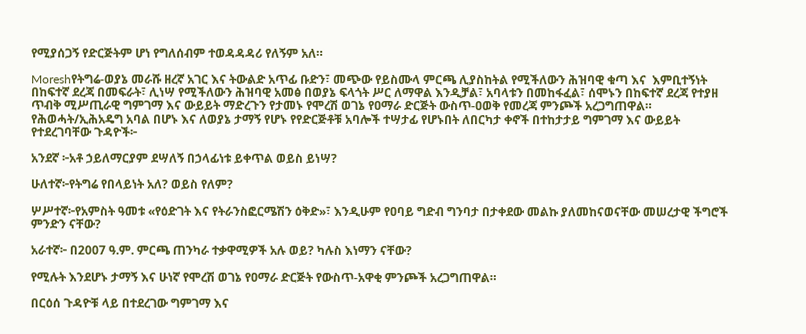የሚያሰጋኝ የድርጅትም ሆነ የግለሰብም ተወዳዳዳሪ የለኝም አለ።

Moreshየትግሬ-ወያኔ መራሹ ዘረኛ አገር እና ትውልድ አጥፊ ቡድን፣ መጭው የይስሙላ ምርጫ ሊያስከትል የሚችለውን ሕዝባዊ ቁጣ እና  እምቢተኝነት በከፍተኛ ደረጃ በመፍራት፣ ሊነሣ የሚችለውን ሕዝባዊ አመፅ በወያኔ ፍላጎት ሥር ለማዋል እንዲቻል፣ አባላቱን በመከፋፈል፣ ሰሞኑን በከፍተኛ ደረጃ የተያዘ ጥብቅ ሚሥጢራዊ ግምገማ እና ውይይት ማድረጉን የታመኑ የሞረሽ ወገኔ የዐማራ ድርጅት ውስጥ-ዐወቅ የመረጃ ምንጮች አረጋግጠዋል። የሕወሓት/ኢሕአዴግ አባል በሆኑ እና ለወያኔ ታማኝ የሆኑ የየድርጅቶቹ አባሎች ተሣታፊ የሆኑበት ለበርካታ ቀኖች በተከታታይ ግምገማ እና ውይይት የተደረገባቸው ጉዳዮች፦

አንደኛ ፦አቶ ኃይለማርያም ደሣለኝ በኃላፊነቱ ይቀጥል ወይስ ይነሣ?

ሁለተኛ፦የትግሬ የበላይነት አለ? ወይስ የለም?

ሦሥተኛ፦የአምስት ዓመቱ «የዕድገት እና የትራንስፎርሜሽን ዕቅድ»፣ እንዲሁም የዐባይ ግድብ ግንባታ በታቀደው መልኩ ያለመከናወናቸው መሠረታዊ ችግሮች ምንድን ናቸው?

አራተኛ፦ በ2007 ዓ.ም. ምርጫ ጠንካራ ተቃዋሚዎች አሉ ወይ? ካሉስ እነማን ናቸው?

የሚሉት እንደሆኑ ታማኝ እና ሁነኛ የሞረሽ ወገኔ የዐማራ ድርጅት የውስጥ-አዋቂ ምንጮች አረጋግጠዋል።

በርዕሰ ጉዳዮቹ ላይ በተደረገው ግምገማ እና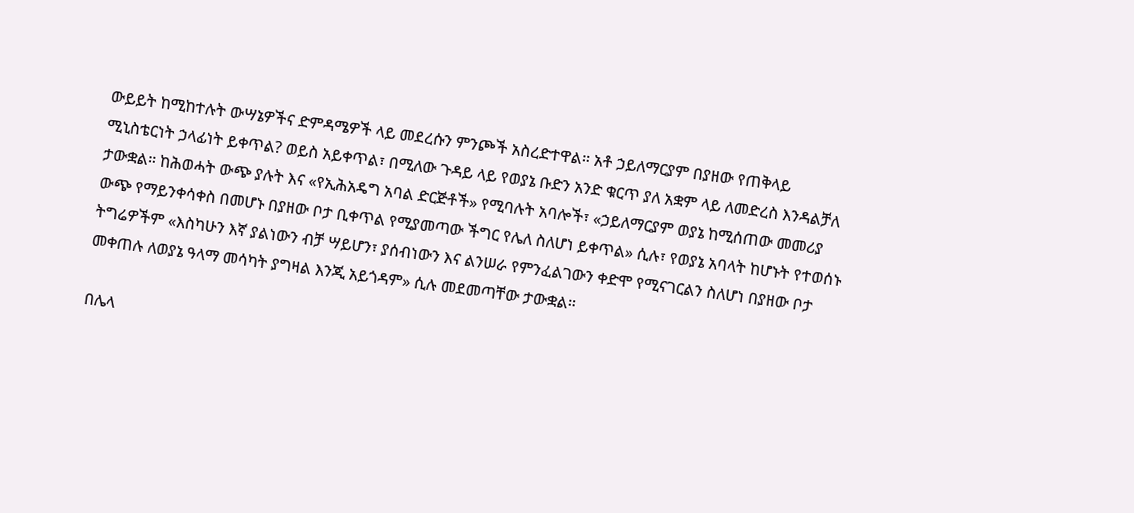ውይይት ከሚከተሉት ውሣኔዎችና ድምዳሜዎች ላይ መደረሱን ምንጮች አስረድተዋል። አቶ ኃይለማርያም በያዘው የጠቅላይ ሚኒስቴርነት ኃላፊነት ይቀጥል? ወይስ አይቀጥል፣ በሚለው ጉዳይ ላይ የወያኔ ቡድን አንድ ቁርጥ ያለ አቋም ላይ ለመድረስ እንዳልቻለ ታውቋል። ከሕወሓት ውጭ ያሉት እና «የኢሕአዴግ አባል ድርጅቶች» የሚባሉት አባሎች፣ «ኃይለማርያም ወያኔ ከሚሰጠው መመሪያ ውጭ የማይንቀሳቀስ በመሆኑ በያዘው ቦታ ቢቀጥል የሚያመጣው ችግር የሌለ ስለሆነ ይቀጥል» ሲሉ፣ የወያኔ አባላት ከሆኑት የተወሰኑ ትግሬዎችም «እስካሁን እኛ ያልነውን ብቻ ሣይሆን፣ ያሰብነውን እና ልንሠራ የምንፈልገውን ቀድሞ የሚናገርልን ስለሆነ በያዘው ቦታ መቀጠሉ ለወያኔ ዓላማ መሳካት ያግዛል እንጂ አይጎዳም» ሲሉ መደመጣቸው ታውቋል።

በሌላ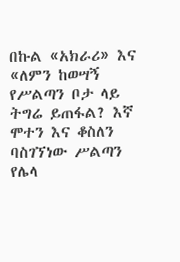በኩል «አክራሪ» እና «ለምን ከወሣኝ የሥልጣን ቦታ ላይ ትግሬ ይጠፋል? እኛ ሞተን እና ቆስለን ባስገኘነው ሥልጣን የሌላ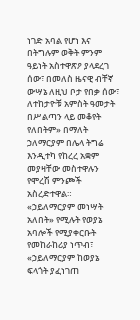ነገድ አባል የሆነ እና በትግሉም ወቅት ምንም ዓይነት አስተዋጽዖ ያላደረገ ሰው፣ በመለስ ዜናዊ ብቸኛ ውሣኔ ለዚህ ቦታ የበቃ ሰው፣ ለተከታዮቹ አምስት ዓመታት በሥልጣን ላይ መቆየት የለበትም» በማለት ኃለማርያም በሌላ ትግሬ እንዲተካ የከረረ አቋም መያዛቸው መስተዋሉን የሞረሽ ምንጮች አስረድተዋል። «ኃይለማርያም መነሣት አለበት» የሚሉት የወያኔ አባሎች የሚያቀርቡት የመከራከሪያ ነጥብ፣ «ኃይለማርያም ከወያኔ ፍላጎት ያፈነገጠ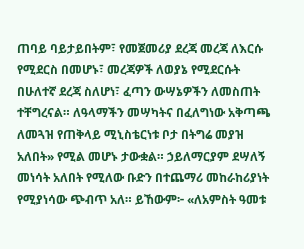ጠባይ ባይታይበትም፣ የመጀመሪያ ደረጃ መረጃ ለእርሱ የሚደርስ በመሆኑ፣ መረጃዎች ለወያኔ የሚደርሱት በሁለተኛ ደረጃ ስለሆነ፣ ፈጣን ውሣኔዎችን ለመስጠት ተቸግረናል። ለዓላማችን መሣካትና በፈለግነው አቅጣጫ ለመጓዝ የጠቅላይ ሚኒስቴርነቱ ቦታ በትግሬ መያዝ አለበት» የሚል መሆኑ ታውቋል። ኃይለማርያም ደሣለኝ መነሳት አለበት የሚለው ቡድን በተጨማሪ መከራከሪያነት የሚያነሳው ጭብጥ አለ። ይኸውም፦ «ለአምስት ዓመቱ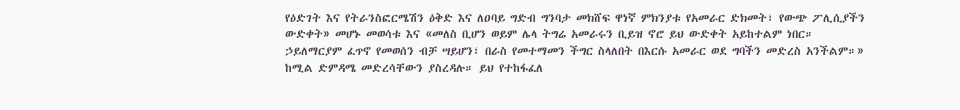የዕድገት እና የትራንስፎርሜሽን ዕቅድ እና ለዐባይ ግድብ ግንባታ መክሸፍ ዋነኛ ምክንያቱ የአመራር ድክመት፣ የውጭ ፖሊሲያችን ውድቀት» መሆኑ መወሳቱ እና «መለስ ቢሆን ወይም ሌላ ትግሬ አመራሩን ቢይዝ ኖሮ ይህ ውድቀት አይከተልም ነበር። ኃይለማርያም ፈጥኖ የመወሰን ብቻ ሣይሆን፣ በራስ የመተማመን ችግር ስላለበት በእርሱ አመራር ወደ ግባችን መድረስ አንችልም።» ከሚል ድምዳሜ መድረሳቸውን ያስረዳሉ። ይህ የተከፋፈለ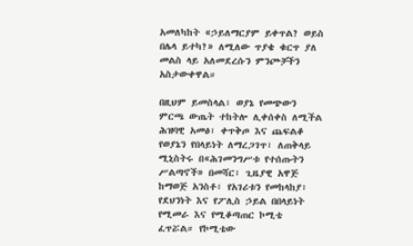አመለካከት «ኃይለማርያም ይቀጥል? ወይስ በሌላ ይተካ?» ለሚለው ጥያቄ ቁርጥ ያለ መልስ ላይ አለመደረሱን ምንጮቻችን አስታውቀዋል።

በዚህም ይመስላል፣ ወያኔ የመጭውን ምርጫ ውጤት ተከትሎ ሊቀሰቀስ ለሚችል ሕዝባዊ አመፅ፣ ቀጥቅጦ እና ጨፍልቆ የወያኔን የበላይነት ለማረጋገጥ፣ ለጠቅላይ ሚኒስትሩ በ«ሕገመንግሥቱ የተሰጡትን ሥልጣኖች» በመሻር፣ ጊዜያዊ አዋጅ ከማወጅ አንስቶ፣ የአገሪቱን የመከላከያ፣ የደህንነት እና የፖሊስ ኃይል በበላይነት የሚመራ እና የሚቆጣጠር ኮሚቴ ፈጥሯል። የኮሚቴው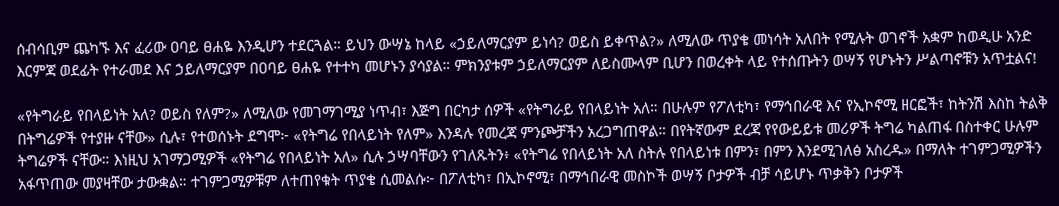ሰብሳቢም ጨካኙ እና ፈሪው ዐባይ ፀሐዬ እንዲሆን ተደርጓል። ይህን ውሣኔ ከላይ «ኃይለማርያም ይነሳ? ወይስ ይቀጥል?» ለሚለው ጥያቄ መነሳት አለበት የሚሉት ወገኖች አቋም ከወዲሁ አንድ እርምጃ ወደፊት የተራመደ እና ኃይለማርያም በዐባይ ፀሐዬ የተተካ መሆኑን ያሳያል። ምክንያቱም ኃይለማርያም ለይስሙላም ቢሆን በወረቀት ላይ የተሰጡትን ወሣኝ የሆኑትን ሥልጣኖቹን አጥቷልና!

«የትግራይ የበላይነት አለ? ወይስ የለም?» ለሚለው የመገማገሚያ ነጥብ፣ እጅግ በርካታ ሰዎች «የትግራይ የበላይነት አለ። በሁሉም የፖለቲካ፣ የማኅበራዊ እና የኢኮኖሚ ዘርፎች፣ ከትንሽ እስከ ትልቅ በትግሬዎች የተያዙ ናቸው» ሲሉ፣ የተወሰኑት ደግሞ፦ «የትግሬ የበላይነት የለም» እንዳሉ የመረጃ ምንጮቻችን አረጋግጠዋል። በየትኛውም ደረጃ የየውይይቱ መሪዎች ትግሬ ካልጠፋ በስተቀር ሁሉም ትግሬዎች ናቸው። እነዚህ አገማጋሚዎች «የትግሬ የበላይነት አለ» ሲሉ ኃሣባቸውን የገለጹትን፥ «የትግሬ የበላይነት አለ ስትሉ የበላይነቱ በምን፣ በምን እንደሚገለፅ አስረዱ» በማለት ተገምጋሚዎችን አፋጥጠው መያዛቸው ታውቋል። ተገምጋሚዎቹም ለተጠየቁት ጥያቄ ሲመልሱ፦ በፖለቲካ፣ በኢኮኖሚ፣ በማኅበራዊ መስኮች ወሣኝ ቦታዎች ብቻ ሳይሆኑ ጥቃቅን ቦታዎች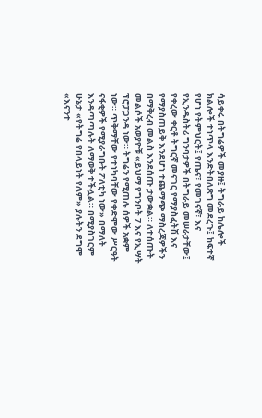ሳይቀሩ በትግሬዎች መያዙ፤ ትግራይ ከሌሎች ክልሎች ተነጥላ እንድትበለጽግ መደረጉ፤ ከፍተኛ የሆነ የትምህርት፤ የጤና፣ የመገናኛ፣ እና የኢንዱስትሪ ግንባታዎች በትግራይ መሠራታቸው፤ የቀረው ቀርቶ ትግርኛ መናገር የማያስፈትሽ እና የማያስጠይቅ እንደሆነ ተጨማጭ ማስረጃዎችን በማቅረብ መልስ እንደሰጡ ታውቋል። ለተሰጡት መልሶች አወያዮቹ «ይህማ የግንቦት 7 እና የኢሣት ፕሮፓጋንዳ ነው። ትግሬን የሚጠሉ ሰዎች አቋም ነው። ጥቅማቸው የተነካባቸው የቀድሞው ሥርዓት ናፋቂዎች የሚያራግቡት ፖለቲካ ነው» በማለት እንዳጣጣሉት ለማወቅ ተችሏል። በሚያስገርም ሁኔታ «የትግሬ የበላይነት የለም» ያሉትን ደግሞ «እናንተ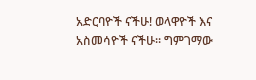አድርባዮች ናችሁ! ወላዋዮች እና አስመሳዮች ናችሁ። ግምገማው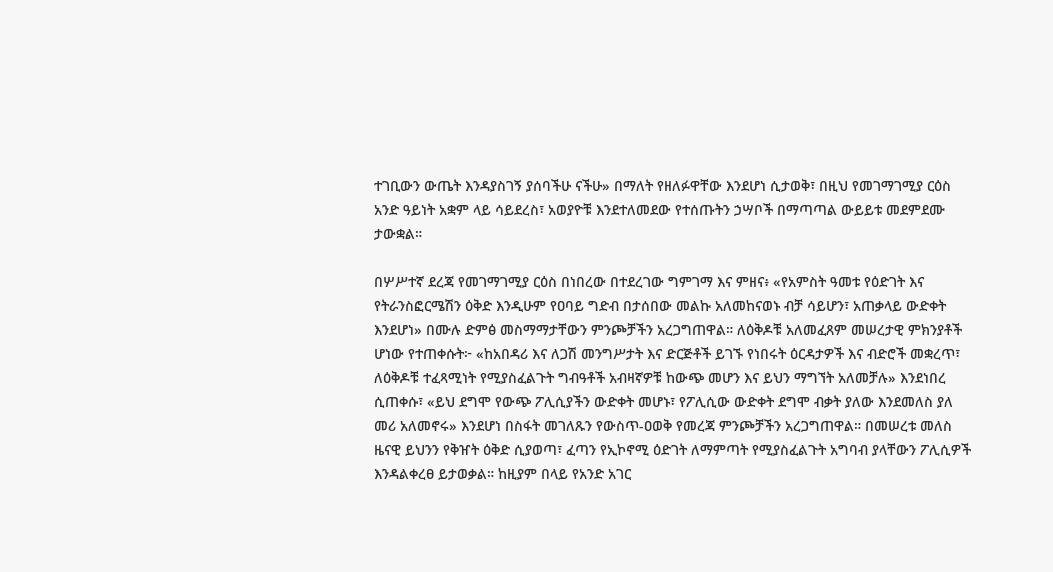ተገቢውን ውጤት እንዳያስገኝ ያሰባችሁ ናችሁ» በማለት የዘለፉዋቸው እንደሆነ ሲታወቅ፣ በዚህ የመገማገሚያ ርዕስ አንድ ዓይነት አቋም ላይ ሳይደረስ፣ አወያዮቹ እንደተለመደው የተሰጡትን ኃሣቦች በማጣጣል ውይይቱ መደምደሙ ታውቋል።

በሦሥተኛ ደረጃ የመገማገሚያ ርዕስ በነበረው በተደረገው ግምገማ እና ምዘና፥ «የአምስት ዓመቱ የዕድገት እና የትራንስፎርሜሽን ዕቅድ እንዲሁም የዐባይ ግድብ በታሰበው መልኩ አለመከናወኑ ብቻ ሳይሆን፣ አጠቃላይ ውድቀት እንደሆነ» በሙሉ ድምፅ መስማማታቸውን ምንጮቻችን አረጋግጠዋል። ለዕቅዶቹ አለመፈጸም መሠረታዊ ምክንያቶች ሆነው የተጠቀሱት፦ «ከአበዳሪ እና ለጋሽ መንግሥታት እና ድርጅቶች ይገኙ የነበሩት ዕርዳታዎች እና ብድሮች መቋረጥ፣ ለዕቅዶቹ ተፈጻሚነት የሚያስፈልጉት ግብዓቶች አብዛኛዎቹ ከውጭ መሆን እና ይህን ማግኘት አለመቻሉ» እንደነበረ ሲጠቀሱ፣ «ይህ ደግሞ የውጭ ፖሊሲያችን ውድቀት መሆኑ፣ የፖሊሲው ውድቀት ደግሞ ብቃት ያለው እንደመለስ ያለ መሪ አለመኖሩ» እንደሆነ በስፋት መገለጹን የውስጥ-ዐወቅ የመረጃ ምንጮቻችን አረጋግጠዋል። በመሠረቱ መለስ ዜናዊ ይህንን የቅዠት ዕቅድ ሲያወጣ፣ ፈጣን የኢኮኖሚ ዕድገት ለማምጣት የሚያስፈልጉት አግባብ ያላቸውን ፖሊሲዎች እንዳልቀረፀ ይታወቃል። ከዚያም በላይ የአንድ አገር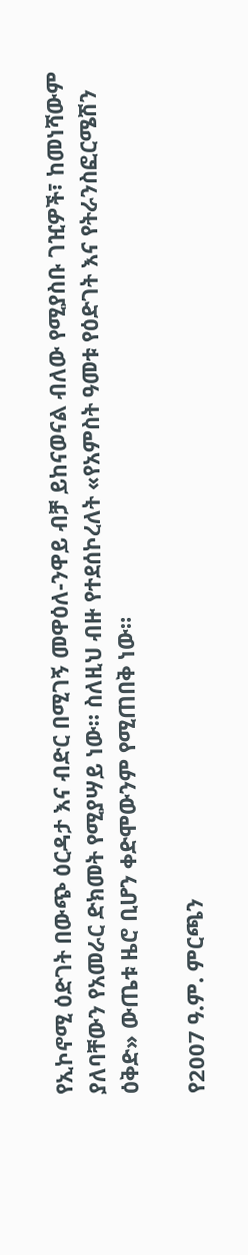የኢኮኖሚ ዕድገት በውጭ ዕርዳታ እና ብድር በሚገኝ መዋዕለ-ንዋይ ብቻ ይከናወናል ብለው የሚያስቡ ገዢዎች፣ ከመነሻውም ያለባቸውን የአመራር ድክመት የሚያሣይ ነው። ስለዚህ ብዙ የተደሰኮረለት «የአምስት ዓመቱ የዕድገት እና የትራንስፎርሜሽን ዕቅድ» ውጤቱ ዜሮ ቢሆን ቀድሞውንም የሚጠበቅ ነው።

የ2007 ዓ.ም. ምርጫን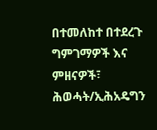በተመለከተ በተደረጉ ግምገማዎች እና ምዘናዎች፣ ሕወሓት/ኢሕአዴግን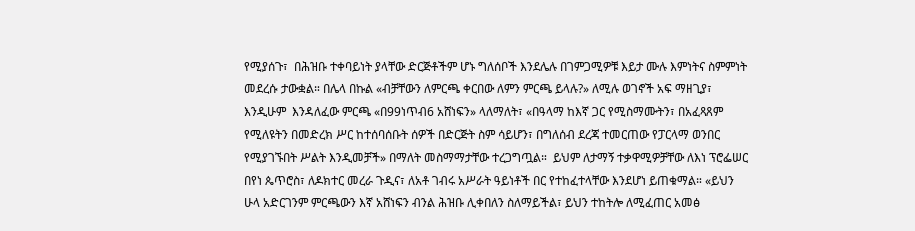የሚያሰጉ፣  በሕዝቡ ተቀባይነት ያላቸው ድርጅቶችም ሆኑ ግለሰቦች እንደሌሉ በገምጋሚዎቹ እይታ ሙሉ እምነትና ስምምነት መደረሱ ታውቋል። በሌላ በኩል «ብቻቸውን ለምርጫ ቀርበው ለምን ምርጫ ይላሉ?» ለሚሉ ወገኖች አፍ ማዘጊያ፣ እንዲሁም  እንዳለፈው ምርጫ «በ99ነጥብ6 አሸነፍን» ላለማለት፣ «በዓላማ ከእኛ ጋር የሚስማሙትን፣ በአፈጻጸም የሚለዩትን በመድረክ ሥር ከተሰባሰቡት ሰዎች በድርጅት ስም ሳይሆን፣ በግለሰብ ደረጃ ተመርጠው የፓርላማ ወንበር የሚያገኙበት ሥልት እንዲመቻች» በማለት መስማማታቸው ተረጋግጧል።  ይህም ለታማኝ ተቃዋሚዎቻቸው ለእነ ፕሮፌሠር በየነ ጴጥሮስ፣ ለዶክተር መረራ ጉዲና፣ ለአቶ ገብሩ አሥራት ዓይነቶች በር የተከፈተላቸው እንደሆነ ይጠቁማል። «ይህን ሁላ አድርገንም ምርጫውን እኛ አሸነፍን ብንል ሕዝቡ ሊቀበለን ስለማይችል፣ ይህን ተከትሎ ለሚፈጠር አመፅ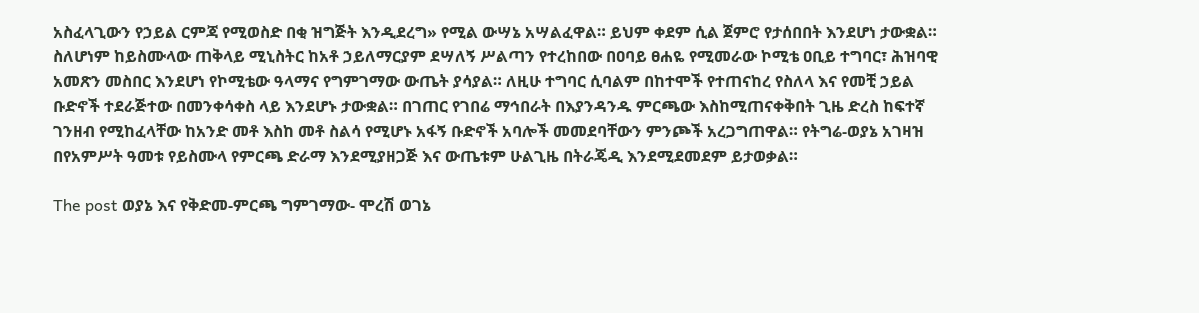አስፈላጊውን የኃይል ርምጃ የሚወስድ በቂ ዝግጅት እንዲደረግ» የሚል ውሣኔ አሣልፈዋል። ይህም ቀደም ሲል ጀምሮ የታሰበበት እንደሆነ ታውቋል። ስለሆነም ከይስሙላው ጠቅላይ ሚኒስትር ከአቶ ኃይለማርያም ደሣለኝ ሥልጣን የተረከበው በዐባይ ፀሐዬ የሚመራው ኮሚቴ ዐቢይ ተግባር፣ ሕዝባዊ አመጽን መስበር እንደሆነ የኮሚቴው ዓላማና የግምገማው ውጤት ያሳያል። ለዚሁ ተግባር ሲባልም በከተሞች የተጠናከረ የስለላ እና የመቺ ኃይል ቡድኖች ተደራጅተው በመንቀሳቀስ ላይ እንደሆኑ ታውቋል። በገጠር የገበሬ ማኅበራት በእያንዳንዱ ምርጫው እስከሚጠናቀቅበት ጊዜ ድረስ ከፍተኛ ገንዘብ የሚከፈላቸው ከአንድ መቶ እስከ መቶ ስልሳ የሚሆኑ አፋኝ ቡድኖች አባሎች መመደባቸውን ምንጮች አረጋግጠዋል። የትግሬ-ወያኔ አገዛዝ በየአምሥት ዓመቱ የይስሙላ የምርጫ ድራማ እንደሚያዘጋጅ እና ውጤቱም ሁልጊዜ በትራጄዲ እንደሚደመደም ይታወቃል።

The post ወያኔ እና የቅድመ-ምርጫ ግምገማው- ሞረሽ ወገኔ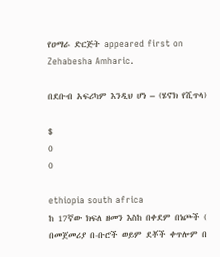የዐማራ ድርጅት appeared first on Zehabesha Amharic.

በደቡብ አፍሪካም እንዲህ ሆነ – (ሄኖክ የሺጥላ)

$
0
0

ethiopia south africa
ከ 17ኛው ክፍለ ዘመን እስከ በቀደም በነጮች ( በመጀመሪያ በ-ቡሮች ወይም ደቾች ቀጥሎም በ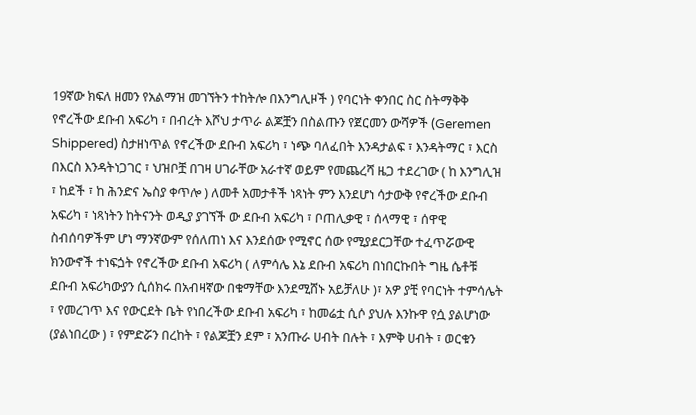19ኛው ክፍለ ዘመን የአልማዝ መገኘትን ተከትሎ በእንግሊዞች ) የባርነት ቀንበር ስር ስትማቅቅ የኖረችው ደቡብ አፍሪካ ፣ በብረት እሾህ ታጥራ ልጆቿን በስልጡን የጀርመን ውሻዎች (Geremen Shippered) ስታዘነጥል የኖረችው ደቡብ አፍሪካ ፣ ነጭ ባለፈበት እንዳታልፍ ፣ እንዳትማር ፣ እርስ በእርስ እንዳትነጋገር ፣ ህዝቦቿ በገዛ ሀገራቸው አራተኛ ወይም የመጨረሻ ዜጋ ተደረገው ( ከ እንግሊዝ ፣ ከደች ፣ ከ ሕንድና ኤስያ ቀጥሎ ) ለመቶ አመታቶች ነጻነት ምን እንደሆነ ሳታውቅ የኖረችው ደቡብ አፍሪካ ፣ ነጻነትን ከትናንት ወዲያ ያገኘች ው ደቡብ አፍሪካ ፣ ቦጠሊቃዊ ፣ ሰላማዊ ፣ ሰዋዊ ስብሰባዎችም ሆነ ማንኛውም የሰለጠነ እና እንደሰው የሚኖር ሰው የሚያደርጋቸው ተፈጥሯውዊ ክንውኖች ተነፍጏት የኖረችው ደቡብ አፍሪካ ( ለምሳሌ እኔ ደቡብ አፍሪካ በነበርኩበት ግዜ ሴቶቹ ደቡብ አፍሪካውያን ሲሰክሩ በአብዛኛው በቁማቸው እንደሚሸኑ አይቻለሁ )፣ አዎ ያቺ የባርነት ተምሳሌት ፣ የመረገጥ እና የውርደት ቤት የነበረችው ደቡብ አፍሪካ ፣ ከመሬቷ ሲሶ ያህሉ እንኩዋ የሷ ያልሆነው (ያልነበረው ) ፣ የምድሯን በረከት ፣ የልጆቿን ደም ፣ አንጡራ ሀብት በሉት ፣ እምቅ ሀብት ፣ ወርቁን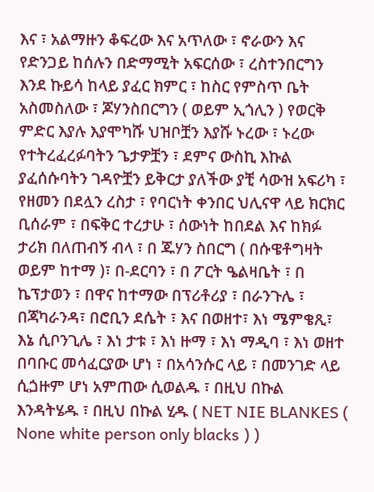እና ፣ አልማዙን ቆፍረው እና አጥለው ፣ ኖራውን እና የድንጋይ ከሰሉን በድማሚት አፍርሰው ፣ ረስተንበርግን እንደ ኩይሳ ከላይ ያፈር ክምር ፣ ከስር የምስጥ ቤት አስመስለው ፣ ጆሃንስበርግን ( ወይም ኢጎሊን ) የወርቅ ምድር እያሉ እያሞካሹ ህዝቦቿን እያሹ ኑረው ፣ ኑረው የተትረፈረፉባትን ጌታዎቿን ፣ ደምና ውስኪ እኩል ያፈሰሱባትን ገዳዮቿን ይቅርታ ያለችው ያቺ ሳውዝ አፍሪካ ፣ የዘመን በደሏን ረስታ ፣ የባርነት ቀንበር ህሊናዋ ላይ ክርክር ቢሰራም ፣ በፍቅር ተረታሁ ፣ ሰውነት ከበደል እና ከክፉ ታሪክ በለጠብኝ ብላ ፣ በ ጁሃን ስበርግ ( በሱዌቶግዛት ወይም ከተማ )፣ በ-ደርባን ፣ በ ፖርት ዔልዛቤት ፣ በ ኬፕታወን ፣ በዋና ከተማው በፕሪቶሪያ ፣ በራንጉሌ ፣ በጃካራንዳ፣ በሮቢን ደሴት ፣ እና በወዘተ፣ እነ ሜምቄጺ፣ እኔ ሲቦንጊሌ ፣ እነ ታቱ ፣ እነ ዙማ ፣ እነ ማዲባ ፣ እነ ወዘተ በባቡር መሳፈርያው ሆነ ፣ በአሳንሱር ላይ ፣ በመንገድ ላይ ሲጏዙም ሆነ አምጠው ሲወልዱ ፣ በዚህ በኩል እንዳትሄዱ ፣ በዚህ በኩል ሂዱ ( NET NIE BLANKES ( None white person only blacks ) )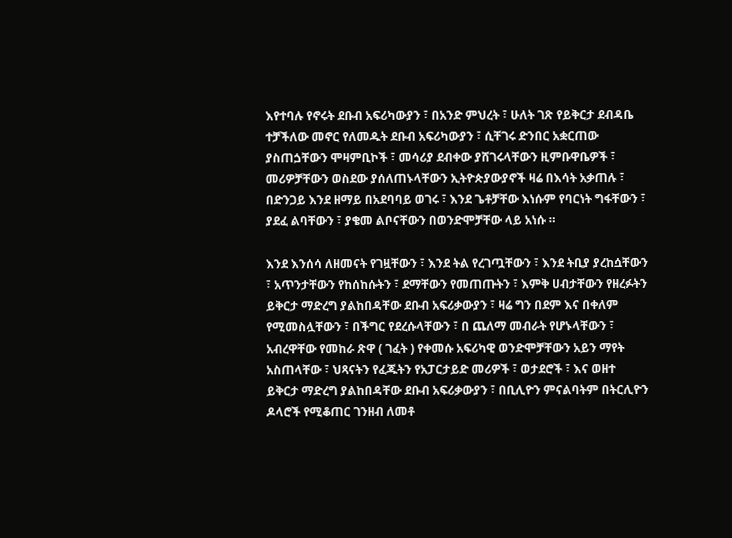እየተባሉ የኖሩት ደቡብ አፍሪካውያን ፣ በአንድ ምህረት ፣ ሁለት ገጽ የይቅርታ ደብዳቤ ተቻችለው መኖር የለመዱት ደቡብ አፍሪካውያን ፣ ሲቸገሩ ድንበር አቋርጠው ያስጠጏቸውን ሞዛምቢኮች ፣ መሳሪያ ደብቀው ያሸገሩላቸውን ዚምቡዋቤዎች ፣ መሪዎቻቸውን ወስደው ያሰለጠኑላቸውን ኢትዮጵያውያኖች ዛሬ በእሳት አቃጠሉ ፣ በድንጋይ እንደ ዘማይ በአደባባይ ወገሩ ፣ እንደ ጌቶቻቸው እነሱም የባርነት ግፋቸውን ፣ ያደፈ ልባቸውን ፣ ያቄመ ልቦናቸውን በወንድሞቻቸው ላይ አነሱ ።

እንደ እንሰሳ ለዘመናት የገዟቸውን ፣ እንደ ትል የረገጧቸውን ፣ እንደ ትቢያ ያረከሷቸውን ፣ አጥንታቸውን የከሰከሱትን ፣ ደማቸውን የመጠጡትን ፣ እምቅ ሀብታቸውን የዘረፉትን ይቅርታ ማድረግ ያልከበዳቸው ደቡብ አፍሪቃውያን ፣ ዛሬ ግን በደም እና በቀለም የሚመስሏቸውን ፣ በችግር የደረሱላቸውን ፣ በ ጨለማ መብራት የሆኑላቸውን ፣ አብረዋቸው የመከራ ጽዋ ( ገፈት ) የቀመሱ አፍሪካዊ ወንድሞቻቸውን አይን ማየት አስጠላቸው ፣ ህጻናትን የፈጁትን የአፓርታይድ መሪዎች ፣ ወታደሮች ፣ እና ወዘተ ይቅርታ ማድረግ ያልከበዳቸው ደቡብ አፍሪቃውያን ፣ በቢሊዮን ምናልባትም በትርሊዮን ዶላሮች የሚቆጠር ገንዘብ ለመቶ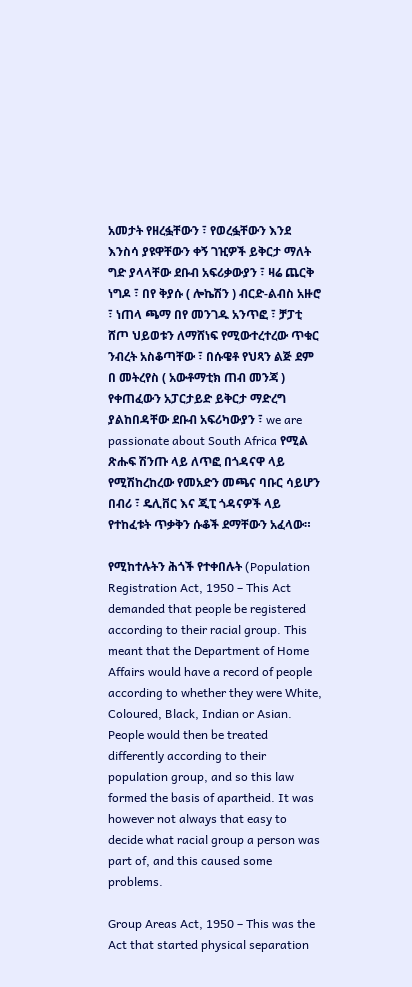አመታት የዘረፏቸውን ፣ የወረፏቸውን እንደ እንስሳ ያዩዋቸውን ቀኝ ገዢዎች ይቅርታ ማለት ግድ ያላላቸው ደቡብ አፍሪቃውያን ፣ ዛሬ ጨርቅ ነግዶ ፣ በየ ቅያሱ ( ሎኬሽን ) ብርድ-ልብስ አዙሮ ፣ ነጠላ ጫማ በየ መንገዱ አንጥፎ ፣ ቻፓቲ ሸጦ ህይወቱን ለማሸነፍ የሚውተረተረው ጥቁር ንብረት አስቆጣቸው ፣ በሱዌቶ የህጻን ልጅ ደም በ መትረየስ ( አውቶማቲክ ጠብ መንጃ ) የቀጠፈውን አፓርታይድ ይቅርታ ማድረግ ያልከበዳቸው ደቡብ አፍሪካውያን ፣ we are passionate about South Africa የሚል ጽሑፍ ሽንጡ ላይ ለጥፎ በጎዳናዋ ላይ የሚሽከረከረው የመአድን መጫና ባቡር ሳይሆን በብሪ ፣ ዴሊቨር እና ጂፒ ጎዳናዎች ላይ የተከፈቱት ጥቃቅን ሱቆች ደማቸውን አፈላው።

የሚከተሉትን ሕጎች የተቀበሉት (Population Registration Act, 1950 – This Act demanded that people be registered according to their racial group. This meant that the Department of Home Affairs would have a record of people according to whether they were White, Coloured, Black, Indian or Asian. People would then be treated differently according to their population group, and so this law formed the basis of apartheid. It was however not always that easy to decide what racial group a person was part of, and this caused some problems.

Group Areas Act, 1950 – This was the Act that started physical separation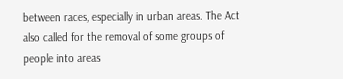between races, especially in urban areas. The Act also called for the removal of some groups of people into areas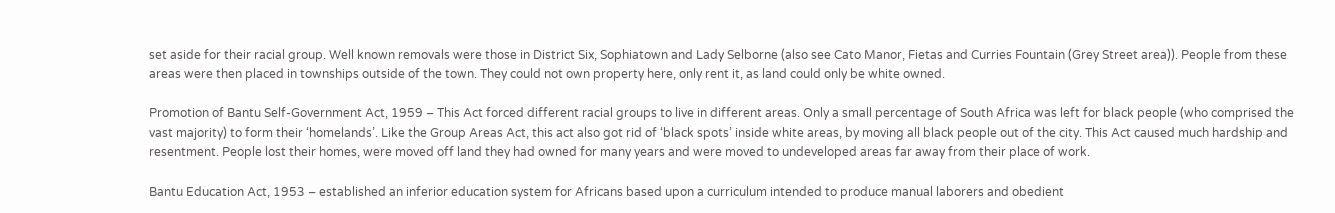set aside for their racial group. Well known removals were those in District Six, Sophiatown and Lady Selborne (also see Cato Manor, Fietas and Curries Fountain (Grey Street area)). People from these areas were then placed in townships outside of the town. They could not own property here, only rent it, as land could only be white owned.

Promotion of Bantu Self-Government Act, 1959 – This Act forced different racial groups to live in different areas. Only a small percentage of South Africa was left for black people (who comprised the vast majority) to form their ‘homelands’. Like the Group Areas Act, this act also got rid of ‘black spots’ inside white areas, by moving all black people out of the city. This Act caused much hardship and resentment. People lost their homes, were moved off land they had owned for many years and were moved to undeveloped areas far away from their place of work.

Bantu Education Act, 1953 – established an inferior education system for Africans based upon a curriculum intended to produce manual laborers and obedient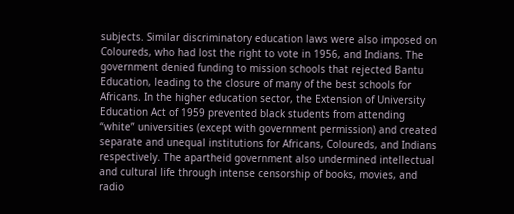subjects. Similar discriminatory education laws were also imposed on Coloureds, who had lost the right to vote in 1956, and Indians. The government denied funding to mission schools that rejected Bantu Education, leading to the closure of many of the best schools for Africans. In the higher education sector, the Extension of University Education Act of 1959 prevented black students from attending “white” universities (except with government permission) and created separate and unequal institutions for Africans, Coloureds, and Indians respectively. The apartheid government also undermined intellectual and cultural life through intense censorship of books, movies, and radio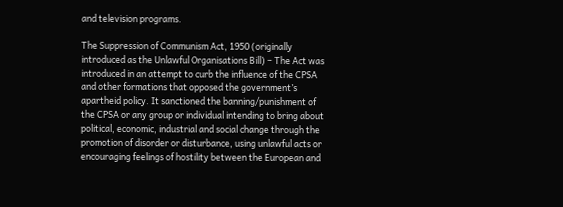and television programs.

The Suppression of Communism Act, 1950 (originally introduced as the Unlawful Organisations Bill) – The Act was introduced in an attempt to curb the influence of the CPSA and other formations that opposed the government’s apartheid policy. It sanctioned the banning/punishment of the CPSA or any group or individual intending to bring about political, economic, industrial and social change through the promotion of disorder or disturbance, using unlawful acts or encouraging feelings of hostility between the European and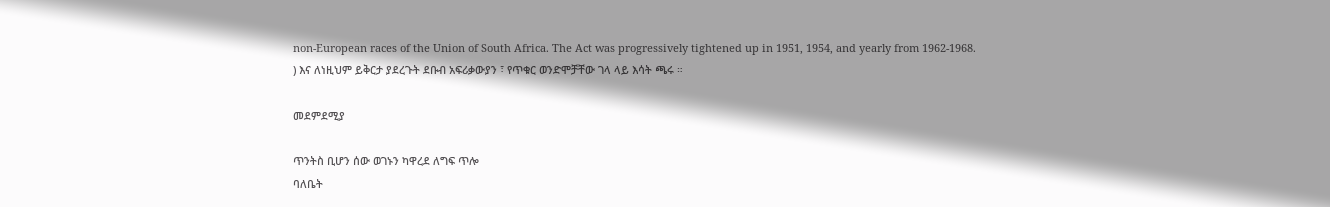non-European races of the Union of South Africa. The Act was progressively tightened up in 1951, 1954, and yearly from 1962-1968.
) እና ለነዚህም ይቅርታ ያደረጉት ደቡብ አፍሪቃውያን ፣ የጥቁር ወንድሞቻቸው ገላ ላይ እሳት ጫሩ ።

መደምደሚያ

ጥንትስ ቢሆን ሰው ወገኑን ካዋረደ ለግፍ ጥሎ
ባለቤት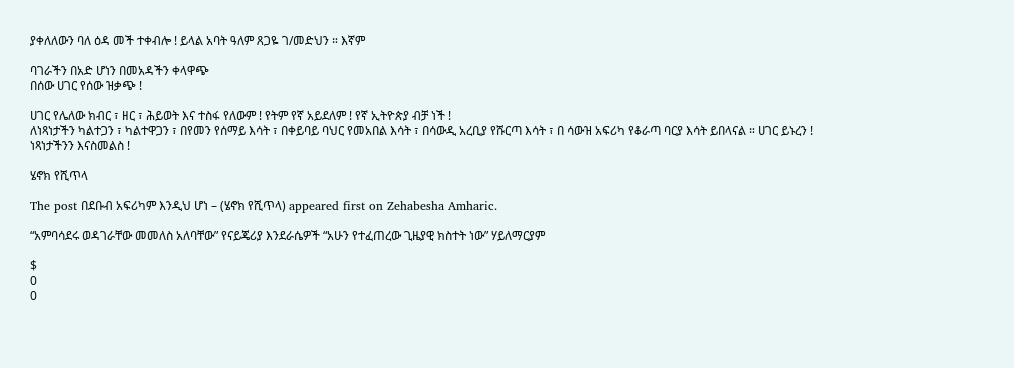ያቀለለውን ባለ ዕዳ መች ተቀብሎ ! ይላል አባት ዓለም ጸጋዬ ገ/መድህን ። እኛም

ባገራችን በአድ ሆነን በመአዳችን ቀላዋጭ
በሰው ሀገር የሰው ዝቃጭ !

ሀገር የሌለው ክብር ፣ ዘር ፣ ሕይወት እና ተስፋ የለውም ! የትም የኛ አይደለም ! የኛ ኢትዮጵያ ብቻ ነች !
ለነጻነታችን ካልተጋን ፣ ካልተዋጋን ፣ በየመን የሰማይ እሳት ፣ በቀይባይ ባህር የመአበል እሳት ፣ በሳውዲ አረቢያ የሹርጣ እሳት ፣ በ ሳውዝ አፍሪካ የቆራጣ ባርያ እሳት ይበላናል ። ሀገር ይኑረን ! ነጻነታችንን እናስመልስ !

ሄኖክ የሺጥላ

The post በደቡብ አፍሪካም እንዲህ ሆነ – (ሄኖክ የሺጥላ) appeared first on Zehabesha Amharic.

“አምባሳደሩ ወዳገራቸው መመለስ አለባቸው” የናይጄሪያ እንደራሴዎች “አሁን የተፈጠረው ጊዜያዊ ክስተት ነው” ሃይለማርያም

$
0
0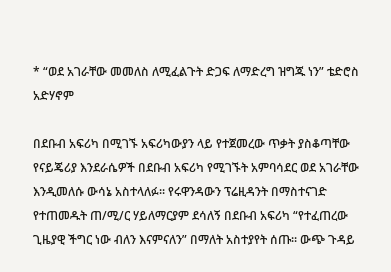* “ወደ አገራቸው መመለስ ለሚፈልጉት ድጋፍ ለማድረግ ዝግጁ ነን” ቴድሮስ አድሃኖም

በደቡብ አፍሪካ በሚገኙ አፍሪካውያን ላይ የተጀመረው ጥቃት ያስቆጣቸው የናይጄሪያ እንደራሴዎች በደቡብ አፍሪካ የሚገኙት አምባሳደር ወደ አገራቸው እንዲመለሱ ውሳኔ አስተላለፉ፡፡ የሩዋንዳውን ፕሬዚዳንት በማስተናገድ የተጠመዱት ጠ/ሚ/ር ሃይለማርያም ደሳለኝ በደቡብ አፍሪካ “የተፈጠረው ጊዜያዊ ችግር ነው ብለን እናምናለን” በማለት አስተያየት ሰጡ፡፡ ውጭ ጉዳይ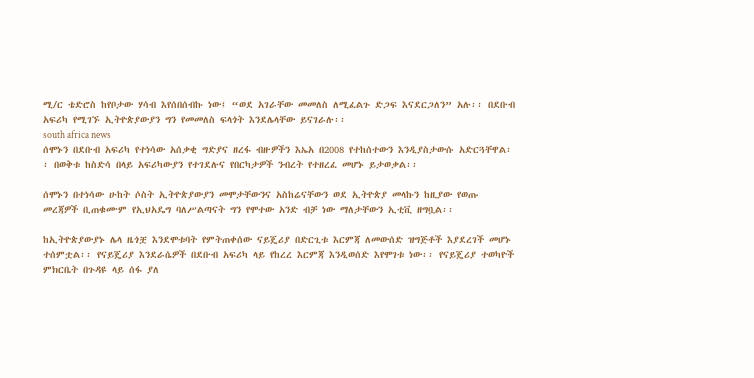ሚ/ር ቴድሮስ ከየቦታው ሃሳብ እየሰበሰብኩ ነው፤ “ወደ አገራቸው መመለስ ለሚፈልጉ ድጋፍ እናደርጋለን” አሉ፡፡ በደቡብ አፍሪካ የሚገኙ ኢትዮጵያውያን ግን የመመለስ ፍላጎት እንደሌላቸው ይናገራሉ፡፡
south africa news
ሰሞኑን በደቡብ አፍሪካ የተነሳው አሰቃቂ ግድያና ዘረፋ ብዙዎችን እኤአ በ2008 የተከሰተውን እንዲያስታውሱ አድርጓቸዋል፡፡ በወቅቱ ከስድሳ በላይ አፍሪካውያን የተገደሉና የበርካታዎች ንብረት የተዘረፈ መሆኑ ይታወቃል፡፡

ሰሞኑን በተነሳው ሁከት ሶስት ኢትዮጵያውያን መሞታቸውንና አስከሬናቸውን ወደ ኢትዮጵያ መላኩን ከዚያው የወጡ መረጃዎች ቢጠቁሙም የኢህአዴግ ባለሥልጣናት ግን የሞተው አንድ ብቻ ነው ማለታቸውን ኢቲቪ ዘግቧል፡፡

ከኢትዮጵያውያኑ ሌላ ዜጎቿ እንደሞቱባት የምትጠቀሰው ናይጄሪያ በድርጊቱ እርምጃ ለመውሰድ ዝግጅቶች እያደረገች መሆኑ ተሰምቷል፡፡ የናይጄሪያ እንደራሴዎች በደቡብ አፍሪካ ላይ የከረረ እርምጃ እንዲወሰድ እየሞገቱ ነው፡፡ የናይጄሪያ ተወካዮች ምክርቤት በጉዳዩ ላይ ሰፋ ያለ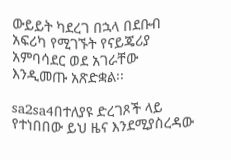ውይይት ካደረገ በኋላ በደቡብ አፍሪካ የሚገኙት የናይጄሪያ አምባሳደር ወደ አገራቸው እንዲመጡ አጽድቋል፡፡

sa2sa4በተለያዩ ድረገጾች ላይ የተነበበው ይህ ዜና እንደሚያስረዳው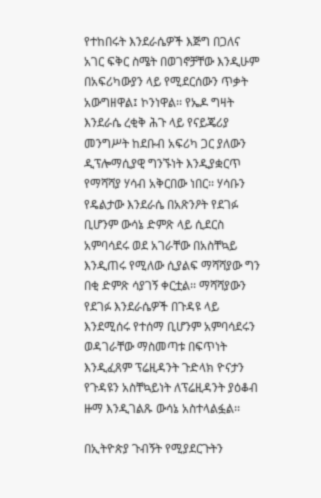የተከበሩት እንደራሴዎች እጅግ በጋለና አገር ፍቅር ስሜት በወገኖቻቸው እንዲሁም በአፍሪካውያን ላይ የሚደርሰውን ጥቃት አውግዘዋል፤ ኮንነዋል፡፡ የኤዶ ግዛት እንደራሴ ረቂቅ ሕጉ ላይ የናይጄሪያ መንግሥት ከደቡብ አፍሪካ ጋር ያለውን ዲፕሎማሲያዊ ግንኙነት እንዲያቋርጥ የማሻሻያ ሃሳብ አቅርበው ነበር፡፡ ሃሳቡን የዴልታው እንደራሴ በአጽንዖት የደገፉ ቢሆንም ውሳኔ ድምጽ ላይ ሲደርስ አምባሳደሩ ወደ አገራቸው በአስቸኳይ እንዲጠሩ የሚለው ሲያልፍ ማሻሻያው ግን በቂ ድምጽ ሳያገኝ ቀርቷል፡፡ ማሻሻያውን የደገፉ እንደራሴዎች በጉዳዩ ላይ እንደሚሰሩ የተሰማ ቢሆንም አምባሳደሩን ወዳገራቸው ማስመጣቱ በፍጥነት እንዲፈጸም ፕሬዚዳንት ጉድላክ ዮናታን የጉዳዩን አስቸኳይነት ለፕሬዚዳንት ያዕቆብ ዙማ እንዲገልጹ ውሳኔ አስተላልፏል፡፡

በኢትዮጵያ ጉብኝት የሚያደርጉትን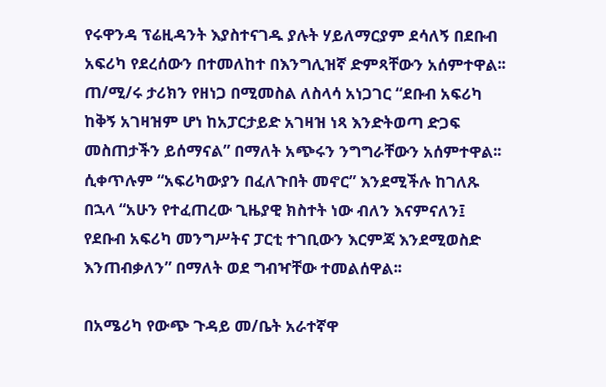የሩዋንዳ ፕሬዚዳንት እያስተናገዱ ያሉት ሃይለማርያም ደሳለኝ በደቡብ አፍሪካ የደረሰውን በተመለከተ በእንግሊዝኛ ድምጻቸውን አሰምተዋል፡፡ ጠ/ሚ/ሩ ታሪክን የዘነጋ በሚመስል ለስላሳ አነጋገር “ደቡብ አፍሪካ ከቅኝ አገዛዝም ሆነ ከአፓርታይድ አገዛዝ ነጻ እንድትወጣ ድጋፍ መስጠታችን ይሰማናል” በማለት አጭሩን ንግግራቸውን አሰምተዋል፡፡ ሲቀጥሉም “አፍሪካውያን በፈለጉበት መኖር” እንደሚችሉ ከገለጹ በኋላ “አሁን የተፈጠረው ጊዜያዊ ክስተት ነው ብለን እናምናለን፤ የደቡብ አፍሪካ መንግሥትና ፓርቲ ተገቢውን እርምጃ እንደሚወስድ እንጠብቃለን” በማለት ወደ ግብዣቸው ተመልሰዋል፡፡

በአሜሪካ የውጭ ጉዳይ መ/ቤት አራተኛዋ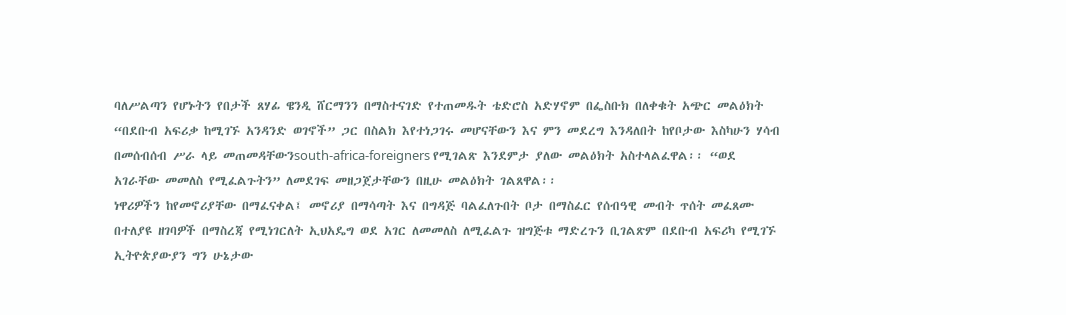ባለሥልጣን የሆኑትን የበታች ጸሃፊ ዌንዲ ሸርማንን በማስተናገድ የተጠመዱት ቴድሮስ አድሃኖም በፌስቡክ በለቀቁት አጭር መልዕክት “በደቡብ አፍሪቃ ከሚገኙ አንዳንድ ወገኖች” ጋር በስልክ እየተነጋገሩ መሆናቸውን እና ምን መደረግ እንዳለበት ከየቦታው እስካሁን ሃሳብ በመሰብሰብ ሥራ ላይ መጠመዳቸውንsouth-africa-foreigners የሚገልጽ እንደምታ ያለው መልዕክት አስተላልፈዋል፡፡ “ወደ አገራቸው መመለስ የሚፈልጉትን” ለመደገፍ መዘጋጀታቸውን በዚሁ መልዕክት ገልጸዋል፡፡
ነዋሪዎችን ከየመኖሪያቸው በማፈናቀል፤ መኖሪያ በማሳጣት እና በግዳጅ ባልፈለጉበት ቦታ በማስፈር የሰብዓዊ መብት ጥሰት መፈጸሙ በተለያዩ ዘገባዎች በማስረጃ የሚነገርለት ኢህአዴግ ወደ አገር ለመመለስ ለሚፈልጉ ዝግጅቱ ማድረጉን ቢገልጽም በደቡብ አፍሪካ የሚገኙ ኢትዮጵያውያን ግን ሁኔታው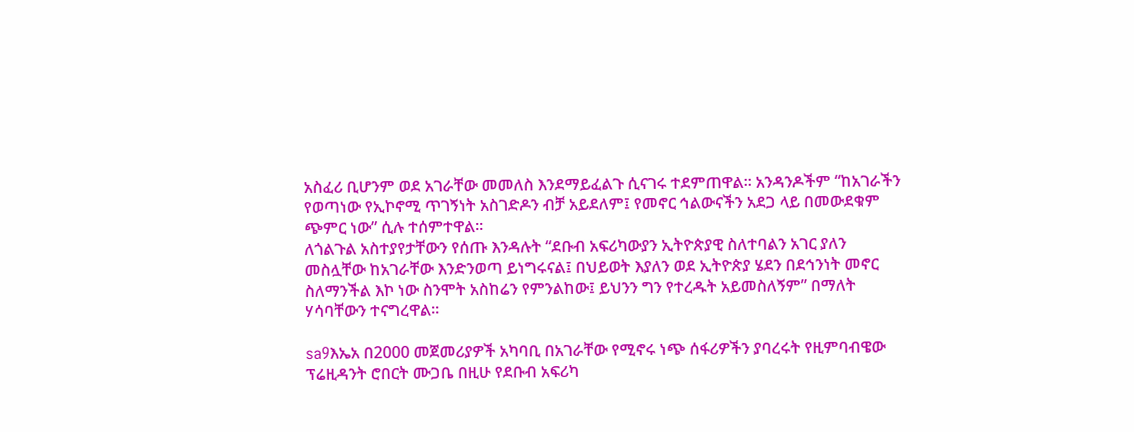አስፈሪ ቢሆንም ወደ አገራቸው መመለስ እንደማይፈልጉ ሲናገሩ ተደምጠዋል፡፡ አንዳንዶችም “ከአገራችን የወጣነው የኢኮኖሚ ጥገኝነት አስገድዶን ብቻ አይደለም፤ የመኖር ኅልውናችን አደጋ ላይ በመውደቁም ጭምር ነው” ሲሉ ተሰምተዋል፡፡
ለጎልጉል አስተያየታቸውን የሰጡ እንዳሉት “ደቡብ አፍሪካውያን ኢትዮጵያዊ ስለተባልን አገር ያለን መስሏቸው ከአገራቸው እንድንወጣ ይነግሩናል፤ በህይወት እያለን ወደ ኢትዮጵያ ሄደን በደኅንነት መኖር ስለማንችል እኮ ነው ስንሞት አስከሬን የምንልከው፤ ይህንን ግን የተረዱት አይመስለኝም” በማለት ሃሳባቸውን ተናግረዋል፡፡

sa9እኤአ በ2000 መጀመሪያዎች አካባቢ በአገራቸው የሚኖሩ ነጭ ሰፋሪዎችን ያባረሩት የዚምባብዌው ፕሬዚዳንት ሮበርት ሙጋቤ በዚሁ የደቡብ አፍሪካ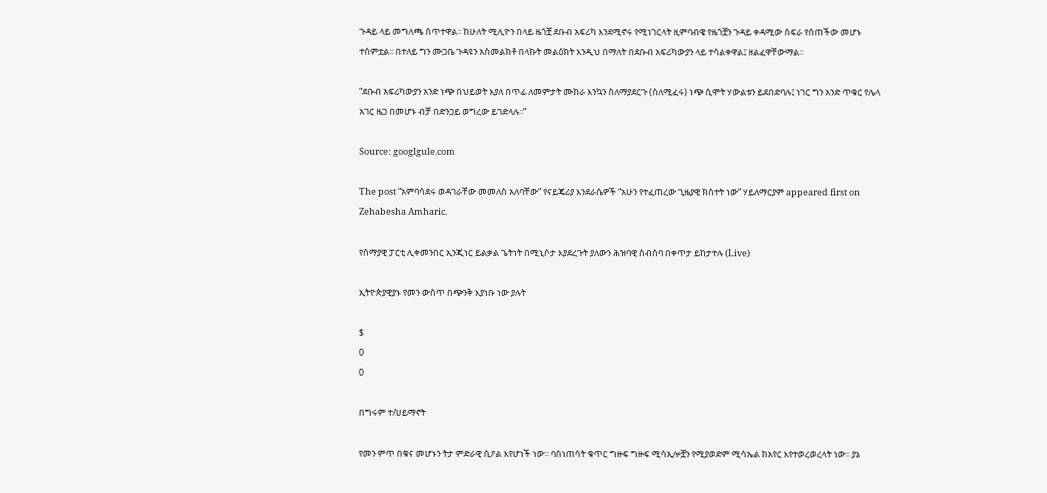ጉዳይ ላይ መግለጫ ሰጥተዋል፡፡ ከሁለት ሚሊዮን በላይ ዜጎቿ ደቡብ አፍሪካ እንደሚኖሩ የሚነገርላት ዚምባብዌ የዜጎቿን ጉዳይ ቀዳሚው ስፍራ የሰጠችው መሆኑ ተሰምቷል፡፡ በተለይ ግን ሙጋቤ ጉዳዩን አስመልክቶ በላኩት መልዕክት እንዲህ በማለት በደቡብ አፍሪካውያን ላይ ተሳልቀዋል፤ ዘልፈዋቸውማል፡፡

“ደቡብ አፍሪካውያን አንድ ነጭ በህይወት እያለ በጥፊ ለመምታት ሙከራ እንኳን ስለማያደርጉ (ስለሚፈሩ) ነጭ ሲሞት ሃውልቱን ይደበድባሉ፤ ነገር ግን አንድ ጥቁር የሌላ አገር ዜጋ በመሆኑ ብቻ በድንጋይ ወግረው ይገድላሉ፡፡”

Source: googlgule.com

The post “አምባሳደሩ ወዳገራቸው መመለስ አለባቸው” የናይጄሪያ እንደራሴዎች “አሁን የተፈጠረው ጊዜያዊ ክስተት ነው” ሃይለማርያም appeared first on Zehabesha Amharic.

የሰማያዊ ፓርቲ ሊቀመንበር ኢንጂነር ይልቃል ጌትነት በሚኒሶታ እያደረጉት ያለውን ሕዝባዊ ስብሰባ በቀጥታ ይከታተሉ (Live)

ኢትዮጵያዊያኑ የመን ውስጥ በጭንቅ እያነቡ ነው ያሉት

$
0
0

በግሩም ተ/ሀይማኖት

የመን ምጥ በቁና መሆኑን ትታ ምድራዊ ሲዖል እየሆነች ነው፡፡ ባስነጠሳት ቁጥር ግዙፍ ግዙፍ ሚሳኢሎቿን የሚያወድም ሚሳኤል ከአየር እየተወረወረላት ነው፡፡ ያኔ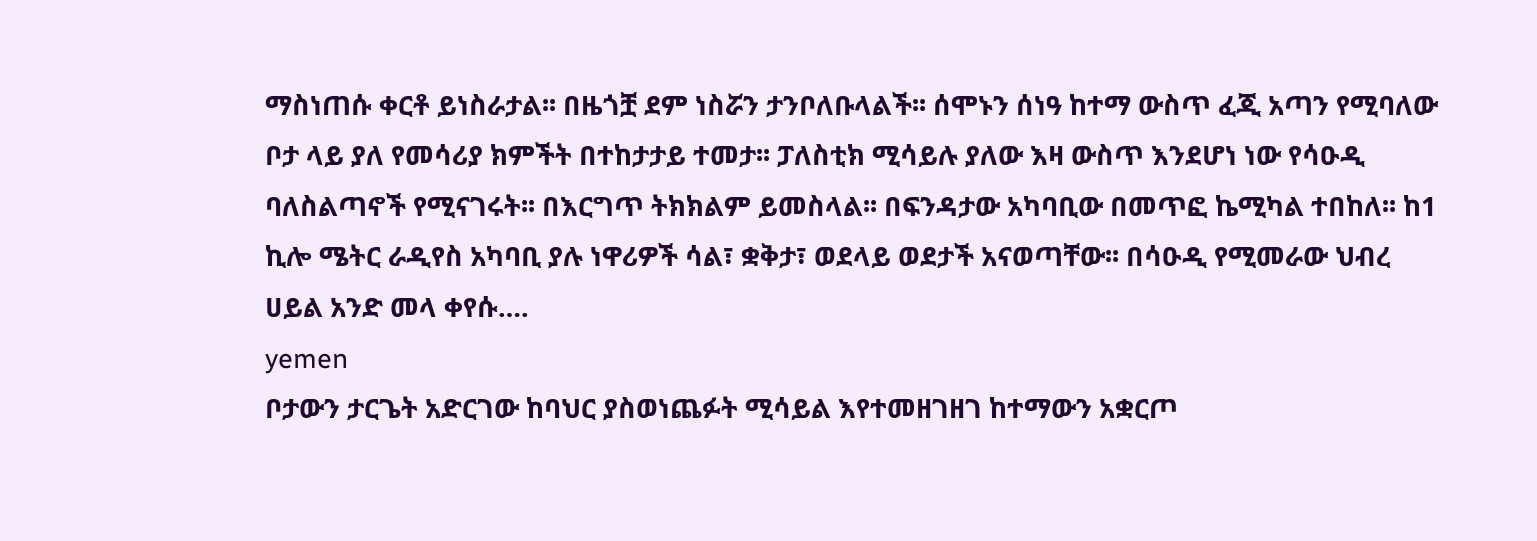ማስነጠሱ ቀርቶ ይነስራታል፡፡ በዜጎቿ ደም ነስሯን ታንቦለቡላልች፡፡ ሰሞኑን ሰነዓ ከተማ ውስጥ ፈጂ አጣን የሚባለው ቦታ ላይ ያለ የመሳሪያ ክምችት በተከታታይ ተመታ፡፡ ፓለስቲክ ሚሳይሉ ያለው እዛ ውስጥ እንደሆነ ነው የሳዑዲ ባለስልጣኖች የሚናገሩት፡፡ በእርግጥ ትክክልም ይመስላል፡፡ በፍንዳታው አካባቢው በመጥፎ ኬሚካል ተበከለ፡፡ ከ1 ኪሎ ሜትር ራዲየስ አካባቢ ያሉ ነዋሪዎች ሳል፣ ቋቅታ፣ ወደላይ ወደታች አናወጣቸው፡፡ በሳዑዲ የሚመራው ህብረ ሀይል አንድ መላ ቀየሱ….
yemen
ቦታውን ታርጌት አድርገው ከባህር ያስወነጨፉት ሚሳይል እየተመዘገዘገ ከተማውን አቋርጦ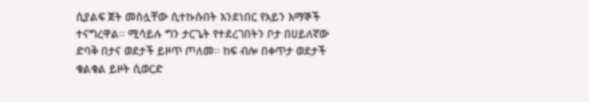ሲያልፍ ጀት መስሏቸው ሲተኩሱበት እንደነበር የአይን እማኞች ተናግረዋል፡፡ ሚሳይሉ ግን ታርጌት የተደረገበትን ቦታ በሀይለኛው ድባቅ በታና ወደታች ይዞጥ ጦለመ፡፡ ከፍ ብሎ በቀጥታ ወደታች ቁልቁል ይዞት ሲወርድ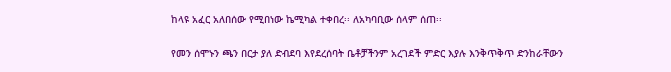ከላዩ አፈር አለበሰው የሚበነው ኬሚካል ተቀበረ፡፡ ለአካባቢው ሰላም ሰጠ፡፡

የመን ሰሞኑን ጫን በርታ ያለ ድብደባ እየደረሰባት ቤቶቻችንም አረገደች ምድር እያሉ እንቅጥቅጥ ድንከራቸውን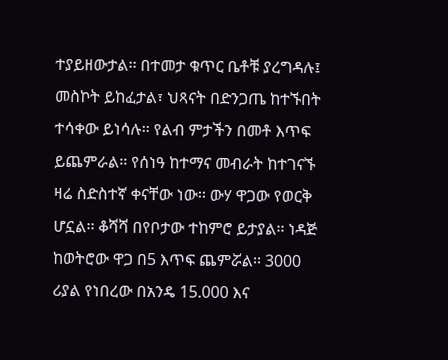ተያይዘውታል፡፡ በተመታ ቁጥር ቤቶቹ ያረግዳሉ፤ መስኮት ይከፈታል፣ ህጻናት በድንጋጤ ከተኙበት ተሳቀው ይነሳሉ፡፡ የልብ ምታችን በመቶ እጥፍ ይጨምራል፡፡ የሰነዓ ከተማና መብራት ከተገናኙ ዛሬ ስድስተኛ ቀናቸው ነው፡፡ ውሃ ዋጋው የወርቅ ሆኗል፡፡ ቆሻሻ በየቦታው ተከምሮ ይታያል፡፡ ነዳጅ ከወትሮው ዋጋ በ5 እጥፍ ጨምሯል፡፡ 3000 ሪያል የነበረው በአንዴ 15.000 እና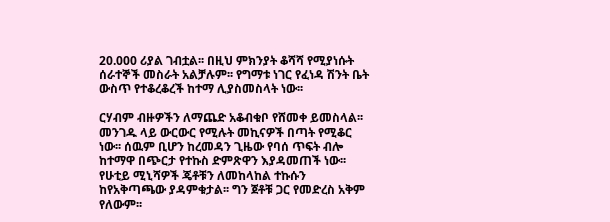20.000 ሪያል ገብቷል፡፡ በዚህ ምክንያት ቆሻሻ የሚያነሱት ሰራተኞች መስራት አልቻሉም፡፡ የግማቱ ነገር የፈነዳ ሽንት ቤት ውስጥ የተቆረቆረች ከተማ ሊያስመስላት ነው፡፡

ርሃብም ብዙዎችን ለማጨድ አቆብቁቦ የሸመቀ ይመስላል፡፡ መንገዱ ላይ ውርውር የሚሉት መኪናዎች በጣት የሚቆር ነው፡፡ ሰዉም ቢሆን ከረመዳን ጊዜው የባሰ ጥፍት ብሎ ከተማዋ በጭርታ የተኩስ ድምጽዋን እያዳመጠች ነው፡፡ የሁቲይ ሚኒሻዎች ጄቶቹን ለመከላከል ተኩሱን ከየአቅጣጫው ያዳምቁታል፡፡ ግን ጀቶቹ ጋር የመድረስ አቅም የለውም፡፡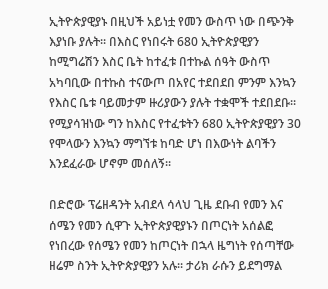ኢትዮጵያዊያኑ በዚህች አይነቷ የመን ውስጥ ነው በጭንቅ እያነቡ ያሉት፡፡ በእስር የነበሩት 680 ኢትዮጵያዊያን ከሚግሬሽን እስር ቤት ከተፈቱ በተኩል ሰዓት ውስጥ አካባቢው በተኩስ ተናውጦ በአየር ተደበደበ ምንም እንኳን የእስር ቤቱ ባይመታም ዙሪያውን ያሉት ተቋሞች ተደበደቡ፡፡ የሚያሳዝነው ግን ከእስር የተፈቱትን 680 ኢትዮጵያዊያን 30 የሞላውን እንኳን ማግኘቱ ከባድ ሆነ በእውነት ልባችን እንደፈራው ሆኖም መሰለኝ፡፡

በድሮው ፕሬዘዳንት አብደላ ሳላህ ጊዜ ደቡብ የመን እና ሰሜን የመን ሲዋጉ ኢትዮጵያዊያኑን በጦርነት አሰልፎ የነበረው የሰሜን የመን ከጦርነት በኋላ ዜግነት የሰጣቸው ዘሬም ስንት ኢትዮጵያዊያን አሉ፡፡ ታሪክ ራሱን ይደግማል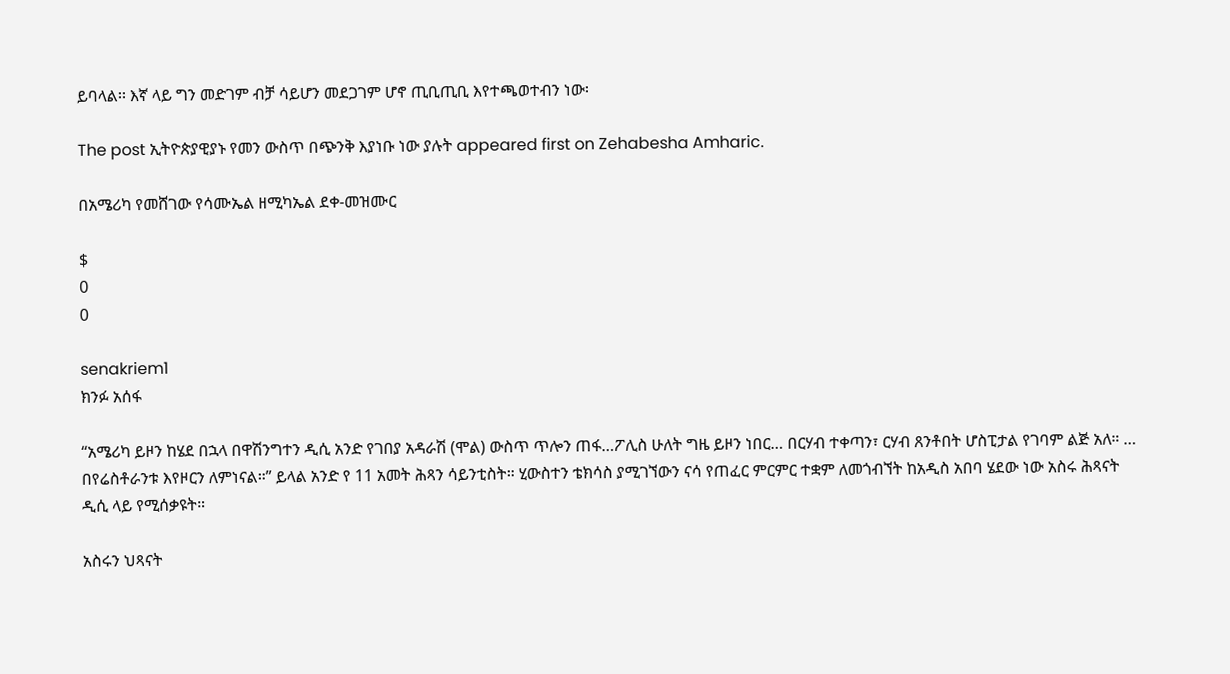ይባላል፡፡ እኛ ላይ ግን መድገም ብቻ ሳይሆን መደጋገም ሆኖ ጢቢጢቢ እየተጫወተብን ነው፡

The post ኢትዮጵያዊያኑ የመን ውስጥ በጭንቅ እያነቡ ነው ያሉት appeared first on Zehabesha Amharic.

በአሜሪካ የመሸገው የሳሙኤል ዘሚካኤል ደቀ-መዝሙር

$
0
0

senakriem1
ክንፉ አሰፋ

“አሜሪካ ይዞን ከሄደ በኋላ በዋሽንግተን ዲሲ አንድ የገበያ አዳራሽ (ሞል) ውስጥ ጥሎን ጠፋ…ፖሊስ ሁለት ግዜ ይዞን ነበር… በርሃብ ተቀጣን፣ ርሃብ ጸንቶበት ሆስፒታል የገባም ልጅ አለ። … በየሬስቶራንቱ እየዞርን ለምነናል።” ይላል አንድ የ 11 አመት ሕጻን ሳይንቲስት። ሂውስተን ቴክሳስ ያሚገኘውን ናሳ የጠፈር ምርምር ተቋም ለመጎብኘት ከአዲስ አበባ ሄደው ነው አስሩ ሕጻናት ዲሲ ላይ የሚሰቃዩት።

አስሩን ህጻናት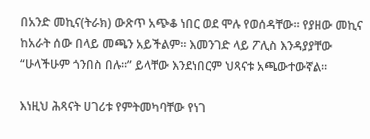በአንድ መኪና(ትራክ) ውጽጥ አጭቆ ነበር ወደ ሞሉ የወሰዳቸው። የያዘው መኪና ከአራት ሰው በላይ መጫን አይችልም። እመንገድ ላይ ፖሊስ እንዳያያቸው “ሁላችሁም ጎንበስ በሉ።” ይላቸው እንደነበርም ህጻናቱ አጫውተውኛል።

እነዚህ ሕጻናት ሀገሪቱ የምትመካባቸው የነገ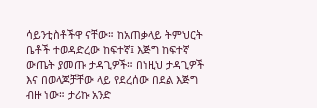ሳይንቲስቶችዋ ናቸው። ከአጠቃላይ ትምህርት ቤቶች ተወዳድረው ከፍተኛ፤ እጅግ ከፍተኛ ውጤት ያመጡ ታዳጊዎች። በነዚህ ታዳጊዎች እና በወላጆቻቸው ላይ የደረሰው በደል እጅግ ብዙ ነው። ታሪኩ አንድ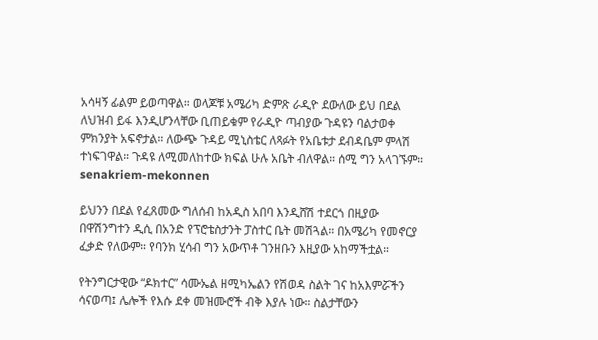አሳዛኝ ፊልም ይወጣዋል። ወላጆቹ አሜሪካ ድምጽ ራዲዮ ደውለው ይህ በደል ለህዝብ ይፋ እንዲሆንላቸው ቢጠይቁም የራዲዮ ጣብያው ጉዳዩን ባልታወቀ ምክንያት አፍኖታል። ለውጭ ጉዳይ ሚኒስቴር ለጻፉት የአቤቱታ ደብዳቤም ምላሽ ተነፍገዋል። ጉዳዩ ለሚመለከተው ክፍል ሁሉ አቤት ብለዋል። ሰሚ ግን አላገኙም።
senakriem-mekonnen

ይህንን በደል የፈጸመው ግለሰብ ከአዲስ አበባ እንዲሸሽ ተደርጎ በዚያው በዋሽንግተን ዲሲ በአንድ የፕሮቴስታንት ፓስተር ቤት መሽጓል። በአሜሪካ የመኖርያ ፈቃድ የለውም። የባንክ ሂሳብ ግን አውጥቶ ገንዘቡን እዚያው አከማችቷል።

የትንግርታዊው “ዶክተር” ሳሙኤል ዘሚካኤልን የሽወዳ ስልት ገና ከአእምሯችን ሳናወጣ፤ ሌሎች የእሱ ደቀ መዝሙሮች ብቅ እያሉ ነው። ስልታቸውን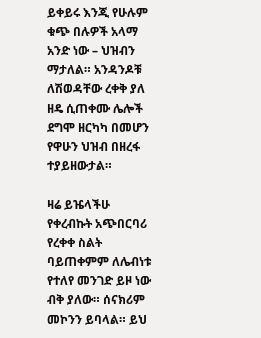ይቀይሩ እንጂ የሁሉም ቁጭ በሉዎች አላማ አንድ ነው – ህዝብን ማታለል። አንዳንዶቹ ለሽወዳቸው ረቀቅ ያለ ዘዴ ሲጠቀሙ ሌሎች ደግሞ ዘርካካ በመሆን የዋሁን ህዝብ በዘረፋ ተያይዘውታል።

ዛሬ ይዤላችሁ የቀረብኩት አጭበርባሪ የረቀቀ ስልት ባይጠቀምም ለሌብነቱ የተለየ መንገድ ይዞ ነው ብቅ ያለው። ሰናክሪም መኮንን ይባላል። ይህ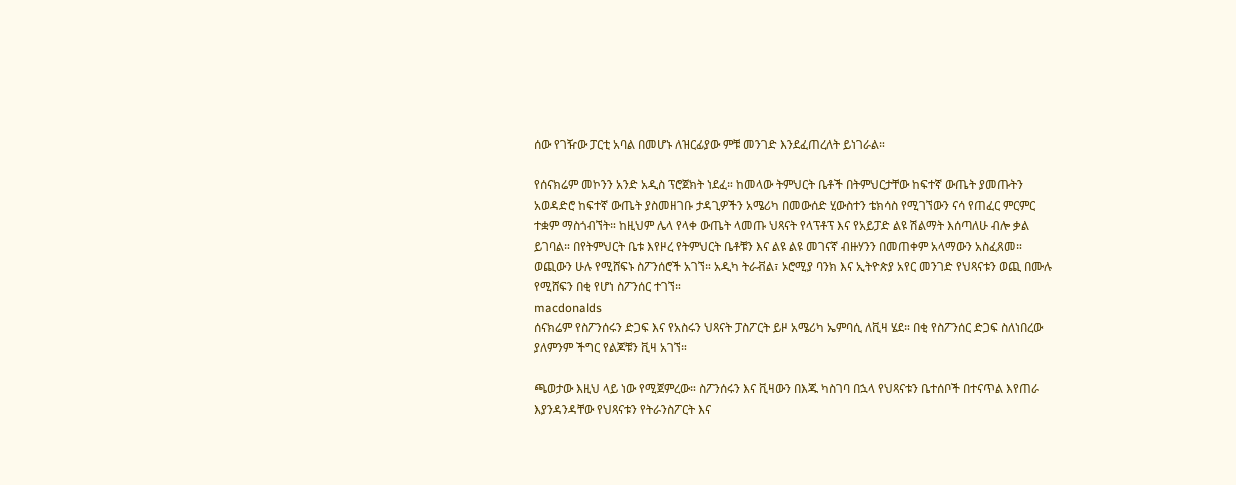ሰው የገዥው ፓርቲ አባል በመሆኑ ለዝርፊያው ምቹ መንገድ እንደፈጠረለት ይነገራል።

የሰናክሬም መኮንን አንድ አዲስ ፕሮጀክት ነደፈ። ከመላው ትምህርት ቤቶች በትምህርታቸው ከፍተኛ ውጤት ያመጡትን አወዳድሮ ከፍተኛ ውጤት ያስመዘገቡ ታዳጊዎችን አሜሪካ በመውሰድ ሂውስተን ቴክሳስ የሚገኘውን ናሳ የጠፈር ምርምር ተቋም ማስጎብኘት። ከዚህም ሌላ የላቀ ውጤት ላመጡ ህጻናት የላፕቶፕ እና የአይፓድ ልዩ ሽልማት እሰጣለሁ ብሎ ቃል ይገባል። በየትምህርት ቤቱ እየዞረ የትምህርት ቤቶቹን እና ልዩ ልዩ መገናኛ ብዙሃንን በመጠቀም አላማውን አስፈጸመ። ወጪውን ሁሉ የሚሸፍኑ ስፖንሰሮች አገኘ። አዲካ ትራቭል፣ ኦሮሚያ ባንክ እና ኢትዮጵያ አየር መንገድ የህጻናቱን ወጪ በሙሉ የሚሸፍን በቂ የሆነ ስፖንሰር ተገኘ።
macdonalds
ሰናክሬም የስፖንሰሩን ድጋፍ እና የአስሩን ህጻናት ፓስፖርት ይዞ አሜሪካ ኤምባሲ ለቪዛ ሄደ። በቂ የስፖንሰር ድጋፍ ስለነበረው ያለምንም ችግር የልጆቹን ቪዛ አገኘ።

ጫወታው እዚህ ላይ ነው የሚጀምረው። ስፖንሰሩን እና ቪዛውን በእጁ ካስገባ በኋላ የህጻናቱን ቤተሰቦች በተናጥል እየጠራ እያንዳንዳቸው የህጻናቱን የትራንስፖርት እና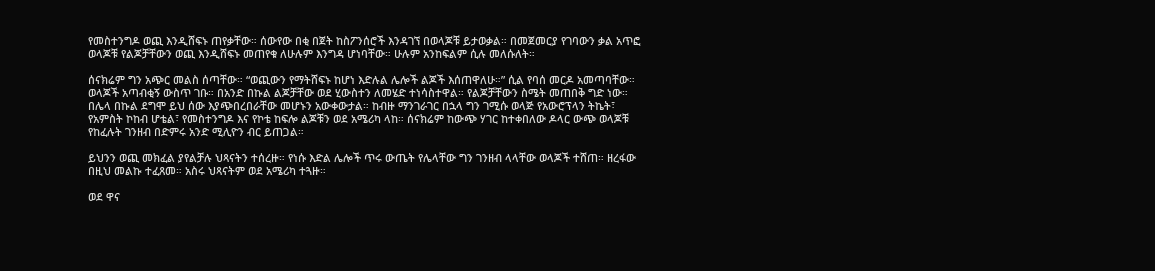የመስተንግዶ ወጪ እንዲሸፍኑ ጠየቃቸው። ሰውየው በቂ በጀት ከስፖንሰሮች እንዳገኘ በወላጆቹ ይታወቃል። በመጀመርያ የገባውን ቃል አጥፎ ወላጆቹ የልጆቻቸውን ወጪ እንዲሸፍኑ መጠየቁ ለሁሉም እንግዳ ሆነባቸው። ሁሉም አንከፍልም ሲሉ መለሱለት።

ሰናክሬም ግን አጭር መልስ ሰጣቸው። “ወጪውን የማትሸፍኑ ከሆነ እድሉል ሌሎች ልጆች እሰጠዋለሁ።” ሲል የባሰ መርዶ አመጣባቸው።
ወላጆች አጣብቂኝ ውስጥ ገቡ። በአንድ በኩል ልጆቻቸው ወደ ሂውስተን ለመሄድ ተነሳስተዋል። የልጆቻቸውን ስሜት መጠበቅ ግድ ነው። በሌላ በኩል ደግሞ ይህ ሰው እያጭበረበራቸው መሆኑን አውቀውታል። ከብዙ ማንገራገር በኋላ ግን ገሚሱ ወላጅ የአውሮፕላን ትኬት፣ የአምስት ኮከብ ሆቴል፣ የመስተንግዶ እና የኮቴ ከፍሎ ልጆቹን ወደ አሜሪካ ላከ። ሰናክሬም ከውጭ ሃገር ከተቀበለው ዶላር ውጭ ወላጆቹ የከፈሉት ገንዘብ በድምሩ አንድ ሚሊዮን ብር ይጠጋል።

ይህንን ወጪ መክፈል ያየልቻሉ ህጻናትን ተሰረዙ። የነሱ እድል ሌሎች ጥሩ ውጤት የሌላቸው ግን ገንዘብ ላላቸው ወላጆች ተሸጠ። ዘረፋው በዚህ መልኩ ተፈጸመ። አስሩ ህጻናትም ወደ አሜሪካ ተጓዙ።

ወደ ዋና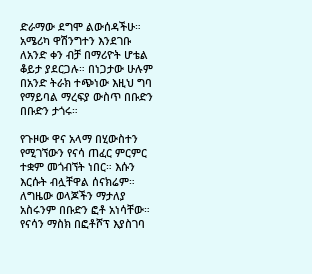ድራማው ደግሞ ልውሰዳችሁ። አሜሪካ ዋሽንግተን እንደገቡ ለአንድ ቀን ብቻ በማሪዮት ሆቴል ቆይታ ያደርጋሉ። በነጋታው ሁሉም በአንድ ትራክ ተጭነው እዚህ ግባ የማይባል ማረፍያ ውስጥ በቡድን በቡድን ታጎሩ።

የጉዞው ዋና አላማ በሂውስተን የሚገኘውን የናሳ ጠፈር ምርምር ተቋም መጎብኘት ነበር። እሱን እርሱት ብሏቸዋል ሰናክሬም። ለግዜው ወላጆችን ማታለያ አስሩንም በቡድን ፎቶ አነሳቸው። የናሳን ማስክ በፎቶሾፕ እያስገባ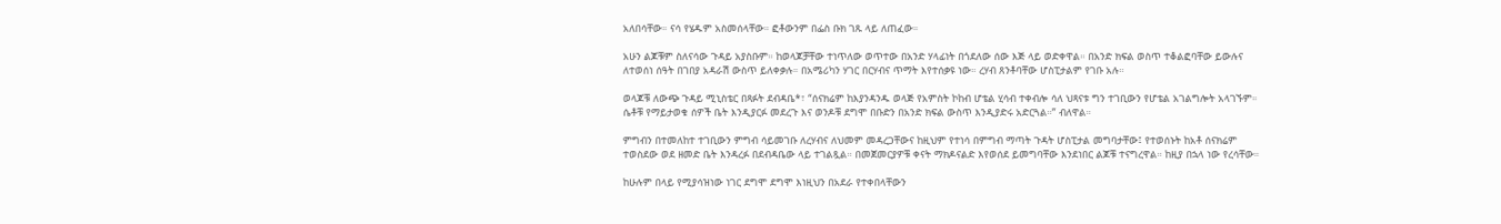አለበሳቸው። ናሳ የሄዱም አስመሰላቸው። ፎቶውንም በፌስ ቡክ ገጹ ላይ ለጠፈው።

አሁን ልጆቹም ስለናሳው ጉዳይ አያስቡም። ከወላጆቻቸው ተነጥለው ወጥተው በአንድ ሃላፊነት በጎደለው ሰው እጅ ላይ ወድቀዋል። በአንድ ክፍል ወስጥ ተቆልፎባቸው ይውሉና ለተወሰነ ሰዓት በገበያ አዳራሽ ውስጥ ይለቀቃሉ። በአሜሪካን ሃገር በርሃብና ጥማት እየተሰቃዩ ነው። ረሃብ ጸንቶባቸው ሆስፒታልም የገቡ አሉ።

ወላጆቹ ለውጭ ጉዳይ ሚኒስቴር በጻፉት ደብዳቤ*፣ “ሰናክሬም ከእያንዳንዱ ወላጅ የአምስት ኮከብ ሆቴል ሂሳብ ተቀብሎ ሳለ ህጻናቱ ግን ተገቢውን የሆቴል አገልግሎት አላገኙም። ሴቶቹ የማይታወቁ ሰዎች ቤት እንዲያርፉ መደረጉ እና ወንዶቹ ደግሞ በቡድን በአንድ ክፍል ውስጥ እንዲያድሩ አድርጓል።” ብለዋል።

ምግብን በተመለከተ ተገቢውን ምግብ ሳይመገቡ ለረሃብና ለህመም መዳረጋቸውና ከዚህም የተነሳ በምግብ ማጣት ጉዳት ሆስፒታል መግባታቸው፤ የተወሰኑት ከአቶ ሰናክሬም ተወስደው ወደ ዘመድ ቤት እንዳረፉ በደብዳቤው ላይ ተገልጿል። በመጀመርያዎቹ ቀናት ማክዶናልድ እየወሰደ ይመግባቸው እንደነበር ልጆቹ ተናግረዋል። ከዚያ በኋላ ነው የረሳቸው።

ከሁሉም በላይ የሚያሳዝነው ነገር ደግሞ ደግሞ እነዚህን በአደራ የተቀበላቸውን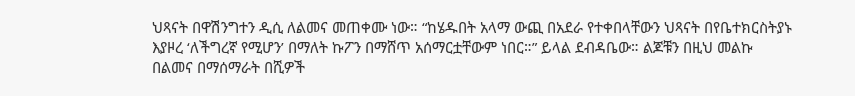ህጻናት በዋሽንግተን ዲሲ ለልመና መጠቀሙ ነው። “ከሄዱበት አላማ ውጪ በአደራ የተቀበላቸውን ህጻናት በየቤተክርስትያኑ እያዞረ ‘ለችግረኛ የሚሆን’ በማለት ኩፖን በማሸጥ አሰማርቷቸውም ነበር።” ይላል ደብዳቤው። ልጆቹን በዚህ መልኩ በልመና በማሰማራት በሺዎች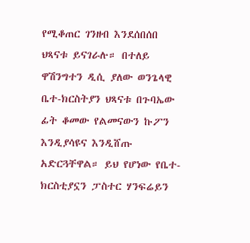የሚቆጠር ገንዘብ እንደሰበሰበ ህጻናቱ ይናገራሉ። በተለይ ዋሽንግተን ዲሲ ያለው ወንጌላዊ ቤተ-ክርስትያን ህጻናቱ በጉባኤው ፊት ቆመው የልመናውን ኩፖን እንዲያሳዩና እንዲሸጡ አድርጓቸዋል። ይህ የሆነው የቤተ-ክርስቲያኗን ፓስተር ሃንፍሬይን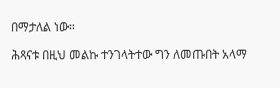በማታለል ነው።

ሕጻናቱ በዚህ መልኩ ተንገላትተው ግን ለመጡበት አላማ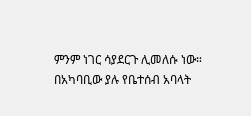ምንም ነገር ሳያደርጉ ሊመለሱ ነው። በአካባቢው ያሉ የቤተሰብ አባላት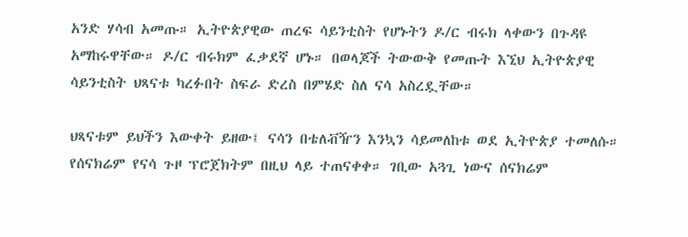አንድ ሃሳብ አመጡ። ኢትዮጵያዊው ጠረፍ ሳይንቲስት የሆኑትን ዶ/ር ብሩክ ላቀውን በጉዳዩ አማከሩዋቸው። ዶ/ር ብሩክም ፈቃደኛ ሆኑ። በወላጆች ትውውቅ የመጡት እኚህ ኢትዮጵያዊ ሳይንቲስት ህጻናቱ ካረፉበት ስፍራ ድረስ በምሄድ ስለ ናሳ አስረዷቸው።

ህጻናቱም ይህችን እውቀት ይዘው፤ ናሳን በቴለቭዥን እንኳን ሳይመለከቱ ወደ ኢትዮጵያ ተመለሱ። የሰናክሬም የናሳ ጉዞ ፕሮጀክትም በዚህ ላይ ተጠናቀቀ። ገቢው አጓጊ ነውና ሰናክሬም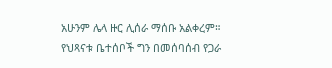አሁንም ሌላ ዙር ሊሰራ ማሰቡ አልቀረም።
የህጻናቱ ቤተሰቦች ግን በመሰባሰብ የጋራ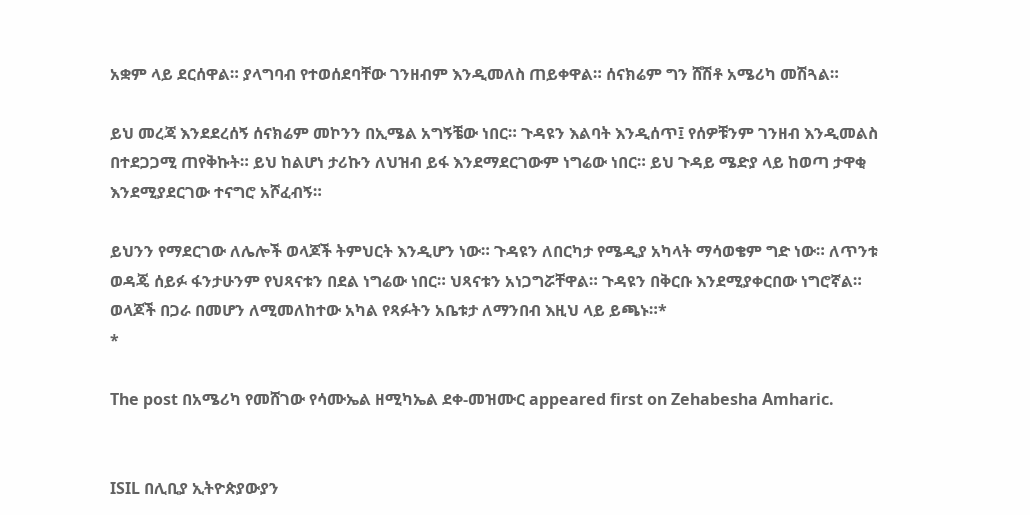አቋም ላይ ደርሰዋል። ያላግባብ የተወሰደባቸው ገንዘብም እንዲመለስ ጠይቀዋል። ሰናክሬም ግን ሸሽቶ አሜሪካ መሽጓል።

ይህ መረጃ እንደደረሰኝ ሰናክሬም መኮንን በኢሜል አግኝቼው ነበር። ጉዳዩን እልባት እንዲሰጥ፤ የሰዎቹንም ገንዘብ እንዲመልስ በተደጋጋሚ ጠየቅኩት። ይህ ከልሆነ ታሪኩን ለህዝብ ይፋ እንደማደርገውም ነግሬው ነበር። ይህ ጉዳይ ሜድያ ላይ ከወጣ ታዋቂ እንደሚያደርገው ተናግሮ አሾፈብኝ።

ይህንን የማደርገው ለሌሎች ወላጆች ትምህርት እንዲሆን ነው። ጉዳዩን ለበርካታ የሜዲያ አካላት ማሳወቄም ግድ ነው። ለጥንቱ ወዳጄ ሰይፉ ፋንታሁንም የህጻናቱን በደል ነግሬው ነበር። ህጻናቱን አነጋግሯቸዋል። ጉዳዩን በቅርቡ እንደሚያቀርበው ነግሮኛል።
ወላጆች በጋራ በመሆን ለሚመለከተው አካል የጻፉትን አቤቱታ ለማንበብ እዚህ ላይ ይጫኑ።*
*

The post በአሜሪካ የመሸገው የሳሙኤል ዘሚካኤል ደቀ-መዝሙር appeared first on Zehabesha Amharic.


ISIL በሊቢያ ኢትዮጵያውያን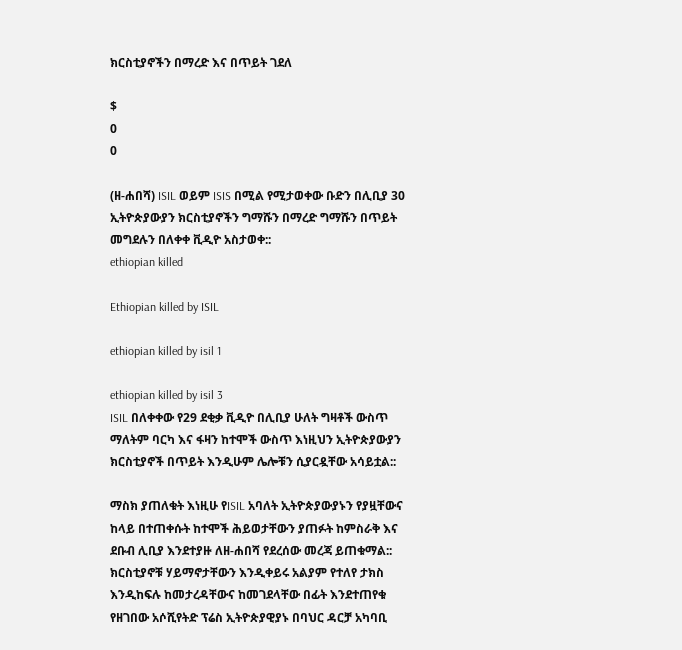ክርስቲያኖችን በማረድ እና በጥይት ገደለ

$
0
0

(ዘ-ሐበሻ) ISIL ወይም ISIS በሚል የሚታወቀው ቡድን በሊቢያ 30 ኢትዮጵያውያን ክርስቲያኖችን ግማሹን በማረድ ግማሹን በጥይት መግደሉን በለቀቀ ቪዲዮ አስታወቀ::
ethiopian killed

Ethiopian killed by ISIL

ethiopian killed by isil 1

ethiopian killed by isil 3
ISIL በለቀቀው የ29 ደቂቃ ቪዲዮ በሊቢያ ሁለት ግዛቶች ውስጥ ማለትም ባርካ እና ፋዛን ከተሞች ውስጥ እነዚህን ኢትዮጵያውያን ክርስቲያኖች በጥይት እንዲሁም ሌሎቹን ሲያርዷቸው አሳይቷል::

ማስክ ያጠለቁት እነዚሁ የISIL አባለት ኢትዮጵያውያኑን የያዟቸውና ከላይ በተጠቀሱት ከተሞች ሕይወታቸውን ያጠፉት ከምስራቅ እና ደቡብ ሊቢያ እንደተያዙ ለዘ-ሐበሻ የደረሰው መረጃ ይጠቁማል:: ክርስቲያኖቹ ሃይማኖታቸውን እንዲቀይሩ አልያም የተለየ ታክስ እንዲከፍሉ ከመታረዳቸውና ከመገደላቸው በፊት እንደተጠየቁ የዘገበው አሶሺየትድ ፕሬስ ኢትዮጵያዊያኑ በባህር ዳርቻ አካባቢ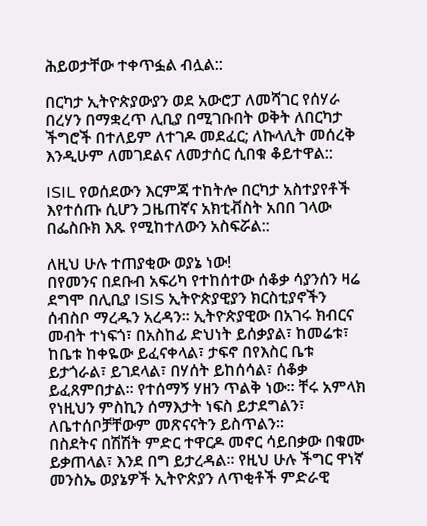ሕይወታቸው ተቀጥፏል ብሏል::

በርካታ ኢትዮጵያውያን ወደ አውሮፓ ለመሻገር የሰሃራ በረሃን በማቋረጥ ሊቢያ በሚገቡበት ወቅት ለበርካታ ችግሮች በተለይም ለተገዶ መደፈር; ለኩላሊት መሰረቅ እንዲሁም ለመገደልና ለመታሰር ሲበቁ ቆይተዋል::

ISIL የወሰደውን እርምጃ ተከትሎ በርካታ አስተያየቶች እየተሰጡ ሲሆን ጋዜጠኛና አክቲቭስት አበበ ገላው በፌስቡክ እጹ የሚከተለውን አስፍሯል::

ለዚህ ሁሉ ተጠያቂው ወያኔ ነው!
በየመንና በደቡብ አፍሪካ የተከሰተው ሰቆቃ ሳያንሰን ዛሬ ደግሞ በሊቢያ ISIS ኢትዮጵያዊያን ክርስቲያኖችን ሰብስቦ ማረዱን አረዳን። ኢትዮጵያዊው በአገሩ ክብርና መብት ተነፍጎ፣ በአስከፊ ድህነት ይሰቃያል፣ ከመሬቱ፣ ከቤቱ ከቀዬው ይፈናቀላል፣ ታፍኖ በየእስር ቤቱ ይታጎራል፣ ይገደላል፣ በሃሰት ይከሰሳል፣ ሰቆቃ ይፈጸምበታል። የተሰማኝ ሃዘን ጥልቅ ነው። ቸሩ አምላክ የነዚህን ምስኪን ሰማእታት ነፍስ ይታደግልን፣ ለቤተሰቦቻቸውም መጽናናትን ይስጥልን።
በስደትና በሽሽት ምድር ተዋርዶ መኖር ሳይበቃው በቁሙ ይቃጠላል፣ እንደ በግ ይታረዳል። የዚህ ሁሉ ችግር ዋነኛ መንስኤ ወያኔዎች ኢትዮጵያን ለጥቂቶች ምድራዊ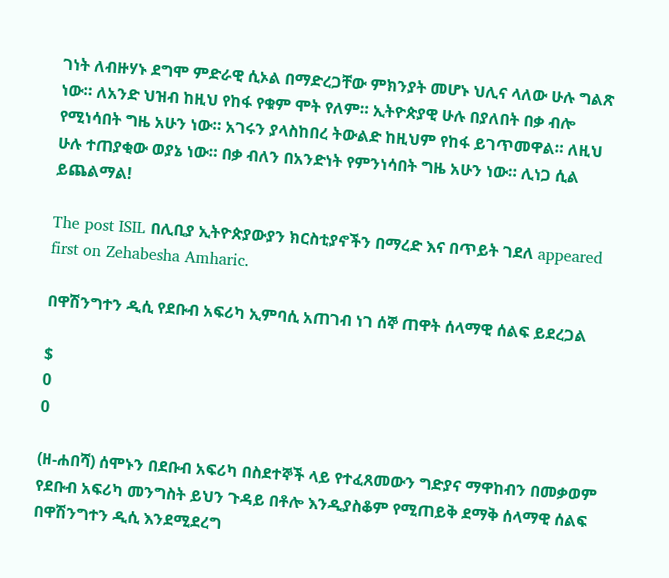ገነት ለብዙሃኑ ደግሞ ምድራዊ ሲኦል በማድረጋቸው ምክንያት መሆኑ ህሊና ላለው ሁሉ ግልጽ ነው። ለአንድ ህዝብ ከዚህ የከፋ የቁም ሞት የለም። ኢትዮጵያዊ ሁሉ በያለበት በቃ ብሎ የሚነሳበት ግዜ አሁን ነው። አገሩን ያላስከበረ ትውልድ ከዚህም የከፋ ይገጥመዋል። ለዚህ ሁሉ ተጠያቂው ወያኔ ነው። በቃ ብለን በአንድነት የምንነሳበት ግዜ አሁን ነው። ሊነጋ ሲል ይጨልማል!

The post ISIL በሊቢያ ኢትዮጵያውያን ክርስቲያኖችን በማረድ እና በጥይት ገደለ appeared first on Zehabesha Amharic.

በዋሽንግተን ዲሲ የደቡብ አፍሪካ ኢምባሲ አጠገብ ነገ ሰኞ ጠዋት ሰላማዊ ሰልፍ ይደረጋል

$
0
0

(ዘ-ሐበሻ) ሰሞኑን በደቡብ አፍሪካ በስደተኞች ላይ የተፈጸመውን ግድያና ማዋከብን በመቃወም የደቡብ አፍሪካ መንግስት ይህን ጉዳይ በቶሎ እንዲያስቆም የሚጠይቅ ደማቅ ሰላማዊ ሰልፍ በዋሽንግተን ዲሲ እንደሚደረግ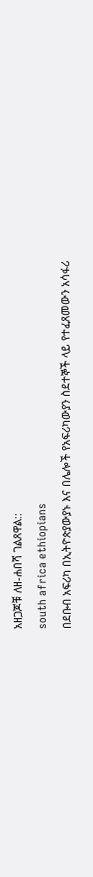አዘጋጆቹ ለዘ-ሐበሻ ገልጸዋል::
south africa ethiopians
በደቡብ አፍሪካ በኢትዮጵያውያኑ እና በሌሎች የአፍሪካውያን ስደተኞች ላይ የተፈጸመውን አሳፋሪ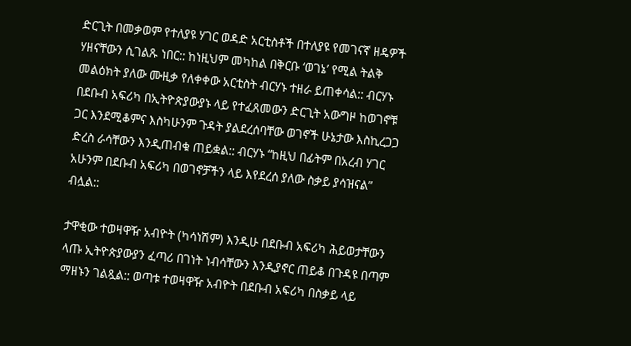ድርጊት በመቃወም የተለያዩ ሃገር ወዳድ አርቲስቶች በተለያዩ የመገናኛ ዘዴዎች ሃዘናቸውን ሲገልጹ ነበር:: ከነዚህም መካከል በቅርቡ ‘ወገኔ’ የሚል ትልቅ መልዕክት ያለው ሙዚቃ የለቀቀው አርቲስት ብርሃኑ ተዘራ ይጠቀሳል:: ብርሃኑ በደቡብ አፍሪካ በኢትዮጵያውያኑ ላይ የተፈጸመውን ድርጊት አውግዞ ከወገኖቹ ጋር እንደሚቆምና እስካሁንም ጉዳት ያልደረሰባቸው ወገኖች ሁኔታው እስኪረጋጋ ድረስ ራሳቸውን እንዲጠብቁ ጠይቋል:: ብርሃኑ “ከዚህ በፊትም በአረብ ሃገር አሁንም በደቡብ አፍሪካ በወገኖቻችን ላይ እየደረሰ ያለው ስቃይ ያሳዝናል” ብሏል::

ታዋቂው ተወዛዋዥ አብዮት (ካሳነሽም) እንዲሁ በደቡብ አፍሪካ ሕይወታቸውን ላጡ ኢትዮጵያውያን ፈጣሪ በገነት ነብሳቸውን እንዲያኖር ጠይቆ በጉዳዩ በጣም ማዘኑን ገልጿል:: ወጣቱ ተወዛዋዥ አብዮት በደቡብ አፍሪካ በስቃይ ላይ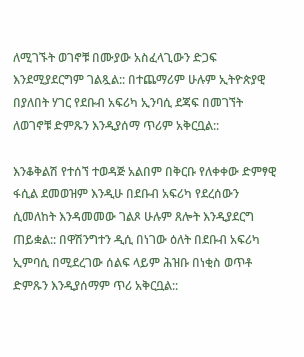ለሚገኙት ወገኖቹ በሙያው አስፈላጊውን ድጋፍ እንደሚያደርግም ገልጿል:: በተጨማሪም ሁሉም ኢትዮጵያዊ በያለበት ሃገር የደቡብ አፍሪካ ኢንባሲ ደጃፍ በመገኘት ለወገኖቹ ድምጹን እንዲያሰማ ጥሪም አቅርቧል::

እንቆቅልሽ የተሰኘ ተወዳጅ አልበም በቅርቡ የለቀቀው ድምፃዊ ፋሲል ደመወዝም እንዲሁ በደቡብ አፍሪካ የደረሰውን ሲመለከት እንዳመመው ገልጾ ሁሉም ጸሎት እንዲያደርግ ጠይቋል:: በዋሽንግተን ዲሲ በነገው ዕለት በደቡብ አፍሪካ ኢምባሲ በሚደረገው ሰልፍ ላይም ሕዝቡ በነቂስ ወጥቶ ድምጹን እንዲያሰማም ጥሪ አቅርቧል::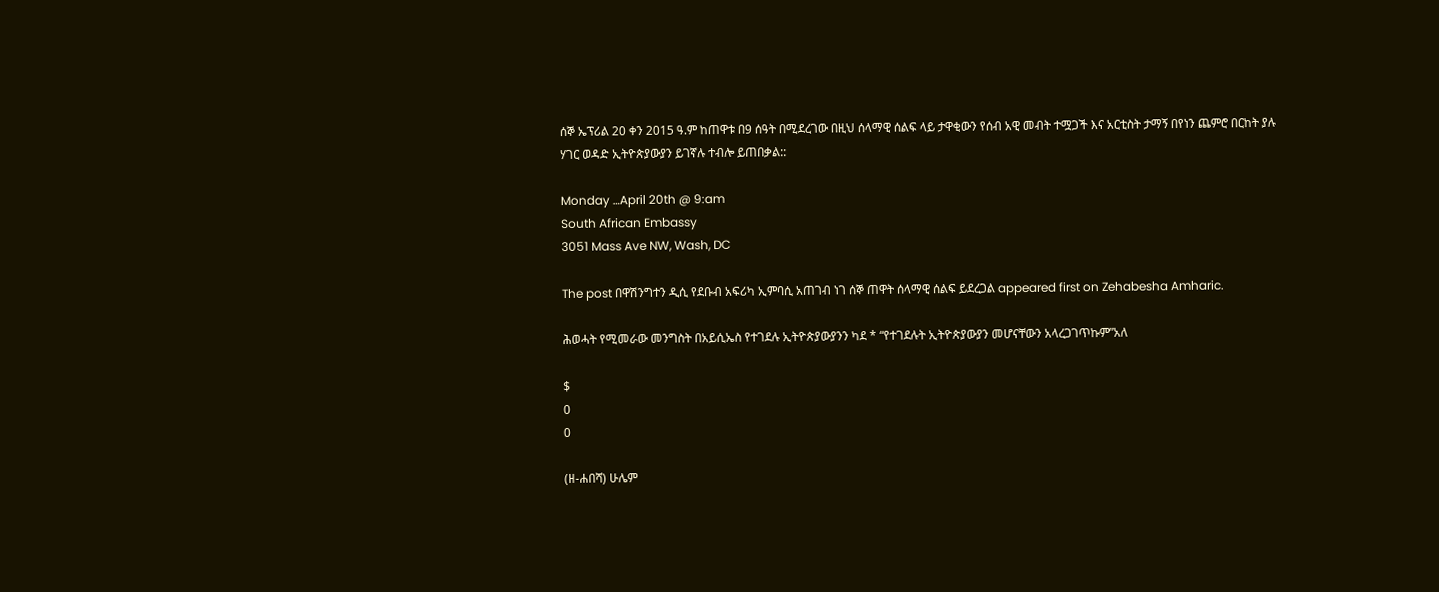ሰኞ ኤፕሪል 20 ቀን 2015 ዓ.ም ከጠዋቱ በ9 ሰዓት በሚደረገው በዚህ ሰላማዊ ሰልፍ ላይ ታዋቂውን የሰብ አዊ መብት ተሟጋች እና አርቲስት ታማኝ በየነን ጨምሮ በርከት ያሉ ሃገር ወዳድ ኢትዮጵያውያን ይገኛሉ ተብሎ ይጠበቃል::

Monday …April 20th @ 9:am
South African Embassy
3051 Mass Ave NW, Wash, DC

The post በዋሽንግተን ዲሲ የደቡብ አፍሪካ ኢምባሲ አጠገብ ነገ ሰኞ ጠዋት ሰላማዊ ሰልፍ ይደረጋል appeared first on Zehabesha Amharic.

ሕወሓት የሚመራው መንግስት በአይሲኤስ የተገደሉ ኢትዮጵያውያንን ካደ * “የተገደሉት ኢትዮጵያውያን መሆናቸውን አላረጋገጥኩም”አለ

$
0
0

(ዘ-ሐበሻ) ሁሌም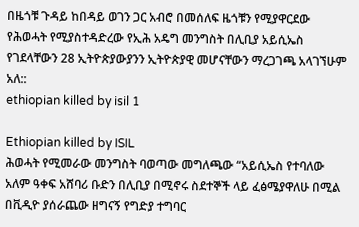በዜጎቹ ጉዳይ ከበዳይ ወገን ጋር አብሮ በመሰለፍ ዜጎቹን የሚያዋርደው የሕወሓት የሚያስተዳድረው የኢሕ አዴግ መንግስት በሊቢያ አይሲኤስ የገደላቸውን 28 ኢትዮጵያውያንን ኢትዮጵያዊ መሆናቸውን ማረጋገጫ አላገኘሁም አለ::
ethiopian killed by isil 1

Ethiopian killed by ISIL
ሕወሓት የሚመራው መንግስት ባወጣው መግለጫው “አይሲኤስ የተባለው አለም ዓቀፍ አሸባሪ ቡድን በሊቢያ በሚኖሩ ስደተኞች ላይ ፈፅሜያዋለሁ በሚል በቪዲዮ ያሰራጨው ዘግናኝ የግድያ ተግባር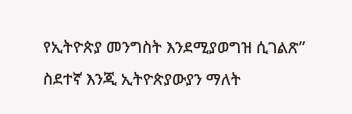የኢትዮጵያ መንግስት እንደሚያወግዝ ሲገልጽ” ስደተኛ እንጂ ኢትዮጵያውያን ማለት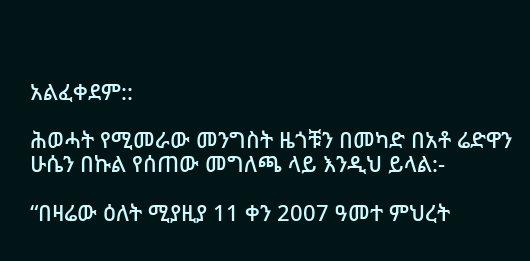አልፈቀደም::

ሕወሓት የሚመራው መንግስት ዜጎቹን በመካድ በአቶ ሬድዋን ሁሴን በኩል የሰጠው መግለጫ ላይ እንዲህ ይላል:-

“በዛሬው ዕለት ሚያዚያ 11 ቀን 2007 ዓመተ ምህረት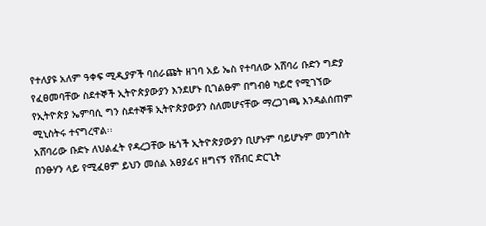የተለያዩ አለም ዓቀፍ ሚዲያዎች ባሰራጩት ዘገባ አይ ኤስ የተባለው አሸባሪ ቡድን ግድያ የፈፀመባቸው ስደተኞች ኢትዮጵያውያን እንደሆኑ ቢገልፁም በግብፅ ካይሮ የሚገኘው የኢትዮጵያ ኤምባሲ ግን ስደተኞቹ ኢትዮጵያውያን ስለመሆናቸው ማረጋገጫ እንዳልሰጠም ሚኒስትሩ ተናግረዋል፡፡
አሸባሪው ቡድኑ ለህልፈት የዳረጋቸው ዜጎች ኢትዮጵያውያን ቢሆኑም ባይሆኑም መንግስት በንፁሃን ላይ የሚፈፀም ይህን መሰል አፀያፊና ዘግናኝ የሽብር ድርጊት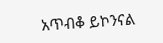አጥብቆ ይኮንናል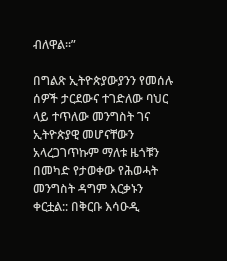ብለዋል፡፡”

በግልጽ ኢትዮጵያውያንን የመሰሉ ሰዎች ታርደውና ተገድለው ባህር ላይ ተጥለው መንግስት ገና ኢትዮጵያዊ መሆናቸውን አላረጋገጥኩም ማለቱ ዜጎቹን በመካድ የታወቀው የሕወሓት መንግስት ዳግም እርቃኑን ቀርቷል:: በቅርቡ እሳዑዲ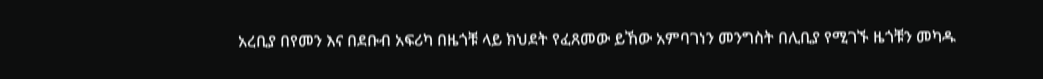አረቢያ በየመን እና በደቡብ አፍሪካ በዜጎቹ ላይ ክህደት የፈጸመው ይኸው አምባገነን መንግስት በሊቢያ የሚገኙ ዜጎቹን መካዱ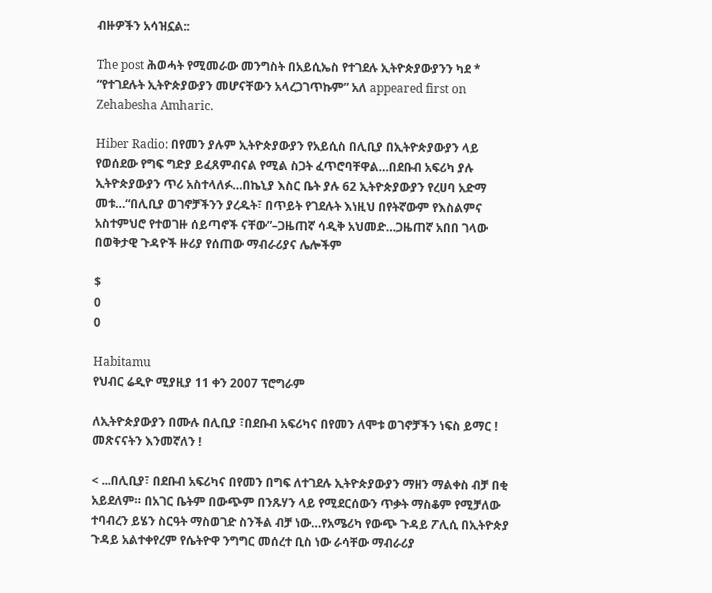ብዙዎችን አሳዝኗል::

The post ሕወሓት የሚመራው መንግስት በአይሲኤስ የተገደሉ ኢትዮጵያውያንን ካደ * “የተገደሉት ኢትዮጵያውያን መሆናቸውን አላረጋገጥኩም” አለ appeared first on Zehabesha Amharic.

Hiber Radio: በየመን ያሉም ኢትዮጵያውያን የአይሲስ በሊቢያ በኢትዮጵያውያን ላይ የወሰደው የግፍ ግድያ ይፈጸምብናል የሚል ስጋት ፈጥሮባቸዋል…በደቡብ አፍሪካ ያሉ ኢትዮጵያውያን ጥሪ አስተላለፉ…በኬኒያ እስር ቤት ያሉ 62 ኢትዮጵያውያን የረሀባ አድማ መቱ…“በሊቢያ ወገኖቻችንን ያረዱት፣ በጥይት የገደሉት እነዚህ በየትኛውም የእስልምና አስተምህሮ የተወገዙ ሰይጣኖች ናቸው”–ጋዜጠኛ ሳዲቅ አህመድ…ጋዜጠኛ አበበ ገላው በወቅታዊ ጉዳዮች ዙሪያ የሰጠው ማብራሪያና ሌሎችም

$
0
0

Habitamu
የህብር ሬዲዮ ሚያዚያ 11 ቀን 2007 ፕሮግራም

ለኢትዮጵያውያን በሙሉ በሊቢያ ፣በደቡብ አፍሪካና በየመን ለሞቱ ወገኖቻችን ነፍስ ይማር ! መጽናናትን እንመኛለን !

< ...በሊቢያ፣ በደቡብ አፍሪካና በየመን በግፍ ለተገደሉ ኢትዮጵያውያን ማዘን ማልቀስ ብቻ በቂ አይደለም። በአገር ቤትም በውጭም በንጹሃን ላይ የሚደርሰውን ጥቃት ማስቆም የሚቻለው ተባብረን ይሄን ስርዓት ማስወገድ ስንችል ብቻ ነው…የአሜሪካ የውጭ ጉዳይ ፖሊሲ በኢትዮጵያ ጉዳይ አልተቀየረም የሴትዮዋ ንግግር መሰረተ ቢስ ነው ራሳቸው ማብራሪያ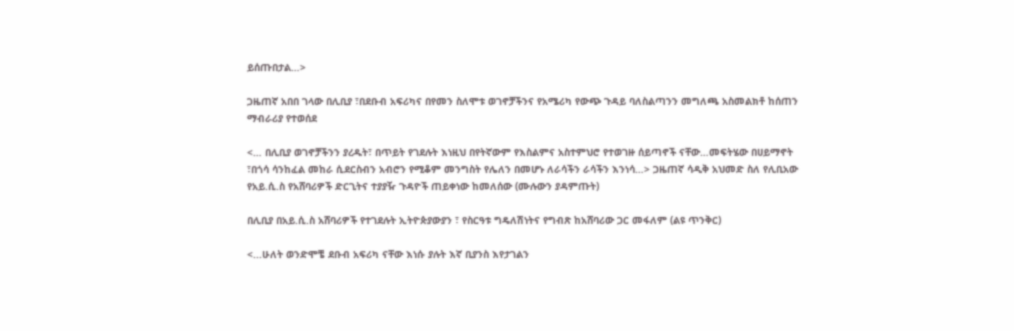ይሰጡበታል…>

ጋዜጠኛ አበበ ገላው በሊቢያ ፣በደቡብ አፍሪካና በየመን ስለሞቱ ወገኖቻችንና የአሜሪካ የውጭ ጉዳይ ባለስልጣንን መግለጫ አስመልክቶ ከሰጠን ማብራሪያ የተወሰደ

<… በሊቢያ ወገኖቻችንን ያረዱት፣ በጥይት የገደሉት እነዚህ በየትኛውም የእስልምና አስተምህሮ የተወገዙ ሰይጣኖች ናቸው…መፍትሄው በሀይማኖት ፣በጎሳ ሳንከፈል መከራ ሲደርስብን አብሮን የሚቆም መንግስት የሌለን በመሆኑ ለራሳችን ራሳችን እንነሳ…> ጋዜጠኛ ሳዲቅ አህመድ ስለ የሊቢአው የአይ.ሲ.ስ የአሸባሪዎች ድርጊትና ተያያዥ ጉዳዮች ጠይቀነው ከመለሰው (ሙሉውን ያዳምጡት)

በሊቢያ በአይ.ሲ.ስ አሸባሪዎች የተገደሉት ኢትዮጵያውያን ፣ የስርዓቱ ግዴለሽነትና የግብጽ ከአሸባሪው ጋር መፋለም (ልዩ ጥንቅር)

<...ሁለት ወንድሞቼ ደቡብ አፍሪካ ናቸው እነሱ ያሉት እኛ ቢያንስ እየታገልን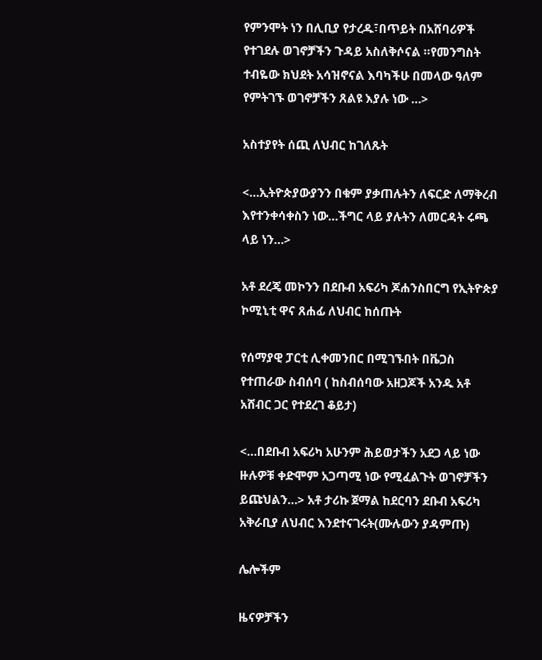የምንሞት ነን በሊቢያ የታረዱ፣በጥይት በአሸባሪዎች የተገደሉ ወገኖቻችን ጉዳይ አስለቅሶናል ።የመንግስት ተብዬው ክህደት አሳዝኖናል እባካችሁ በመላው ዓለም የምትገኙ ወገኖቻችን ጸልዩ እያሉ ነው …>

አስተያየት ሰጪ ለህብር ከገለጹት

<…ኢትዮጵያውያንን በቁም ያቃጠሉትን ለፍርድ ለማቅረብ እየተንቀሳቀስን ነው…ችግር ላይ ያሉትን ለመርዳት ሩጫ ላይ ነን…>

አቶ ደረጄ መኮንን በደቡብ አፍሪካ ጆሐንስበርግ የኢትዮጵያ ኮሚኒቲ ዋና ጸሐፊ ለህብር ከሰጡት

የሰማያዊ ፓርቲ ሊቀመንበር በሚገኙበት በቬጋስ የተጠራው ስብሰባ ( ከስብሰባው አዘጋጆች አንዱ አቶ አሸብር ጋር የተደረገ ቆይታ)

<…በደቡብ አፍሪካ አሁንም ሕይወታችን አደጋ ላይ ነው ዙሉዎቹ ቀድሞም አጋጣሚ ነው የሚፈልጉት ወገኖቻችን ይጩህልን…> አቶ ታሪኩ ጀማል ከደርባን ደቡብ አፍሪካ አቅራቢያ ለህብር እንደተናገሩት(ሙሉውን ያዳምጡ)

ሌሎችም

ዜናዎቻችን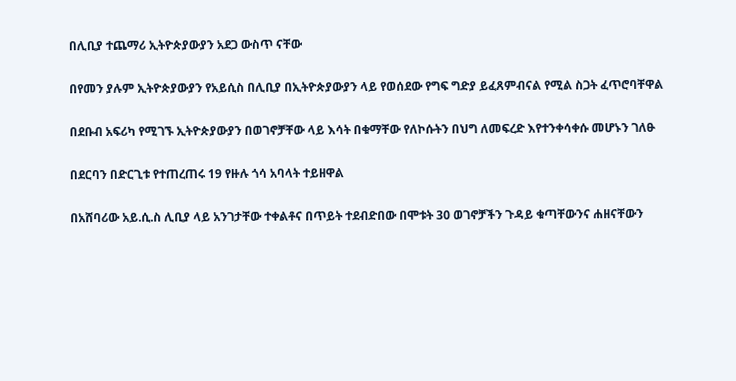በሊቢያ ተጨማሪ ኢትዮጵያውያን አደጋ ውስጥ ናቸው

በየመን ያሉም ኢትዮጵያውያን የአይሲስ በሊቢያ በኢትዮጵያውያን ላይ የወሰደው የግፍ ግድያ ይፈጸምብናል የሚል ስጋት ፈጥሮባቸዋል

በደቡብ አፍሪካ የሚገኙ ኢትዮጵያውያን በወገኖቻቸው ላይ እሳት በቁማቸው የለኮሱትን በህግ ለመፍረድ እየተንቀሳቀሱ መሆኑን ገለፁ

በደርባን በድርጊቱ የተጠረጠሩ 19 የዙሉ ጎሳ አባላት ተይዘዋል

በአሸባሪው አይ.ሲ.ስ ሊቢያ ላይ አንገታቸው ተቀልቶና በጥይት ተደብድበው በሞቱት 30 ወገኖቻችን ጉዳይ ቁጣቸውንና ሐዘናቸውን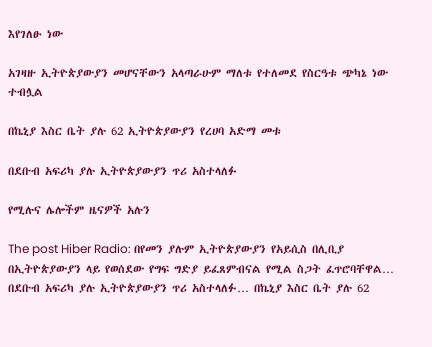እየገለፁ ነው

አገዛዙ ኢትዮጵያውያን መሆናቸውን አላጣራሁም ማለቱ የተለመደ የስርዓቱ ጭካኔ ነው ተብሏል

በኬኒያ እስር ቤት ያሉ 62 ኢትዮጵያውያን የረሀባ አድማ መቱ

በደቡብ አፍሪካ ያሉ ኢትዮጵያውያን ጥሪ አስተላለፉ

የሚሉና ሌሎችም ዜናዎች አሉን

The post Hiber Radio: በየመን ያሉም ኢትዮጵያውያን የአይሲስ በሊቢያ በኢትዮጵያውያን ላይ የወሰደው የግፍ ግድያ ይፈጸምብናል የሚል ስጋት ፈጥሮባቸዋል… በደቡብ አፍሪካ ያሉ ኢትዮጵያውያን ጥሪ አስተላለፉ… በኬኒያ እስር ቤት ያሉ 62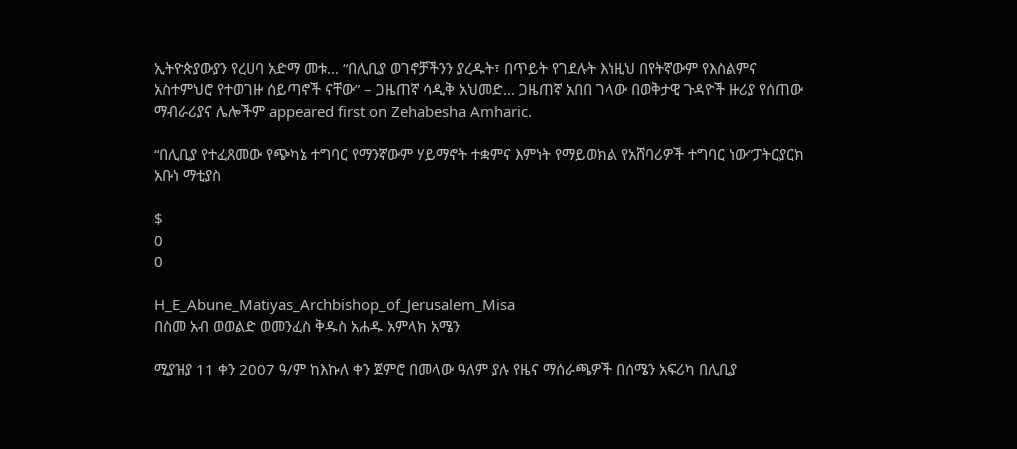ኢትዮጵያውያን የረሀባ አድማ መቱ… “በሊቢያ ወገኖቻችንን ያረዱት፣ በጥይት የገደሉት እነዚህ በየትኛውም የእስልምና አስተምህሮ የተወገዙ ሰይጣኖች ናቸው” – ጋዜጠኛ ሳዲቅ አህመድ… ጋዜጠኛ አበበ ገላው በወቅታዊ ጉዳዮች ዙሪያ የሰጠው ማብራሪያና ሌሎችም appeared first on Zehabesha Amharic.

“በሊቢያ የተፈጸመው የጭካኔ ተግባር የማንኛውም ሃይማኖት ተቋምና እምነት የማይወክል የአሸባሪዎች ተግባር ነው”ፓትርያርክ አቡነ ማቲያስ

$
0
0

H_E_Abune_Matiyas_Archbishop_of_Jerusalem_Misa
በስመ አብ ወወልድ ወመንፈስ ቅዱስ አሐዱ አምላክ አሜን

ሚያዝያ 11 ቀን 2007 ዓ/ም ከእኩለ ቀን ጀምሮ በመላው ዓለም ያሉ የዜና ማሰራጫዎች በሰሜን አፍሪካ በሊቢያ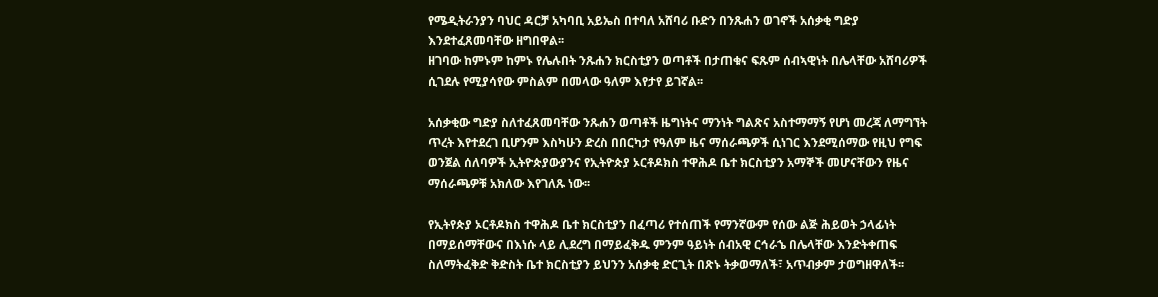የሜዲትራንያን ባህር ዳርቻ አካባቢ አይኤስ በተባለ አሸባሪ ቡድን በንጹሐን ወገኖች አሰቃቂ ግድያ እንደተፈጸመባቸው ዘግበዋል፡፡
ዘገባው ከምኑም ከምኑ የሌሉበት ንጹሐን ክርስቲያን ወጣቶች በታጠቁና ፍጹም ሰብኣዊነት በሌላቸው አሸባሪዎች ሲገደሉ የሚያሳየው ምስልም በመላው ዓለም እየታየ ይገኛል፡፡

አሰቃቂው ግድያ ስለተፈጸመባቸው ንጹሐን ወጣቶች ዜግነትና ማንነት ግልጽና አስተማማኝ የሆነ መረጃ ለማግኘት ጥረት እየተደረገ ቢሆንም እስካሁን ድረስ በበርካታ የዓለም ዜና ማሰራጫዎች ሲነገር እንደሚሰማው የዚህ የግፍ ወንጀል ሰለባዎች ኢትዮጵያውያንና የኢትዮጵያ ኦርቶዶክስ ተዋሕዶ ቤተ ክርስቲያን አማኞች መሆናቸውን የዜና ማሰራጫዎቹ አክለው እየገለጹ ነው፡፡

የኢትየጵያ ኦርቶዶክስ ተዋሕዶ ቤተ ክርስቲያን በፈጣሪ የተሰጠች የማንኛውም የሰው ልጅ ሕይወት ኃላፊነት በማይሰማቸውና በእነሱ ላይ ሊደረግ በማይፈቅዱ ምንም ዓይነት ሰብአዊ ርኅራኄ በሌላቸው እንድትቀጠፍ ስለማትፈቅድ ቅድስት ቤተ ክርስቲያን ይህንን አሰቃቂ ድርጊት በጽኑ ትቃወማለች፣ አጥብቃም ታወግዘዋለች፡፡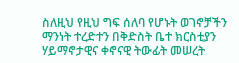ስለዚህ የዚህ ግፍ ሰለባ የሆኑት ወገኖቻችን ማንነት ተረድተን በቅድስት ቤተ ክርስቲያን ሃይማኖታዊና ቀኖናዊ ትውፊት መሠረት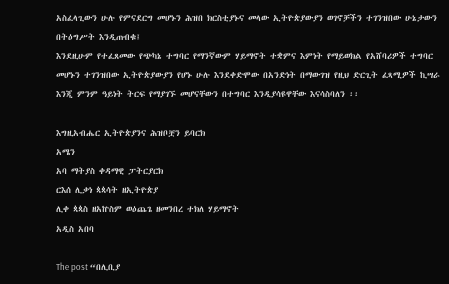አስፈላጊውን ሁሉ የምናደርግ መሆኑን ሕዝበ ክርስቲያኑና መላው ኢትዮጵያውያን ወገኖቻችን ተገንዝበው ሁኔታውን በትዕግሥት እንዲጠብቁ፤
እንደዚሁም የተፈጸመው የጭካኔ ተግባር የማንኛውም ሃይማኖት ተቋምና እምነት የማይወክል የአሸባሪዎች ተግባር መሆኑን ተገንዝበው ኢትዮጵያውያን የሆኑ ሁሉ እንደቀድሞው በአንድነት በማውገዝ የዚህ ድርጊት ፈጻሚዎች ኪሣራ እንጂ ምንም ዓይነት ትርፍ የማያገኙ መሆናቸውን በተግባር እንዲያሳዩዋቸው እናሳስባለን ፡፡

እግዚአብሔር ኢትዮጵያንና ሕዝቦቿን ይባርክ
አሜን
አባ ማትያስ ቀዳማዊ ፓትርያርክ
ርእሰ ሊቃነ ጳጳሳት ዘኢትዮጵያ
ሊቀ ጳጳስ ዘአኵስም ወዕጨጌ ዘመንበረ ተክለ ሃይማኖት
አዲስ አበባ

The post “በሊቢያ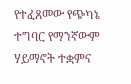የተፈጸመው የጭካኔ ተግባር የማንኛውም ሃይማኖት ተቋምና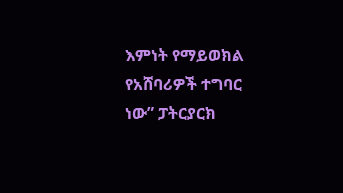እምነት የማይወክል የአሸባሪዎች ተግባር ነው” ፓትርያርክ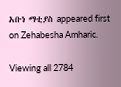አቡነ ማቲያስ appeared first on Zehabesha Amharic.

Viewing all 2784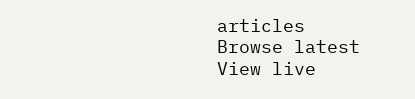articles
Browse latest View live